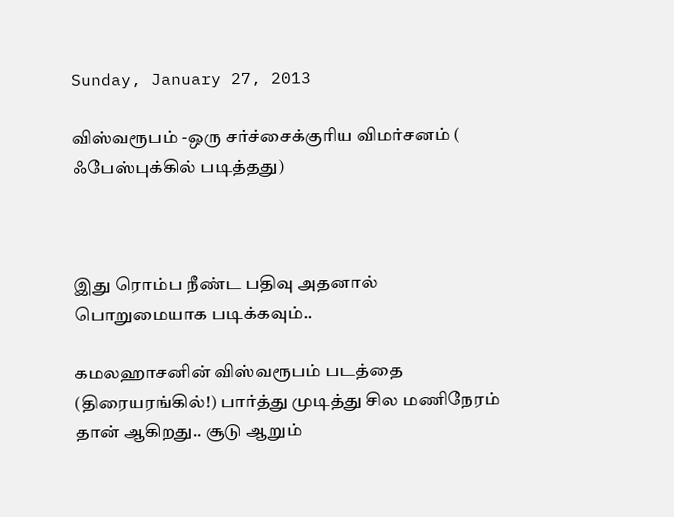Sunday, January 27, 2013

விஸ்வரூபம் -ஒரு சர்ச்சைக்குரிய விமர்சனம் ( ஃபேஸ்புக்கில் படித்தது)



இது ரொம்ப நீண்ட பதிவு அதனால் பொறுமையாக படிக்கவும்..

கமலஹாசனின் விஸ்வரூபம் படத்தை (திரையரங்கில்!) பார்த்து முடித்து சில மணிநேரம் தான் ஆகிறது.. சூடு ஆறும்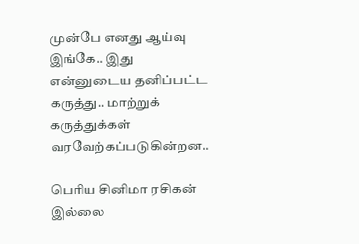முன்பே எனது ஆய்வு இங்கே.. இது என்னுடைய தனிப்பட்ட கருத்து.. மாற்றுக் கருத்துக்கள் வரவேற்கப்படுகின்றன..

பெரிய சினிமா ரசிகன் இல்லை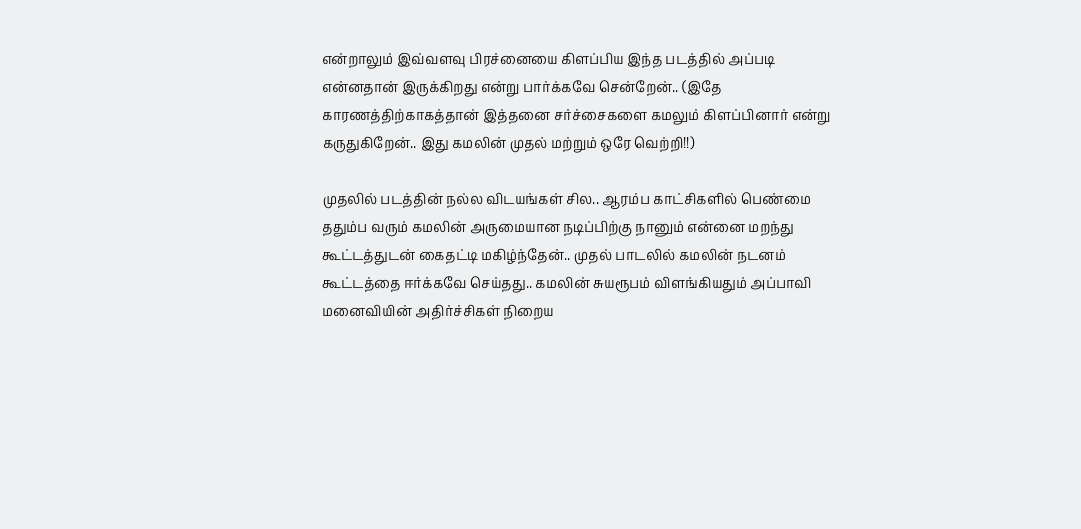என்றாலும் இவ்வளவு பிரச்னையை கிளப்பிய இந்த படத்தில் அப்படி என்னதான் இருக்கிறது என்று பார்க்கவே சென்றேன்.. (இதே காரணத்திற்காகத்தான் இத்தனை சர்ச்சைகளை கமலும் கிளப்பினார் என்று கருதுகிறேன்.. இது கமலின் முதல் மற்றும் ஒரே வெற்றி!!)

முதலில் படத்தின் நல்ல விடயங்கள் சில.. ஆரம்ப காட்சிகளில் பெண்மை ததும்ப வரும் கமலின் அருமையான நடிப்பிற்கு நானும் என்னை மறந்து கூட்டத்துடன் கைதட்டி மகிழ்ந்தேன்.. முதல் பாடலில் கமலின் நடனம் கூட்டத்தை ஈர்க்கவே செய்தது.. கமலின் சுயரூபம் விளங்கியதும் அப்பாவி மனைவியின் அதிர்ச்சிகள் நிறைய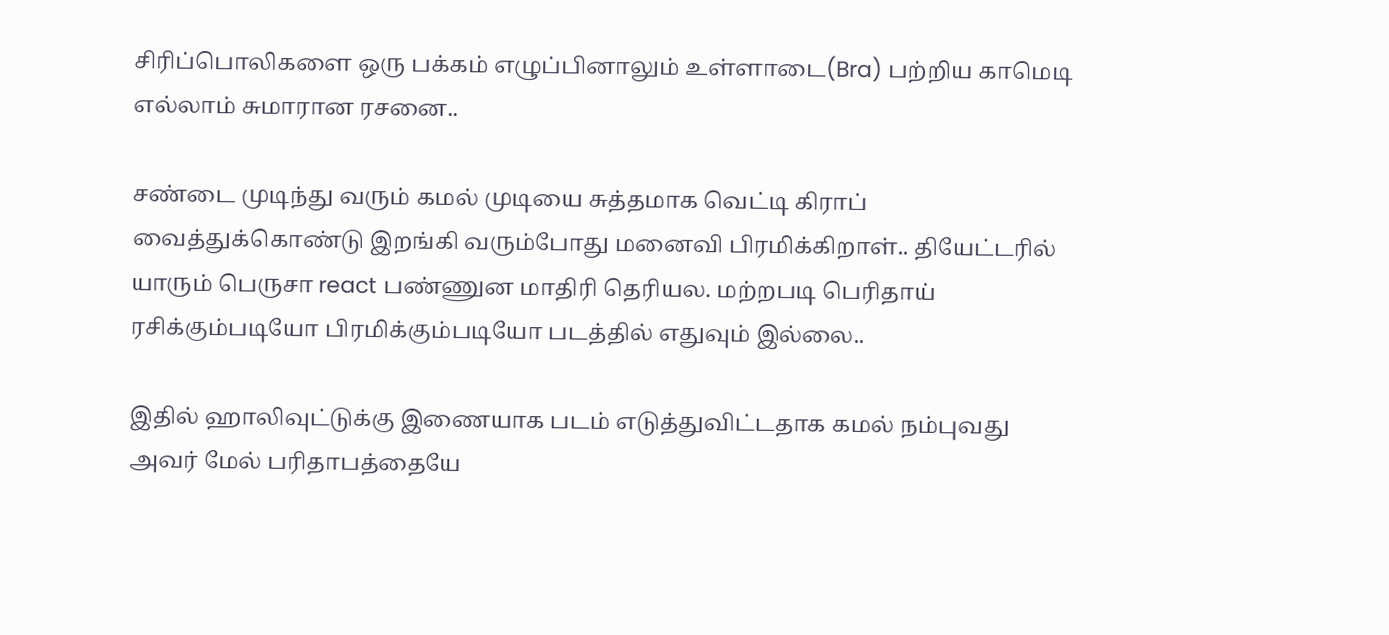சிரிப்பொலிகளை ஒரு பக்கம் எழுப்பினாலும் உள்ளாடை(Bra) பற்றிய காமெடி எல்லாம் சுமாரான ரசனை..

சண்டை முடிந்து வரும் கமல் முடியை சுத்தமாக வெட்டி கிராப் வைத்துக்கொண்டு இறங்கி வரும்போது மனைவி பிரமிக்கிறாள்.. தியேட்டரில் யாரும் பெருசா react பண்ணுன மாதிரி தெரியல. மற்றபடி பெரிதாய் ரசிக்கும்படியோ பிரமிக்கும்படியோ படத்தில் எதுவும் இல்லை..

இதில் ஹாலிவுட்டுக்கு இணையாக படம் எடுத்துவிட்டதாக கமல் நம்புவது அவர் மேல் பரிதாபத்தையே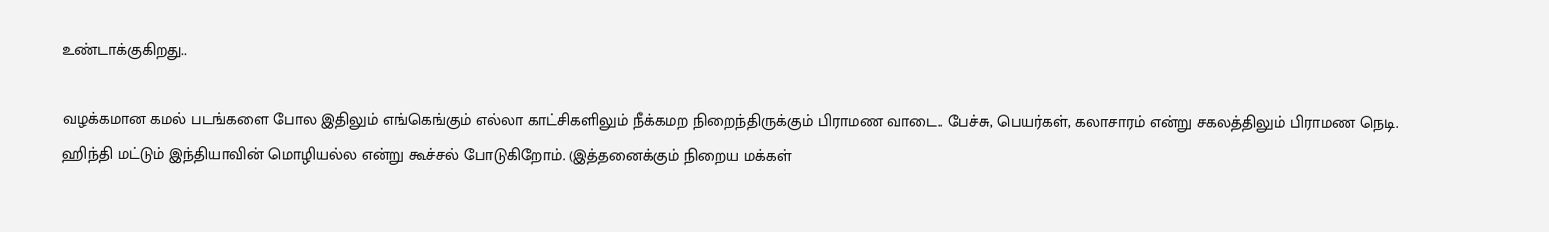உண்டாக்குகிறது..

வழக்கமான கமல் படங்களை போல இதிலும் எங்கெங்கும் எல்லா காட்சிகளிலும் நீக்கமற நிறைந்திருக்கும் பிராமண வாடை.. பேச்சு, பெயர்கள், கலாசாரம் என்று சகலத்திலும் பிராமண நெடி. ஹிந்தி மட்டும் இந்தியாவின் மொழியல்ல என்று கூச்சல் போடுகிறோம். (இத்தனைக்கும் நிறைய மக்கள்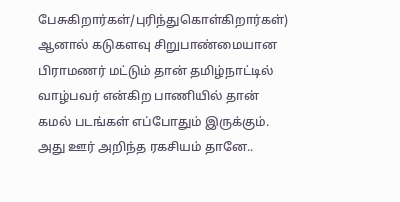பேசுகிறார்கள்/புரிந்துகொள்கிறார்கள்) ஆனால் கடுகளவு சிறுபாண்மையான பிராமணர் மட்டும் தான் தமிழ்நாட்டில் வாழ்பவர் என்கிற பாணியில் தான் கமல் படங்கள் எப்போதும் இருக்கும். அது ஊர் அறிந்த ரகசியம் தானே..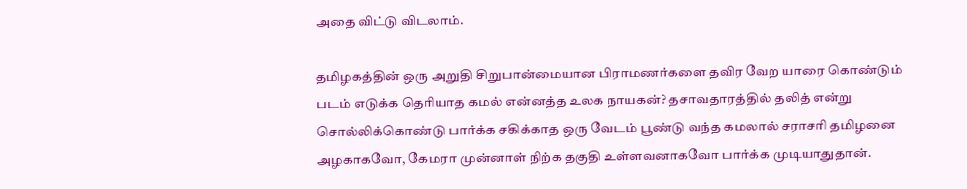அதை விட்டு விடலாம்.

தமிழகத்தின் ஒரு அறுதி சிறுபான்மையான பிராமணர்களை தவிர வேற யாரை கொண்டும் படம் எடுக்க தெரியாத கமல் என்னத்த உலக நாயகன்? தசாவதாரத்தில் தலித் என்று சொல்லிக்கொண்டு பார்க்க சகிக்காத ஒரு வேடம் பூண்டு வந்த கமலால் சராசரி தமிழனை அழகாகவோ, கேமரா முன்னாள் நிற்க தகுதி உள்ளவனாகவோ பார்க்க முடியாதுதான்.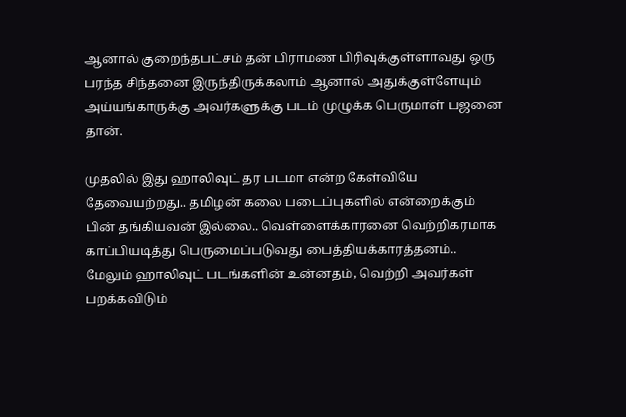ஆனால் குறைந்தபட்சம் தன் பிராமண பிரிவுக்குள்ளாவது ஒரு பரந்த சிந்தனை இருந்திருக்கலாம் ஆனால் அதுக்குள்ளேயும் அய்யங்காருக்கு அவர்களுக்கு படம் முழுக்க பெருமாள் பஜனை தான்.

முதலில் இது ஹாலிவுட் தர படமா என்ற கேள்வியே தேவையற்றது.. தமிழன் கலை படைப்புகளில் என்றைக்கும் பின் தங்கியவன் இல்லை.. வெள்ளைக்காரனை வெற்றிகரமாக காப்பியடித்து பெருமைப்படுவது பைத்தியக்காரத்தனம்.. மேலும் ஹாலிவுட் படங்களின் உன்னதம், வெற்றி அவர்கள் பறக்கவிடும்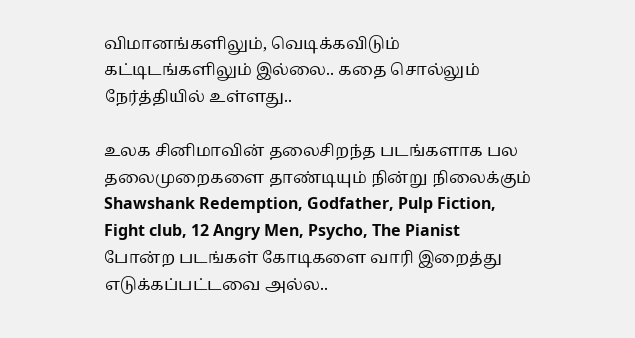விமானங்களிலும், வெடிக்கவிடும் கட்டிடங்களிலும் இல்லை.. கதை சொல்லும் நேர்த்தியில் உள்ளது..

உலக சினிமாவின் தலைசிறந்த படங்களாக பல தலைமுறைகளை தாண்டியும் நின்று நிலைக்கும் Shawshank Redemption, Godfather, Pulp Fiction, Fight club, 12 Angry Men, Psycho, The Pianist போன்ற படங்கள் கோடிகளை வாரி இறைத்து எடுக்கப்பட்டவை அல்ல..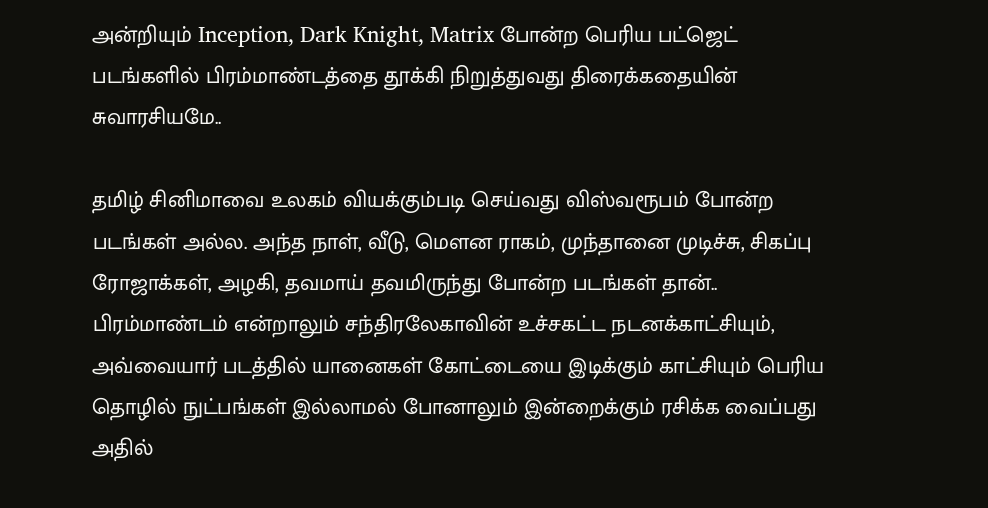அன்றியும் Inception, Dark Knight, Matrix போன்ற பெரிய பட்ஜெட் படங்களில் பிரம்மாண்டத்தை தூக்கி நிறுத்துவது திரைக்கதையின் சுவாரசியமே..

தமிழ் சினிமாவை உலகம் வியக்கும்படி செய்வது விஸ்வரூபம் போன்ற படங்கள் அல்ல. அந்த நாள், வீடு, மௌன ராகம், முந்தானை முடிச்சு, சிகப்பு ரோஜாக்கள், அழகி, தவமாய் தவமிருந்து போன்ற படங்கள் தான்.. பிரம்மாண்டம் என்றாலும் சந்திரலேகாவின் உச்சகட்ட நடனக்காட்சியும், அவ்வையார் படத்தில் யானைகள் கோட்டையை இடிக்கும் காட்சியும் பெரிய தொழில் நுட்பங்கள் இல்லாமல் போனாலும் இன்றைக்கும் ரசிக்க வைப்பது அதில்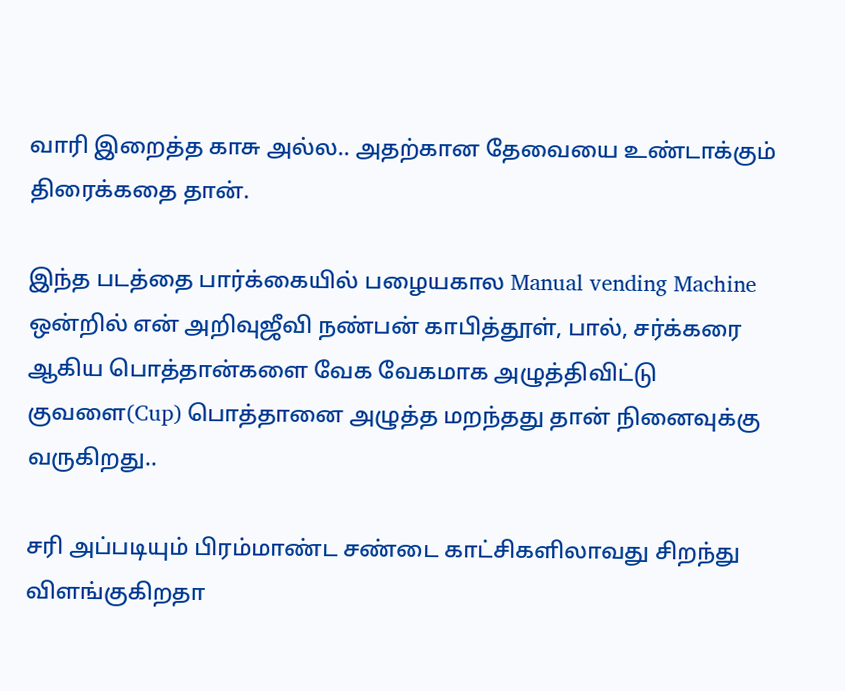வாரி இறைத்த காசு அல்ல.. அதற்கான தேவையை உண்டாக்கும் திரைக்கதை தான்.

இந்த படத்தை பார்க்கையில் பழையகால Manual vending Machine ஒன்றில் என் அறிவுஜீவி நண்பன் காபித்தூள், பால், சர்க்கரை ஆகிய பொத்தான்களை வேக வேகமாக அழுத்திவிட்டு குவளை(Cup) பொத்தானை அழுத்த மறந்தது தான் நினைவுக்கு வருகிறது..

சரி அப்படியும் பிரம்மாண்ட சண்டை காட்சிகளிலாவது சிறந்து விளங்குகிறதா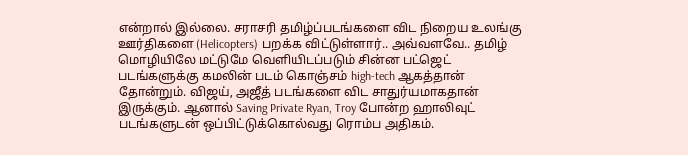என்றால் இல்லை. சராசரி தமிழ்ப்படங்களை விட நிறைய உலங்கு ஊர்திகளை (Helicopters) பறக்க விட்டுள்ளார்.. அவ்வளவே.. தமிழ் மொழியிலே மட்டுமே வெளியிடப்படும் சின்ன பட்ஜெட் படங்களுக்கு கமலின் படம் கொஞ்சம் high-tech ஆகத்தான் தோன்றும். விஜய், அஜீத் படங்களை விட சாதுர்யமாகதான் இருக்கும். ஆனால் Saving Private Ryan, Troy போன்ற ஹாலிவுட் படங்களுடன் ஒப்பிட்டுக்கொல்வது ரொம்ப அதிகம்.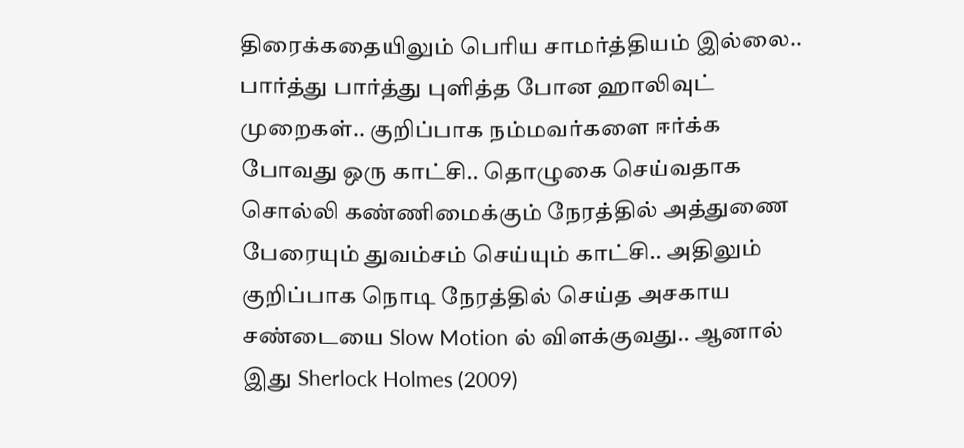திரைக்கதையிலும் பெரிய சாமர்த்தியம் இல்லை.. பார்த்து பார்த்து புளித்த போன ஹாலிவுட் முறைகள்.. குறிப்பாக நம்மவர்களை ஈர்க்க போவது ஒரு காட்சி.. தொழுகை செய்வதாக சொல்லி கண்ணிமைக்கும் நேரத்தில் அத்துணை பேரையும் துவம்சம் செய்யும் காட்சி.. அதிலும் குறிப்பாக நொடி நேரத்தில் செய்த அசகாய சண்டையை Slow Motion ல் விளக்குவது.. ஆனால் இது Sherlock Holmes (2009)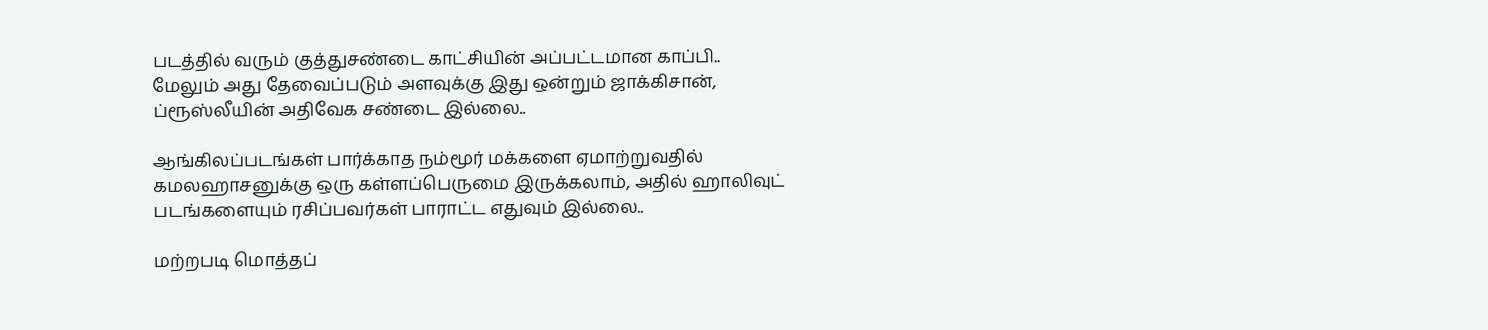படத்தில் வரும் குத்துசண்டை காட்சியின் அப்பட்டமான காப்பி.. மேலும் அது தேவைப்படும் அளவுக்கு இது ஒன்றும் ஜாக்கிசான், ப்ரூஸ்லீயின் அதிவேக சண்டை இல்லை..

ஆங்கிலப்படங்கள் பார்க்காத நம்மூர் மக்களை ஏமாற்றுவதில் கமலஹாசனுக்கு ஒரு கள்ளப்பெருமை இருக்கலாம், அதில் ஹாலிவுட் படங்களையும் ரசிப்பவர்கள் பாராட்ட எதுவும் இல்லை..

மற்றபடி மொத்தப்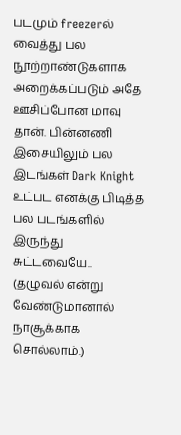படமும் freezerல் வைத்து பல நூற்றாண்டுகளாக அறைக்கப்படும் அதே ஊசிப்போன மாவு தான். பின்னணி இசையிலும் பல இடங்கள் Dark Knight உட்பட எனக்கு பிடித்த பல படங்களில் இருந்து சுட்டவையே.. (தழுவல் என்று வேண்டுமானால் நாசூக்காக சொல்லாம்.)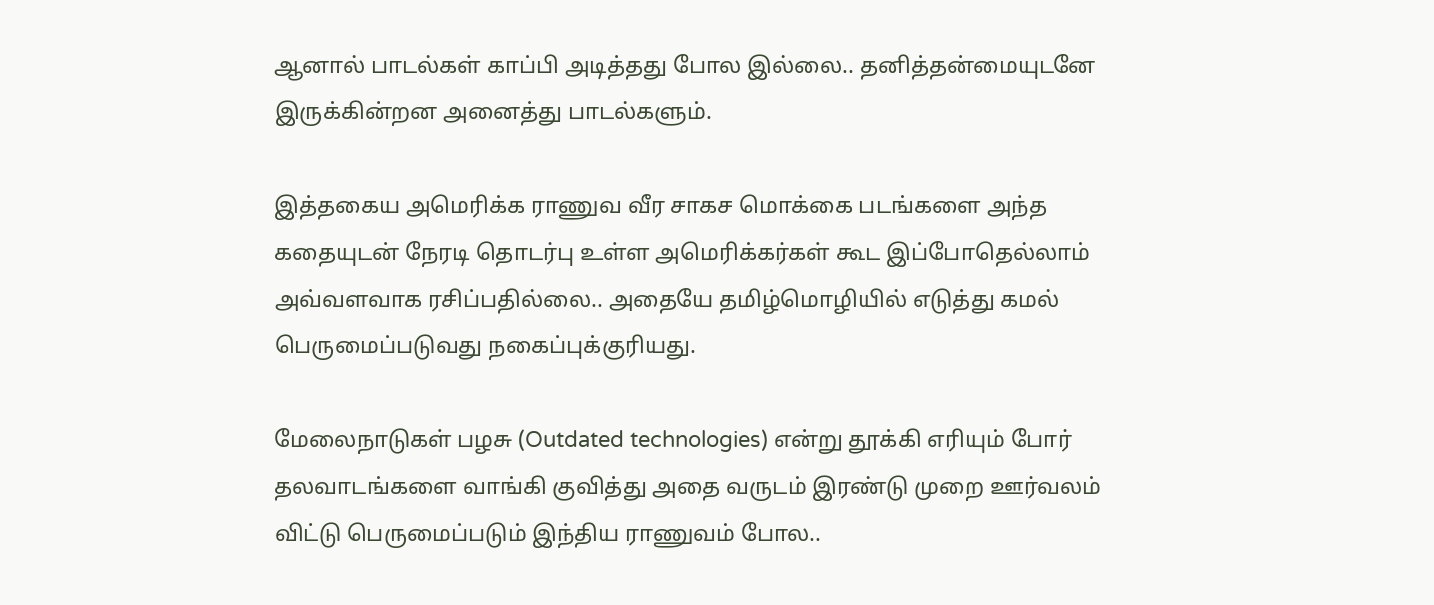ஆனால் பாடல்கள் காப்பி அடித்தது போல இல்லை.. தனித்தன்மையுடனே இருக்கின்றன அனைத்து பாடல்களும்.

இத்தகைய அமெரிக்க ராணுவ வீர சாகச மொக்கை படங்களை அந்த கதையுடன் நேரடி தொடர்பு உள்ள அமெரிக்கர்கள் கூட இப்போதெல்லாம் அவ்வளவாக ரசிப்பதில்லை.. அதையே தமிழ்மொழியில் எடுத்து கமல் பெருமைப்படுவது நகைப்புக்குரியது.

மேலைநாடுகள் பழசு (Outdated technologies) என்று தூக்கி எரியும் போர் தலவாடங்களை வாங்கி குவித்து அதை வருடம் இரண்டு முறை ஊர்வலம் விட்டு பெருமைப்படும் இந்திய ராணுவம் போல..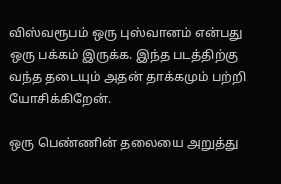விஸ்வரூபம் ஒரு புஸ்வானம் என்பது ஒரு பக்கம் இருக்க. இந்த படத்திற்கு வந்த தடையும் அதன் தாக்கமும் பற்றி யோசிக்கிறேன்.

ஒரு பெண்ணின் தலையை அறுத்து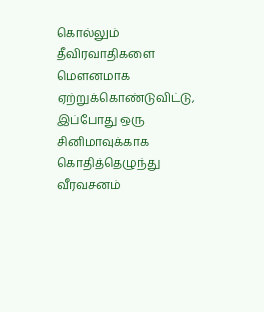கொல்லும் தீவிரவாதிகளை மௌனமாக ஏற்றுக்கொண்டுவிட்டு, இப்போது ஒரு சினிமாவுக்காக கொதித்தெழுந்து வீரவசனம்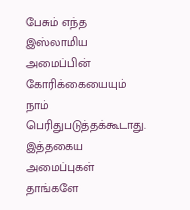பேசும் எந்த இஸ்லாமிய அமைப்பின் கோரிக்கையையும் நாம் பெரிதுபடுத்தக்கூடாது. இத்தகைய அமைப்புகள் தாங்களே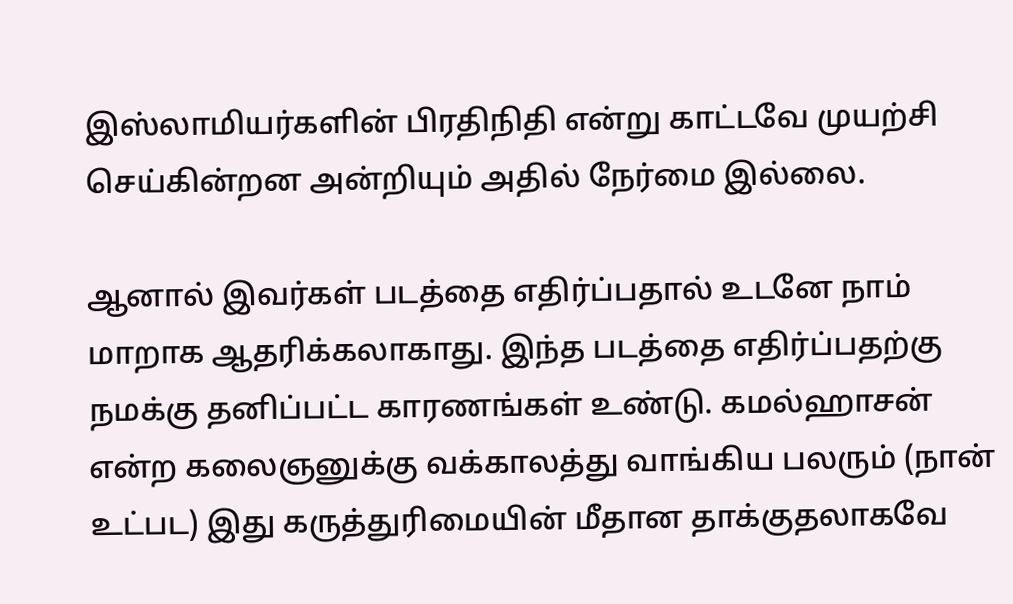இஸ்லாமியர்களின் பிரதிநிதி என்று காட்டவே முயற்சி செய்கின்றன அன்றியும் அதில் நேர்மை இல்லை.

ஆனால் இவர்கள் படத்தை எதிர்ப்பதால் உடனே நாம் மாறாக ஆதரிக்கலாகாது. இந்த படத்தை எதிர்ப்பதற்கு நமக்கு தனிப்பட்ட காரணங்கள் உண்டு. கமல்ஹாசன் என்ற கலைஞனுக்கு வக்காலத்து வாங்கிய பலரும் (நான் உட்பட) இது கருத்துரிமையின் மீதான தாக்குதலாகவே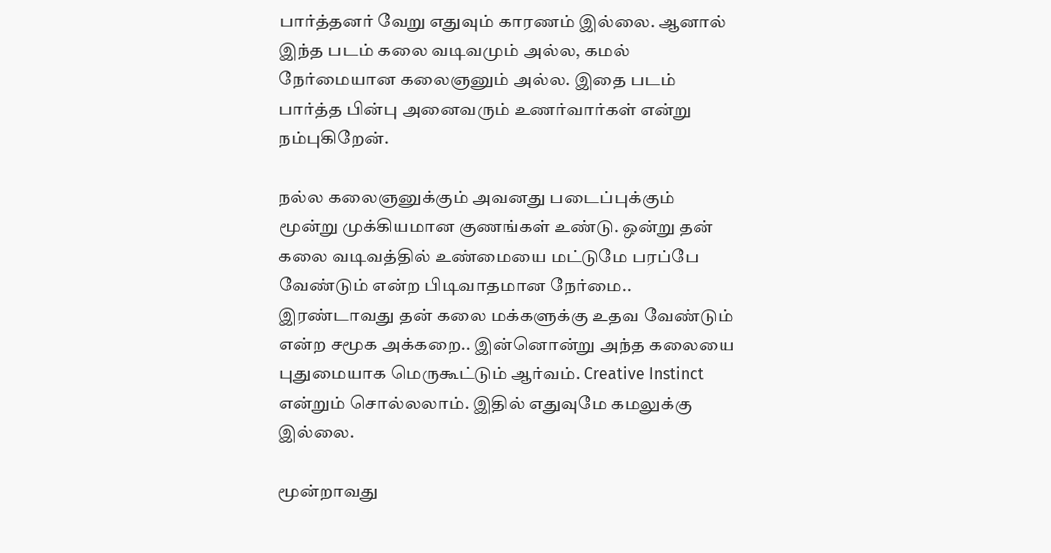பார்த்தனர் வேறு எதுவும் காரணம் இல்லை. ஆனால் இந்த படம் கலை வடிவமும் அல்ல, கமல் நேர்மையான கலைஞனும் அல்ல. இதை படம் பார்த்த பின்பு அனைவரும் உணர்வார்கள் என்று நம்புகிறேன்.

நல்ல கலைஞனுக்கும் அவனது படைப்புக்கும் மூன்று முக்கியமான குணங்கள் உண்டு. ஒன்று தன் கலை வடிவத்தில் உண்மையை மட்டுமே பரப்பே வேண்டும் என்ற பிடிவாதமான நேர்மை.. இரண்டாவது தன் கலை மக்களுக்கு உதவ வேண்டும் என்ற சமூக அக்கறை.. இன்னொன்று அந்த கலையை புதுமையாக மெருகூட்டும் ஆர்வம். Creative Instinct என்றும் சொல்லலாம். இதில் எதுவுமே கமலுக்கு இல்லை.

மூன்றாவது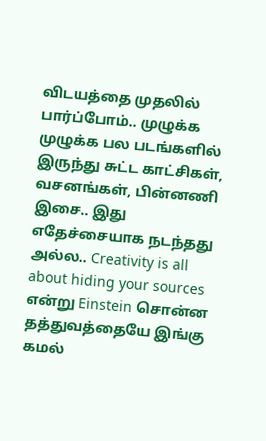விடயத்தை முதலில் பார்ப்போம்.. முழுக்க முழுக்க பல படங்களில் இருந்து சுட்ட காட்சிகள், வசனங்கள், பின்னணி இசை.. இது எதேச்சையாக நடந்தது அல்ல.. Creativity is all about hiding your sources என்று Einstein சொன்ன தத்துவத்தையே இங்கு கமல்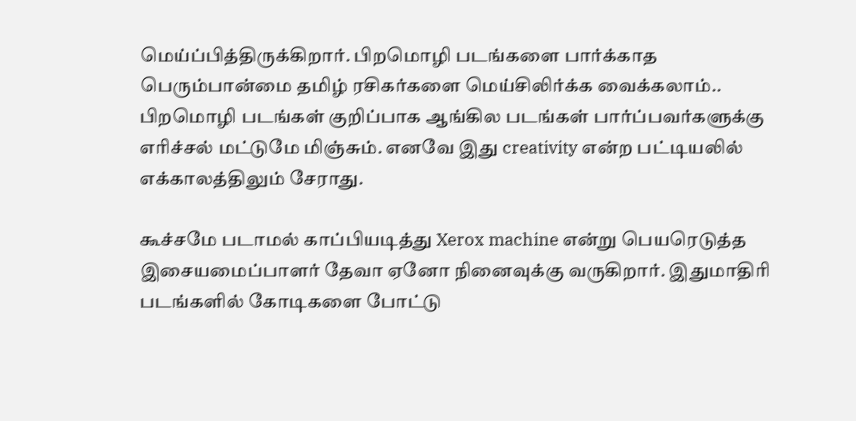மெய்ப்பித்திருக்கிறார். பிறமொழி படங்களை பார்க்காத பெரும்பான்மை தமிழ் ரசிகர்களை மெய்சிலிர்க்க வைக்கலாம்.. பிறமொழி படங்கள் குறிப்பாக ஆங்கில படங்கள் பார்ப்பவர்களுக்கு எரிச்சல் மட்டுமே மிஞ்சும். எனவே இது creativity என்ற பட்டியலில் எக்காலத்திலும் சேராது.

கூச்சமே படாமல் காப்பியடித்து Xerox machine என்று பெயரெடுத்த இசையமைப்பாளர் தேவா ஏனோ நினைவுக்கு வருகிறார். இதுமாதிரி படங்களில் கோடிகளை போட்டு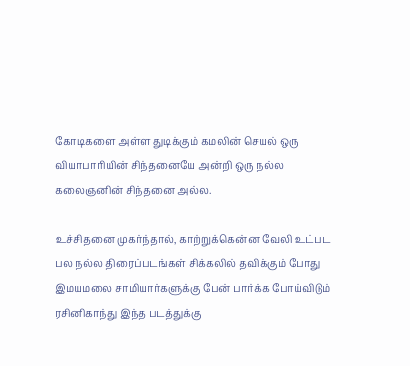கோடிகளை அள்ள துடிக்கும் கமலின் செயல் ஒரு வியாபாரியின் சிந்தனையே அன்றி ஒரு நல்ல கலைஞனின் சிந்தனை அல்ல.

உச்சிதனை முகர்ந்தால், காற்றுக்கென்ன வேலி உட்பட பல நல்ல திரைப்படங்கள் சிக்கலில் தவிக்கும் போது இமயமலை சாமியார்களுக்கு பேன் பார்க்க போய்விடும் ரசினிகாந்து இந்த படத்துக்கு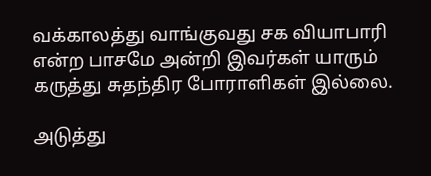வக்காலத்து வாங்குவது சக வியாபாரி என்ற பாசமே அன்றி இவர்கள் யாரும் கருத்து சுதந்திர போராளிகள் இல்லை.

அடுத்து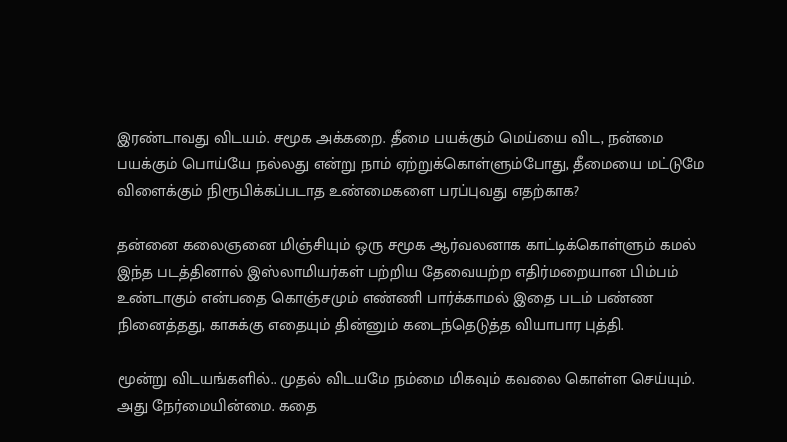இரண்டாவது விடயம். சமூக அக்கறை. தீமை பயக்கும் மெய்யை விட, நன்மை பயக்கும் பொய்யே நல்லது என்று நாம் ஏற்றுக்கொள்ளும்போது, தீமையை மட்டுமே விளைக்கும் நிரூபிக்கப்படாத உண்மைகளை பரப்புவது எதற்காக?

தன்னை கலைஞனை மிஞ்சியும் ஒரு சமூக ஆர்வலனாக காட்டிக்கொள்ளும் கமல் இந்த படத்தினால் இஸ்லாமியர்கள் பற்றிய தேவையற்ற எதிர்மறையான பிம்பம் உண்டாகும் என்பதை கொஞ்சமும் எண்ணி பார்க்காமல் இதை படம் பண்ண நினைத்தது, காசுக்கு எதையும் தின்னும் கடைந்தெடுத்த வியாபார புத்தி.

மூன்று விடயங்களில்.. முதல் விடயமே நம்மை மிகவும் கவலை கொள்ள செய்யும். அது நேர்மையின்மை. கதை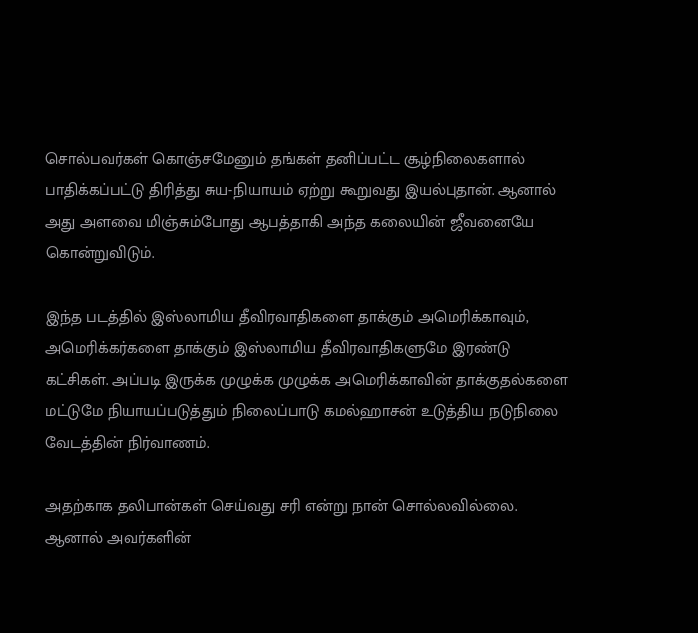சொல்பவர்கள் கொஞ்சமேனும் தங்கள் தனிப்பட்ட சூழ்நிலைகளால் பாதிக்கப்பட்டு திரித்து சுய-நியாயம் ஏற்று கூறுவது இயல்புதான். ஆனால் அது அளவை மிஞ்சும்போது ஆபத்தாகி அந்த கலையின் ஜீவனையே கொன்றுவிடும்.

இந்த படத்தில் இஸ்லாமிய தீவிரவாதிகளை தாக்கும் அமெரிக்காவும், அமெரிக்கர்களை தாக்கும் இஸ்லாமிய தீவிரவாதிகளுமே இரண்டு கட்சிகள். அப்படி இருக்க முழுக்க முழுக்க அமெரிக்காவின் தாக்குதல்களை மட்டுமே நியாயப்படுத்தும் நிலைப்பாடு கமல்ஹாசன் உடுத்திய நடுநிலை வேடத்தின் நிர்வாணம்.

அதற்காக தலிபான்கள் செய்வது சரி என்று நான் சொல்லவில்லை. ஆனால் அவர்களின்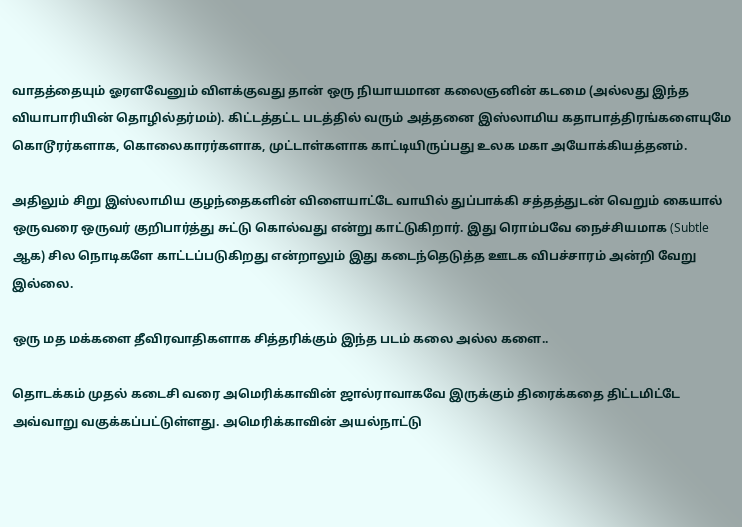வாதத்தையும் ஓரளவேனும் விளக்குவது தான் ஒரு நியாயமான கலைஞனின் கடமை (அல்லது இந்த வியாபாரியின் தொழில்தர்மம்). கிட்டத்தட்ட படத்தில் வரும் அத்தனை இஸ்லாமிய கதாபாத்திரங்களையுமே கொடூரர்களாக, கொலைகாரர்களாக, முட்டாள்களாக காட்டியிருப்பது உலக மகா அயோக்கியத்தனம்.

அதிலும் சிறு இஸ்லாமிய குழந்தைகளின் விளையாட்டே வாயில் துப்பாக்கி சத்தத்துடன் வெறும் கையால் ஒருவரை ஒருவர் குறிபார்த்து சுட்டு கொல்வது என்று காட்டுகிறார். இது ரொம்பவே நைச்சியமாக (Subtle ஆக) சில நொடிகளே காட்டப்படுகிறது என்றாலும் இது கடைந்தெடுத்த ஊடக விபச்சாரம் அன்றி வேறு இல்லை.

ஒரு மத மக்களை தீவிரவாதிகளாக சித்தரிக்கும் இந்த படம் கலை அல்ல களை..

தொடக்கம் முதல் கடைசி வரை அமெரிக்காவின் ஜால்ராவாகவே இருக்கும் திரைக்கதை திட்டமிட்டே அவ்வாறு வகுக்கப்பட்டுள்ளது. அமெரிக்காவின் அயல்நாட்டு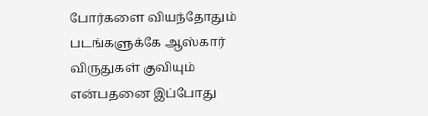போர்களை வியந்தோதும் படங்களுக்கே ஆஸ்கார் விருதுகள் குவியும் என்பதனை இப்போது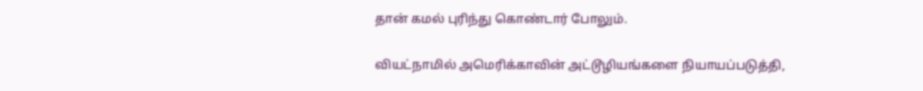தான் கமல் புரிந்து கொண்டார் போலும்.

வியட்நாமில் அமெரிக்காவின் அட்டூழியங்களை நியாயப்படுத்தி,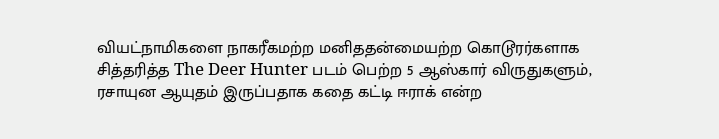வியட்நாமிகளை நாகரீகமற்ற மனிததன்மையற்ற கொடூரர்களாக சித்தரித்த The Deer Hunter படம் பெற்ற 5 ஆஸ்கார் விருதுகளும், ரசாயுன ஆயுதம் இருப்பதாக கதை கட்டி ஈராக் என்ற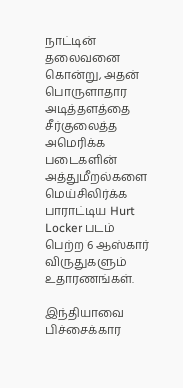நாட்டின் தலைவனை கொன்று, அதன் பொருளாதார அடித்தளத்தை சீர்குலைத்த அமெரிக்க படைகளின் அத்துமீறல்களை மெய்சிலிர்க்க பாராட்டிய Hurt Locker படம் பெற்ற 6 ஆஸ்கார் விருதுகளும் உதாரணங்கள்.

இந்தியாவை பிச்சைக்கார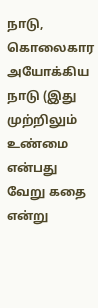நாடு, கொலைகார அயோக்கிய நாடு (இது முற்றிலும் உண்மை என்பது வேறு கதை என்று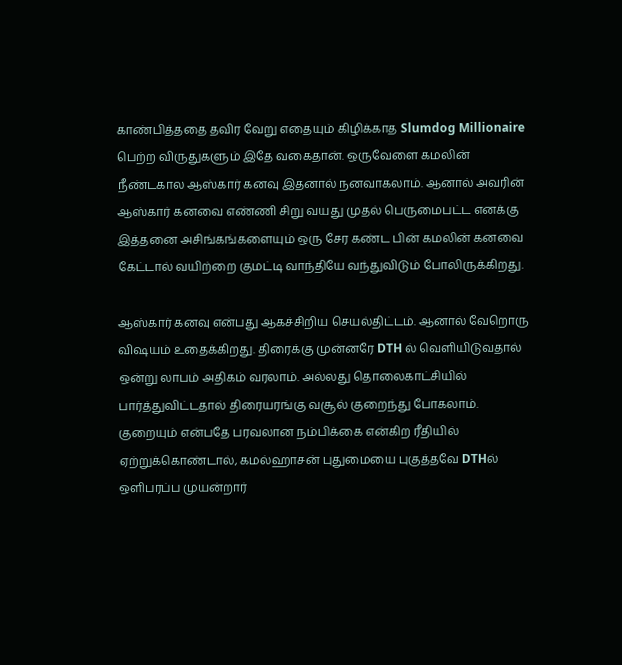காண்பித்ததை தவிர வேறு எதையும் கிழிக்காத Slumdog Millionaire பெற்ற விருதுகளும் இதே வகைதான். ஒருவேளை கமலின் நீண்டகால ஆஸ்கார் கனவு இதனால் நனவாகலாம். ஆனால் அவரின் ஆஸ்கார் கனவை எண்ணி சிறு வயது முதல் பெருமைபட்ட எனக்கு இத்தனை அசிங்கங்களையும் ஒரு சேர கண்ட பின் கமலின் கனவை கேட்டால் வயிற்றை குமட்டி வாந்தியே வந்துவிடும் போலிருக்கிறது.

ஆஸ்கார் கனவு என்பது ஆகச்சிறிய செயல்திட்டம். ஆனால் வேறொரு விஷயம் உதைக்கிறது. திரைக்கு முன்னரே DTH ல் வெளியிடுவதால் ஒன்று லாபம் அதிகம் வரலாம். அல்லது தொலைகாட்சியில் பார்த்துவிட்டதால் திரையரங்கு வசூல் குறைந்து போகலாம். குறையும் என்பதே பரவலான நம்பிக்கை என்கிற ரீதியில் ஏற்றுக்கொண்டால், கமல்ஹாசன் புதுமையை புகுத்தவே DTHல் ஒளிபரப்ப முயன்றார்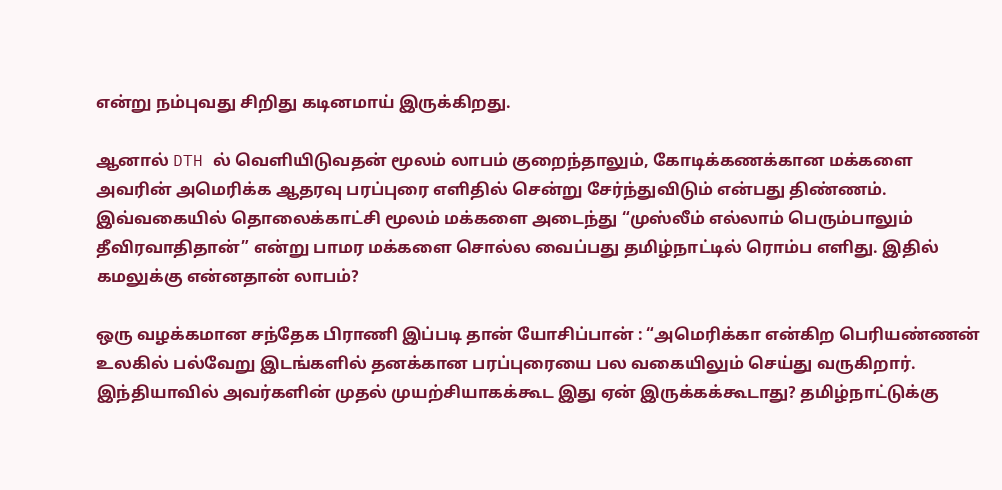என்று நம்புவது சிறிது கடினமாய் இருக்கிறது.

ஆனால் DTH ல் வெளியிடுவதன் மூலம் லாபம் குறைந்தாலும், கோடிக்கணக்கான மக்களை அவரின் அமெரிக்க ஆதரவு பரப்புரை எளிதில் சென்று சேர்ந்துவிடும் என்பது திண்ணம். இவ்வகையில் தொலைக்காட்சி மூலம் மக்களை அடைந்து “முஸ்லீம் எல்லாம் பெரும்பாலும் தீவிரவாதிதான்” என்று பாமர மக்களை சொல்ல வைப்பது தமிழ்நாட்டில் ரொம்ப எளிது. இதில் கமலுக்கு என்னதான் லாபம்?

ஒரு வழக்கமான சந்தேக பிராணி இப்படி தான் யோசிப்பான் : “அமெரிக்கா என்கிற பெரியண்ணன் உலகில் பல்வேறு இடங்களில் தனக்கான பரப்புரையை பல வகையிலும் செய்து வருகிறார். இந்தியாவில் அவர்களின் முதல் முயற்சியாகக்கூட இது ஏன் இருக்கக்கூடாது? தமிழ்நாட்டுக்கு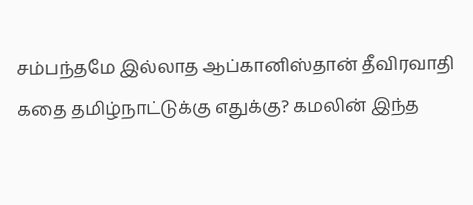சம்பந்தமே இல்லாத ஆப்கானிஸ்தான் தீவிரவாதி கதை தமிழ்நாட்டுக்கு எதுக்கு? கமலின் இந்த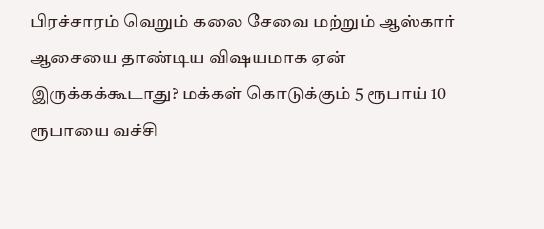பிரச்சாரம் வெறும் கலை சேவை மற்றும் ஆஸ்கார் ஆசையை தாண்டிய விஷயமாக ஏன் இருக்கக்கூடாது? மக்கள் கொடுக்கும் 5 ரூபாய் 10 ரூபாயை வச்சி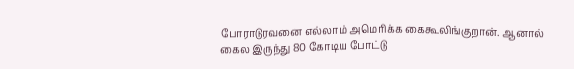போராடுரவனை எல்லாம் அமெரிக்க கைகூலிங்குறான். ஆனால் கைல இருந்து 80 கோடிய போட்டு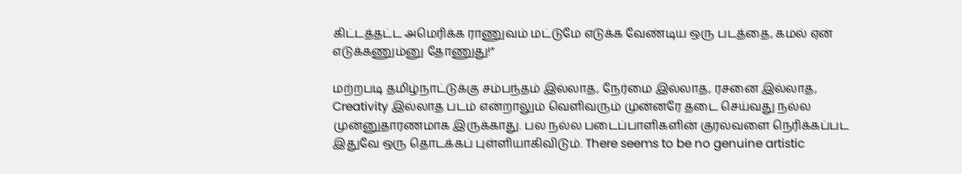கிட்டத்தட்ட அமெரிக்க ராணுவம் மட்டுமே எடுக்க வேண்டிய ஒரு படத்தை, கமல் ஏன் எடுக்கணும்னு தோணுது!”

மற்றபடி தமிழ்நாட்டுக்கு சம்பந்தம் இல்லாத, நேர்மை இல்லாத, ரசனை இல்லாத, Creativity இல்லாத படம் என்றாலும் வெளிவரும் முன்னரே தடை செய்வது நல்ல முன்னுதாரணமாக இருக்காது. பல நல்ல படைப்பாளிகளின் குரல்வளை நெரிக்கப்பட இதுவே ஒரு தொடக்கப் புள்ளியாகிவிடும். There seems to be no genuine artistic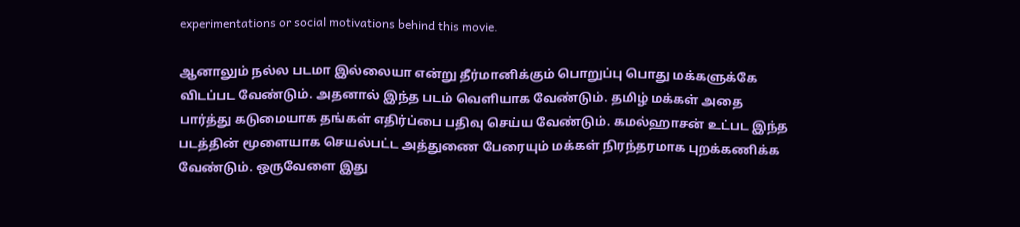experimentations or social motivations behind this movie.

ஆனாலும் நல்ல படமா இல்லையா என்று தீர்மானிக்கும் பொறுப்பு பொது மக்களுக்கே விடப்பட வேண்டும். அதனால் இந்த படம் வெளியாக வேண்டும். தமிழ் மக்கள் அதை பார்த்து கடுமையாக தங்கள் எதிர்ப்பை பதிவு செய்ய வேண்டும். கமல்ஹாசன் உட்பட இந்த படத்தின் மூளையாக செயல்பட்ட அத்துணை பேரையும் மக்கள் நிரந்தரமாக புறக்கணிக்க வேண்டும். ஒருவேளை இது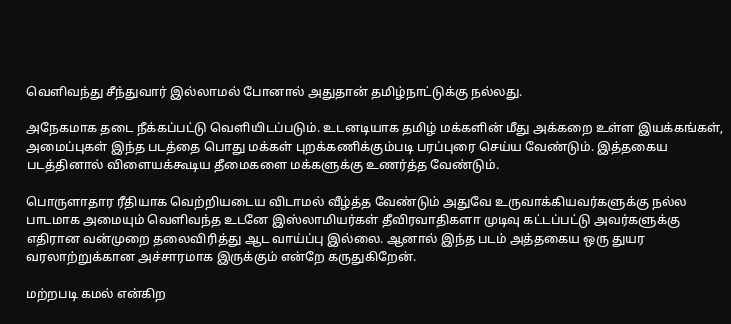வெளிவந்து சீந்துவார் இல்லாமல் போனால் அதுதான் தமிழ்நாட்டுக்கு நல்லது.

அநேகமாக தடை நீக்கப்பட்டு வெளியிடப்படும். உடனடியாக தமிழ் மக்களின் மீது அக்கறை உள்ள இயக்கங்கள், அமைப்புகள் இந்த படத்தை பொது மக்கள் புறக்கணிக்கும்படி பரப்புரை செய்ய வேண்டும். இத்தகைய படத்தினால் விளையக்கூடிய தீமைகளை மக்களுக்கு உணர்த்த வேண்டும்.

பொருளாதார ரீதியாக வெற்றியடைய விடாமல் வீழ்த்த வேண்டும் அதுவே உருவாக்கியவர்களுக்கு நல்ல பாடமாக அமையும் வெளிவந்த உடனே இஸ்லாமியர்கள் தீவிரவாதிகளா முடிவு கட்டப்பட்டு அவர்களுக்கு எதிரான வன்முறை தலைவிரித்து ஆட வாய்ப்பு இல்லை. ஆனால் இந்த படம் அத்தகைய ஒரு துயர வரலாற்றுக்கான அச்சாரமாக இருக்கும் என்றே கருதுகிறேன்.

மற்றபடி கமல் என்கிற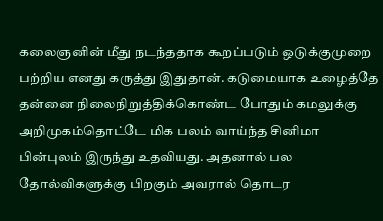கலைஞனின் மீது நடந்ததாக கூறப்படும் ஒடுக்குமுறை பற்றிய எனது கருத்து இதுதான். கடுமையாக உழைத்தே தன்னை நிலைநிறுத்திக்கொண்ட போதும் கமலுக்கு அறிமுகம்தொட்டே மிக பலம் வாய்ந்த சினிமா பின்புலம் இருந்து உதவியது. அதனால் பல தோல்விகளுக்கு பிறகும் அவரால் தொடர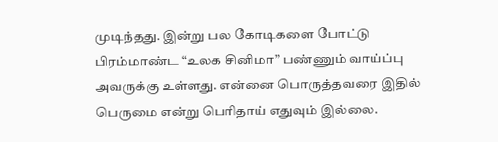முடிந்தது. இன்று பல கோடிகளை போட்டு பிரம்மாண்ட “உலக சினிமா” பண்ணும் வாய்ப்பு அவருக்கு உள்ளது. என்னை பொருத்தவரை இதில் பெருமை என்று பெரிதாய் எதுவும் இல்லை.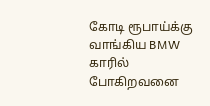கோடி ரூபாய்க்கு வாங்கிய BMW காரில் போகிறவனை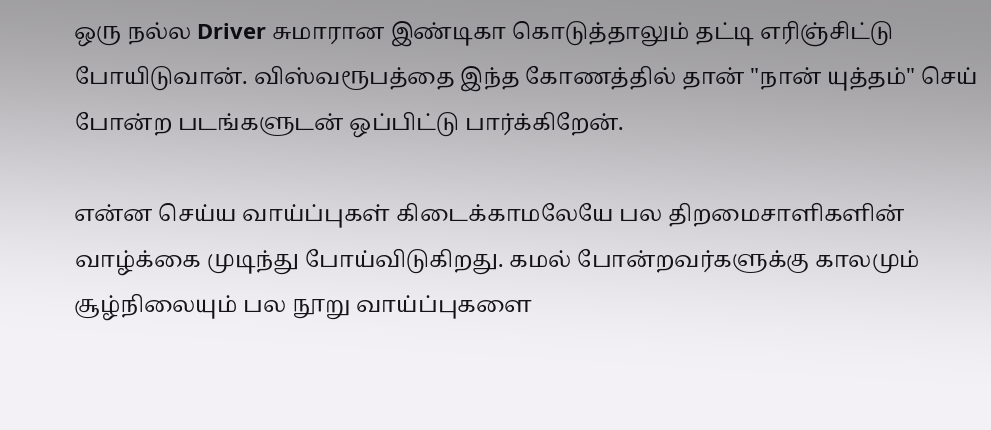ஒரு நல்ல Driver சுமாரான இண்டிகா கொடுத்தாலும் தட்டி எரிஞ்சிட்டு போயிடுவான். விஸ்வரூபத்தை இந்த கோணத்தில் தான் "நான் யுத்தம்" செய் போன்ற படங்களுடன் ஒப்பிட்டு பார்க்கிறேன்.

என்ன செய்ய வாய்ப்புகள் கிடைக்காமலேயே பல திறமைசாளிகளின் வாழ்க்கை முடிந்து போய்விடுகிறது. கமல் போன்றவர்களுக்கு காலமும் சூழ்நிலையும் பல நூறு வாய்ப்புகளை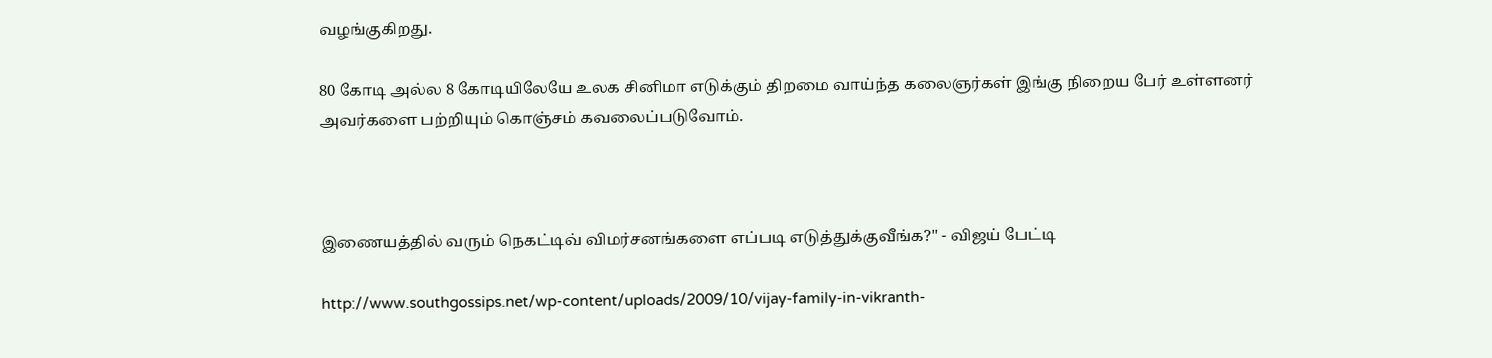வழங்குகிறது.

80 கோடி அல்ல 8 கோடியிலேயே உலக சினிமா எடுக்கும் திறமை வாய்ந்த கலைஞர்கள் இங்கு நிறைய பேர் உள்ளனர் அவர்களை பற்றியும் கொஞ்சம் கவலைப்படுவோம்.



இணையத்தில் வரும் நெகட்டிவ் விமர்சனங்களை எப்படி எடுத்துக்குவீங்க?'' - விஜய் பேட்டி

http://www.southgossips.net/wp-content/uploads/2009/10/vijay-family-in-vikranth-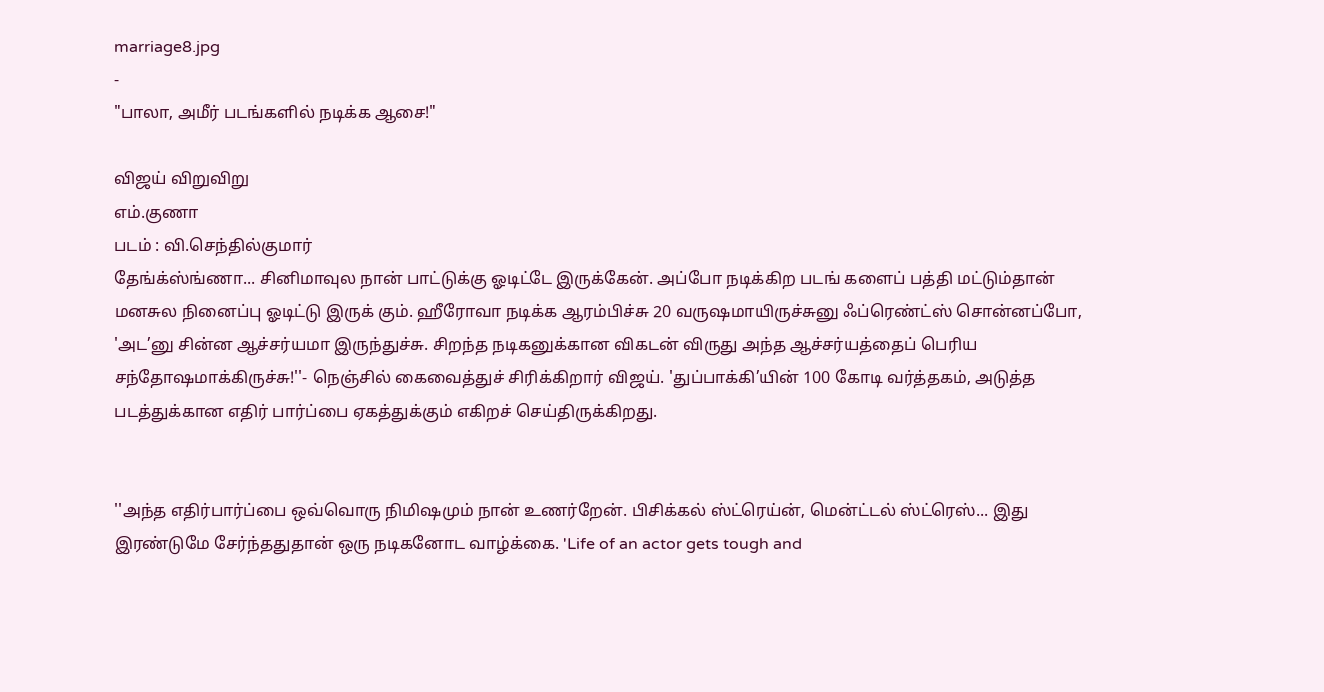marriage8.jpg
-
"பாலா, அமீர் படங்களில் நடிக்க ஆசை!"

விஜய் விறுவிறு
எம்.குணா
படம் : வி.செந்தில்குமார்
தேங்க்ஸ்ங்ணா... சினிமாவுல நான் பாட்டுக்கு ஓடிட்டே இருக்கேன். அப்போ நடிக்கிற படங் களைப் பத்தி மட்டும்தான் மனசுல நினைப்பு ஓடிட்டு இருக் கும். ஹீரோவா நடிக்க ஆரம்பிச்சு 20 வருஷமாயிருச்சுனு ஃப்ரெண்ட்ஸ் சொன்னப்போ, 'அட’னு சின்ன ஆச்சர்யமா இருந்துச்சு. சிறந்த நடிகனுக்கான விகடன் விருது அந்த ஆச்சர்யத்தைப் பெரிய சந்தோஷமாக்கிருச்சு!''- நெஞ்சில் கைவைத்துச் சிரிக்கிறார் விஜய். 'துப்பாக்கி’யின் 100 கோடி வர்த்தகம், அடுத்த படத்துக்கான எதிர் பார்ப்பை ஏகத்துக்கும் எகிறச் செய்திருக்கிறது.


''அந்த எதிர்பார்ப்பை ஒவ்வொரு நிமிஷமும் நான் உணர்றேன். பிசிக்கல் ஸ்ட்ரெய்ன், மென்ட்டல் ஸ்ட்ரெஸ்... இது இரண்டுமே சேர்ந்ததுதான் ஒரு நடிகனோட வாழ்க்கை. 'Life of an actor gets tough and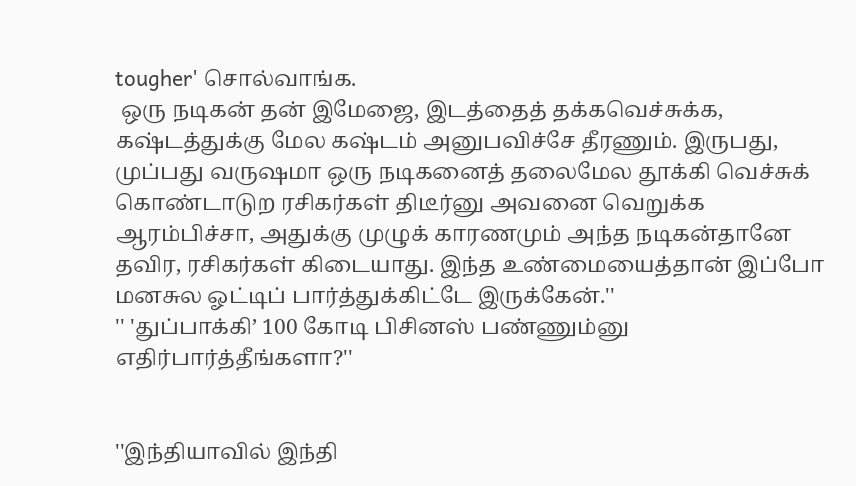tougher' சொல்வாங்க.
 ஒரு நடிகன் தன் இமேஜை, இடத்தைத் தக்கவெச்சுக்க, கஷ்டத்துக்கு மேல கஷ்டம் அனுபவிச்சே தீரணும். இருபது, முப்பது வருஷமா ஒரு நடிகனைத் தலைமேல தூக்கி வெச்சுக் கொண்டாடுற ரசிகர்கள் திடீர்னு அவனை வெறுக்க ஆரம்பிச்சா, அதுக்கு முழுக் காரணமும் அந்த நடிகன்தானே தவிர, ரசிகர்கள் கிடையாது. இந்த உண்மையைத்தான் இப்போ மனசுல ஓட்டிப் பார்த்துக்கிட்டே இருக்கேன்.''
'' 'துப்பாக்கி’ 100 கோடி பிசினஸ் பண்ணும்னு எதிர்பார்த்தீங்களா?''


''இந்தியாவில் இந்தி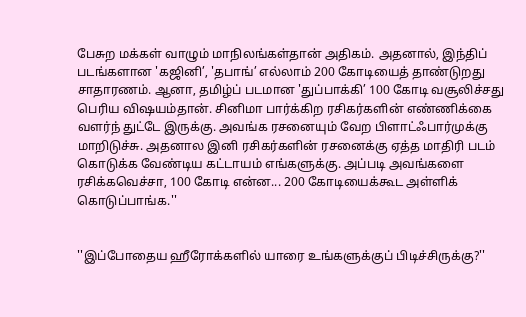பேசுற மக்கள் வாழும் மாநிலங்கள்தான் அதிகம். அதனால், இந்திப் படங்களான 'கஜினி’, 'தபாங்’ எல்லாம் 200 கோடியைத் தாண்டுறது சாதாரணம். ஆனா, தமிழ்ப் படமான 'துப்பாக்கி’ 100 கோடி வசூலிச்சது பெரிய விஷயம்தான். சினிமா பார்க்கிற ரசிகர்களின் எண்ணிக்கை வளர்ந் துட்டே இருக்கு. அவங்க ரசனையும் வேற பிளாட்ஃபார்முக்கு மாறிடுச்சு. அதனால இனி ரசிகர்களின் ரசனைக்கு ஏத்த மாதிரி படம் கொடுக்க வேண்டிய கட்டாயம் எங்களுக்கு. அப்படி அவங்களை ரசிக்கவெச்சா, 100 கோடி என்ன... 200 கோடியைக்கூட அள்ளிக் கொடுப்பாங்க.''


''இப்போதைய ஹீரோக்களில் யாரை உங்களுக்குப் பிடிச்சிருக்கு?''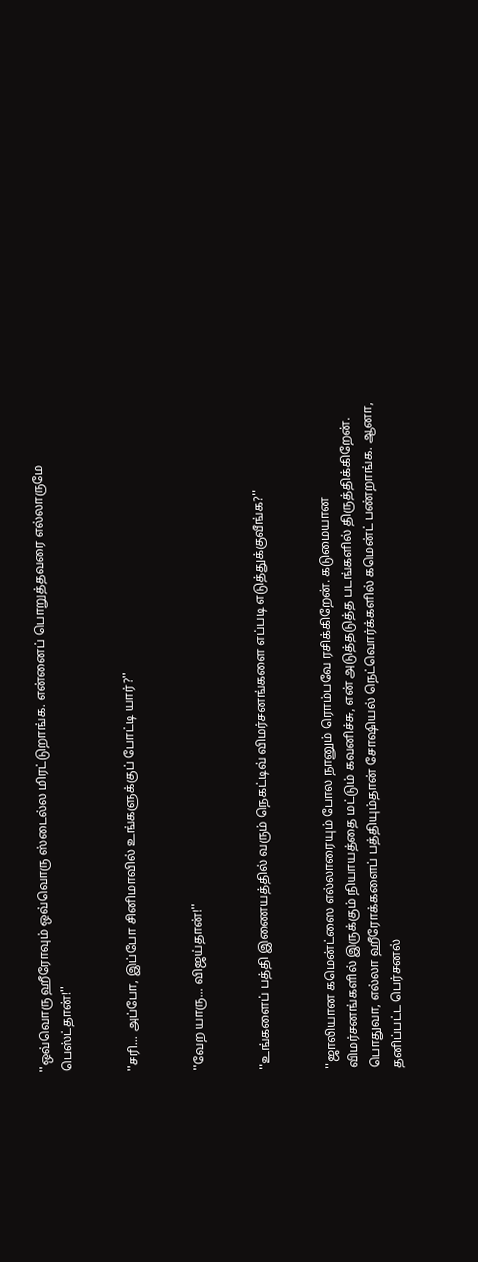''ஒவ்வொரு ஹீரோவும் ஒவ்வொரு ஸ்டைல்ல மிரட்டுறாங்க. என்னைப் பொறுத்தவரை எல்லாருமே பெஸ்ட்தான்!''


''சரி... அப்போ, இப்போ சினிமாவில் உங்களுக்குப் போட்டி யார்?''


''வேற யாரு... விஜய்தான்!''


''உங்களைப் பத்தி இணையத்தில் வரும் நெகட்டிவ் விமர்சனங்களை எப்படி எடுத்துக்குவீங்க?''


''ஜாலியான கமென்ட்ஸை எல்லாரையும் போல நானும் ரொம்பவே ரசிக்கிறேன். கடுமையான விமர்சனங்களில் இருக்கும் நியாயத்தை மட்டும் கவனிச்சு, என் அடுத்தடுத்த படங்களில் திருத்திக்கிறேன். பொதுவா, எல்லா ஹீரோக்களைப் பத்தியும்தான் சோஷியல் நெட்வொர்க்களில் கமென்ட் பண்றாங்க. ஆனா, தனிப்பட்ட பெர்சனல்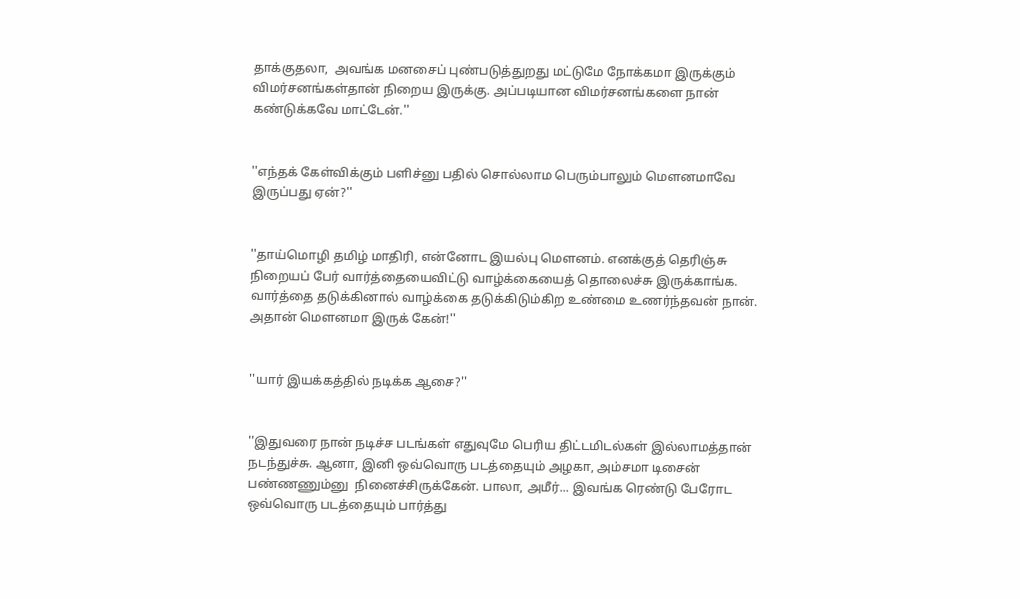தாக்குதலா,  அவங்க மனசைப் புண்படுத்துறது மட்டுமே நோக்கமா இருக்கும் விமர்சனங்கள்தான் நிறைய இருக்கு. அப்படியான விமர்சனங்களை நான் கண்டுக்கவே மாட்டேன்.''


''எந்தக் கேள்விக்கும் பளிச்னு பதில் சொல்லாம பெரும்பாலும் மௌனமாவே இருப்பது ஏன்?''


''தாய்மொழி தமிழ் மாதிரி, என்னோட இயல்பு மௌனம். எனக்குத் தெரிஞ்சு நிறையப் பேர் வார்த்தையைவிட்டு வாழ்க்கையைத் தொலைச்சு இருக்காங்க. வார்த்தை தடுக்கினால் வாழ்க்கை தடுக்கிடும்கிற உண்மை உணர்ந்தவன் நான். அதான் மௌனமா இருக் கேன்!''


''யார் இயக்கத்தில் நடிக்க ஆசை?''


''இதுவரை நான் நடிச்ச படங்கள் எதுவுமே பெரிய திட்டமிடல்கள் இல்லாமத்தான் நடந்துச்சு. ஆனா, இனி ஒவ்வொரு படத்தையும் அழகா, அம்சமா டிசைன் பண்ணணும்னு  நினைச்சிருக்கேன். பாலா, அமீர்... இவங்க ரெண்டு பேரோட ஒவ்வொரு படத்தையும் பார்த்து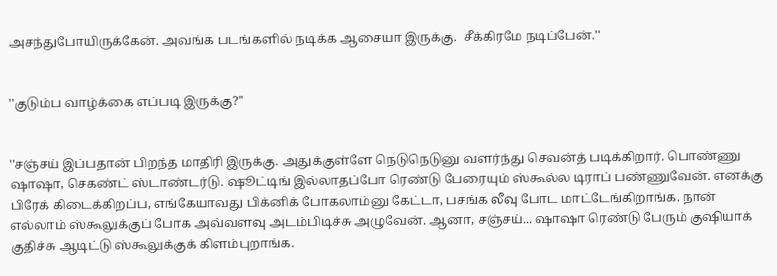அசந்துபோயிருக்கேன். அவங்க படங்களில் நடிக்க ஆசையா இருக்கு.  சீக்கிரமே நடிப்பேன்.''


''குடும்ப வாழ்க்கை எப்படி இருக்கு?''


''சஞ்சய் இப்பதான் பிறந்த மாதிரி இருக்கு. அதுக்குள்ளே நெடுநெடுனு வளர்ந்து செவன்த் படிக்கிறார். பொண்ணு ஷாஷா, செகண்ட் ஸ்டாண்டர்டு. ஷூட்டிங் இல்லாதப்போ ரெண்டு பேரையும் ஸ்கூல்ல டிராப் பண்ணுவேன். எனக்கு பிரேக் கிடைக்கிறப்ப, எங்கேயாவது பிக்னிக் போகலாம்னு கேட்டா, பசங்க லீவு போட மாட்டேங்கிறாங்க. நான் எல்லாம் ஸ்கூலுக்குப் போக அவ்வளவு அடம்பிடிச்சு அழுவேன். ஆனா, சஞ்சய்... ஷாஷா ரெண்டு பேரும் குஷியாக் குதிச்சு ஆடிட்டு ஸ்கூலுக்குக் கிளம்புறாங்க.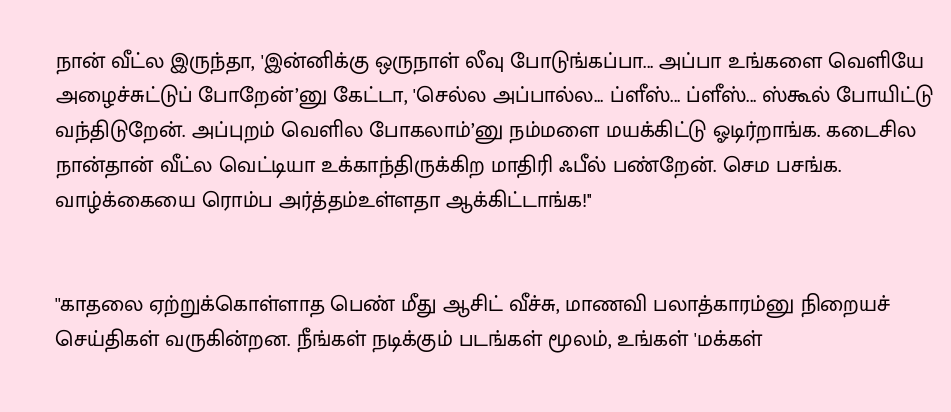நான் வீட்ல இருந்தா, 'இன்னிக்கு ஒருநாள் லீவு போடுங்கப்பா... அப்பா உங்களை வெளியே அழைச்சுட்டுப் போறேன்’னு கேட்டா, 'செல்ல அப்பால்ல... ப்ளீஸ்... ப்ளீஸ்... ஸ்கூல் போயிட்டு வந்திடுறேன். அப்புறம் வெளில போகலாம்’னு நம்மளை மயக்கிட்டு ஓடிர்றாங்க. கடைசில நான்தான் வீட்ல வெட்டியா உக்காந்திருக்கிற மாதிரி ஃபீல் பண்றேன். செம பசங்க. வாழ்க்கையை ரொம்ப அர்த்தம்உள்ளதா ஆக்கிட்டாங்க!''


''காதலை ஏற்றுக்கொள்ளாத பெண் மீது ஆசிட் வீச்சு, மாணவி பலாத்காரம்னு நிறையச் செய்திகள் வருகின்றன. நீங்கள் நடிக்கும் படங்கள் மூலம், உங்கள் 'மக்கள்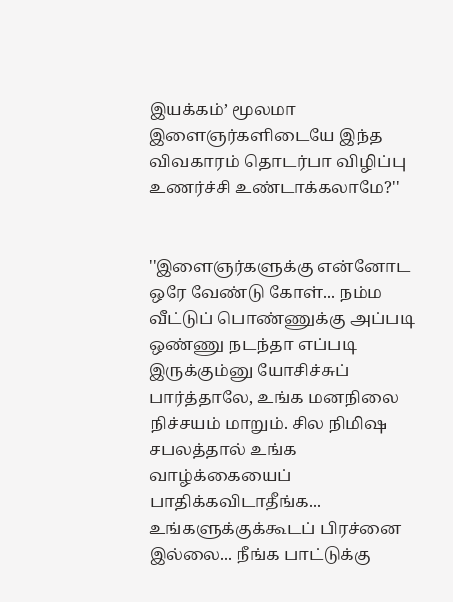இயக்கம்’ மூலமா இளைஞர்களிடையே இந்த விவகாரம் தொடர்பா விழிப்பு உணர்ச்சி உண்டாக்கலாமே?''


''இளைஞர்களுக்கு என்னோட ஒரே வேண்டு கோள்... நம்ம வீட்டுப் பொண்ணுக்கு அப்படி ஒண்ணு நடந்தா எப்படி இருக்கும்னு யோசிச்சுப் பார்த்தாலே, உங்க மனநிலை நிச்சயம் மாறும். சில நிமிஷ சபலத்தால் உங்க வாழ்க்கையைப் பாதிக்கவிடாதீங்க... உங்களுக்குக்கூடப் பிரச்னை இல்லை... நீங்க பாட்டுக்கு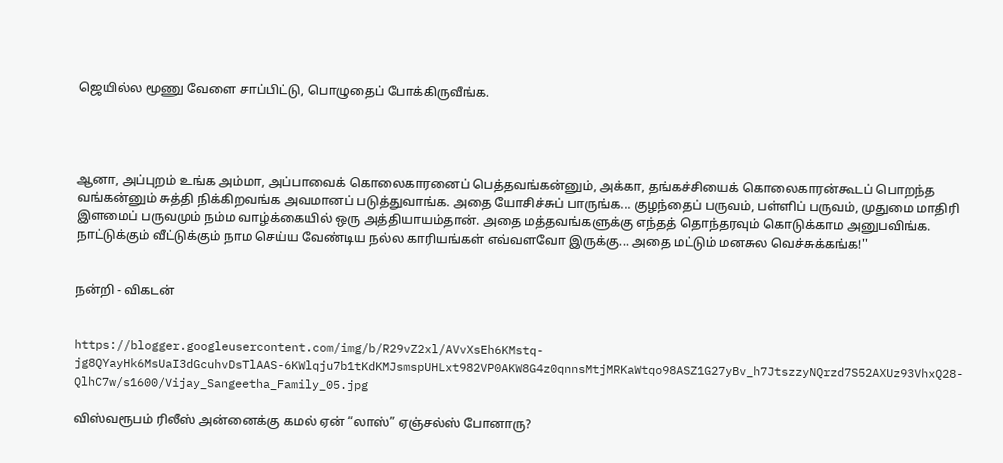ஜெயில்ல மூணு வேளை சாப்பிட்டு, பொழுதைப் போக்கிருவீங்க.




ஆனா, அப்புறம் உங்க அம்மா, அப்பாவைக் கொலைகாரனைப் பெத்தவங்கன்னும், அக்கா, தங்கச்சியைக் கொலைகாரன்கூடப் பொறந்த வங்கன்னும் சுத்தி நிக்கிறவங்க அவமானப் படுத்துவாங்க. அதை யோசிச்சுப் பாருங்க... குழந்தைப் பருவம், பள்ளிப் பருவம், முதுமை மாதிரி இளமைப் பருவமும் நம்ம வாழ்க்கையில் ஒரு அத்தியாயம்தான். அதை மத்தவங்களுக்கு எந்தத் தொந்தரவும் கொடுக்காம அனுபவிங்க.  நாட்டுக்கும் வீட்டுக்கும் நாம செய்ய வேண்டிய நல்ல காரியங்கள் எவ்வளவோ இருக்கு... அதை மட்டும் மனசுல வெச்சுக்கங்க!''


நன்றி - விகடன்


https://blogger.googleusercontent.com/img/b/R29vZ2xl/AVvXsEh6KMstq-jg8QYayHk6MsUaI3dGcuhvDsTlAAS-6KWlqju7b1tKdKMJsmspUHLxt982VP0AKW8G4z0qnnsMtjMRKaWtqo98ASZ1G27yBv_h7JtszzyNQrzd7S52AXUz93VhxQ28-QlhC7w/s1600/Vijay_Sangeetha_Family_05.jpg

விஸ்வரூபம் ரிலீஸ் அன்னைக்கு கமல் ஏன் “லாஸ்” ஏஞ்சல்ஸ் போனாரு?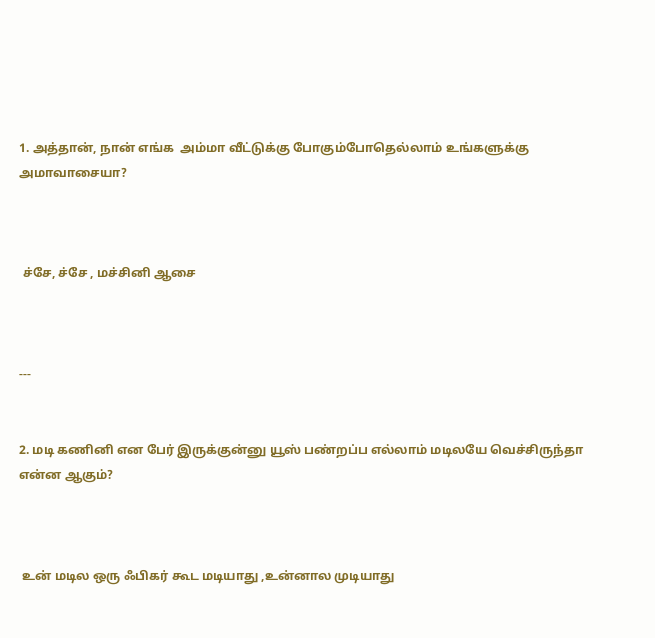1. அத்தான், நான் எங்க  அம்மா வீட்டுக்கு போகும்போதெல்லாம் உங்களுக்கு அமாவாசையா?



 ச்சே, ச்சே , மச்சினி ஆசை



---


2. மடி கணினி என பேர் இருக்குன்னு யூஸ் பண்றப்ப எல்லாம் மடிலயே வெச்சிருந்தா என்ன ஆகும்?



 உன் மடில ஒரு ஃபிகர் கூட மடியாது ,உன்னால முடியாது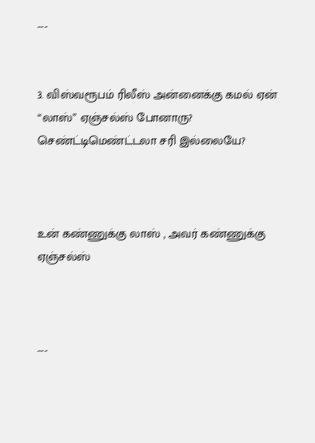---


3. விஸ்வரூபம் ரிலீஸ் அன்னைக்கு கமல் ஏன் “லாஸ்” ஏஞ்சல்ஸ் போனாரு? செண்ட்டிமெண்ட்டலா சரி இல்லையே?



உன் கண்ணுக்கு லாஸ் , அவர் கண்ணுக்கு ஏஞ்சல்ஸ்



---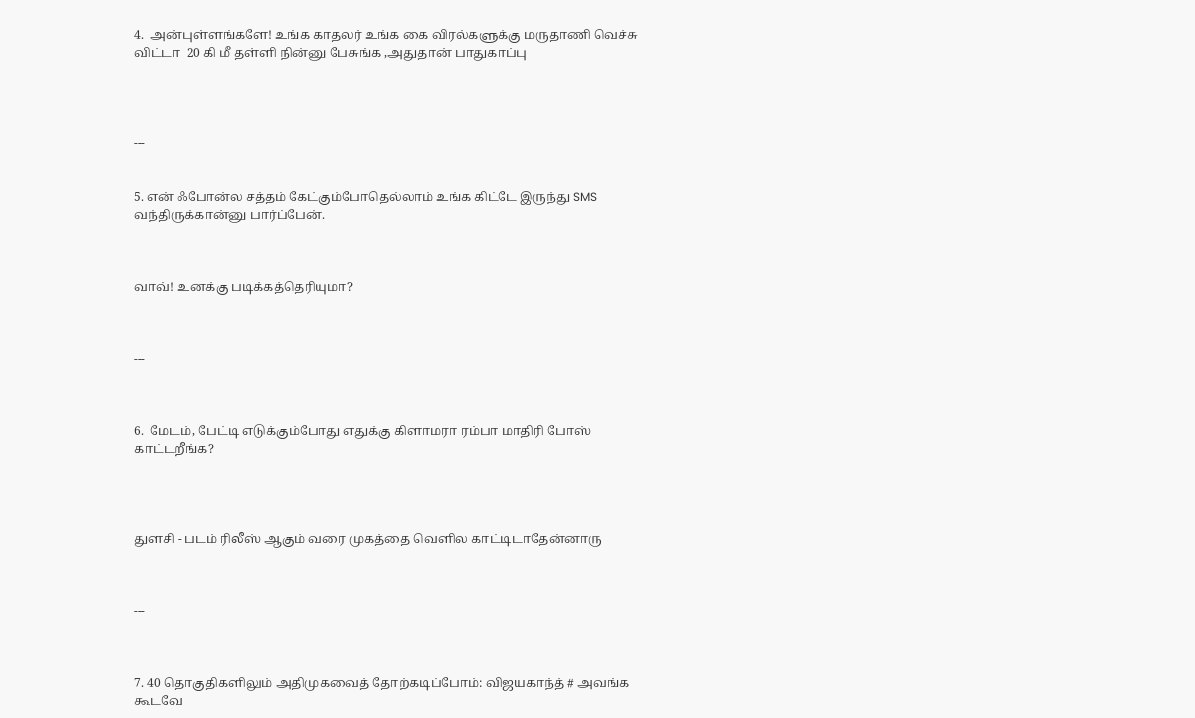4.  அன்புள்ளங்களே! உங்க காதலர் உங்க கை விரல்களுக்கு மருதாணி வெச்சு விட்டா  20 கி மீ தள்ளி நின்னு பேசுங்க ,அதுதான் பாதுகாப்பு




---


5. என் ஃபோன்ல சத்தம் கேட்கும்போதெல்லாம் உங்க கிட்டே இருந்து SMS வந்திருக்கான்னு பார்ப்பேன்.



வாவ்! உனக்கு படிக்கத்தெரியுமா?



---



6.  மேடம், பேட்டி எடுக்கும்போது எதுக்கு கிளாமரா ரம்பா மாதிரி போஸ் காட்டறீங்க?




துளசி - படம் ரிலீஸ் ஆகும் வரை முகத்தை வெளில காட்டிடாதேன்னாரு



---



7. 40 தொகுதிகளிலும் அதிமுகவைத் தோற்கடிப்போம்: விஜயகாந்த் # அவங்க கூடவே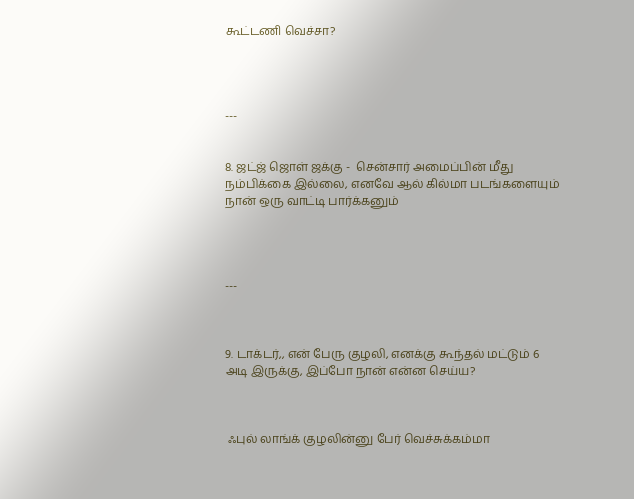கூட்டணி வெச்சா?




---


8. ஜட்ஜ் ஜொள் ஜக்கு -  சென்சார் அமைப்பின் மீது நம்பிக்கை இல்லை, எனவே ஆல் கில்மா படங்களையும் நான் ஒரு வாட்டி பார்க்கனும்




---



9. டாக்டர்,, என் பேரு குழலி, எனக்கு கூந்தல் மட்டும் 6 அடி இருக்கு, இப்போ நான் என்ன செய்ய?



 ஃபுல் லாங்க் குழலின்னு பேர் வெச்சுக்கம்மா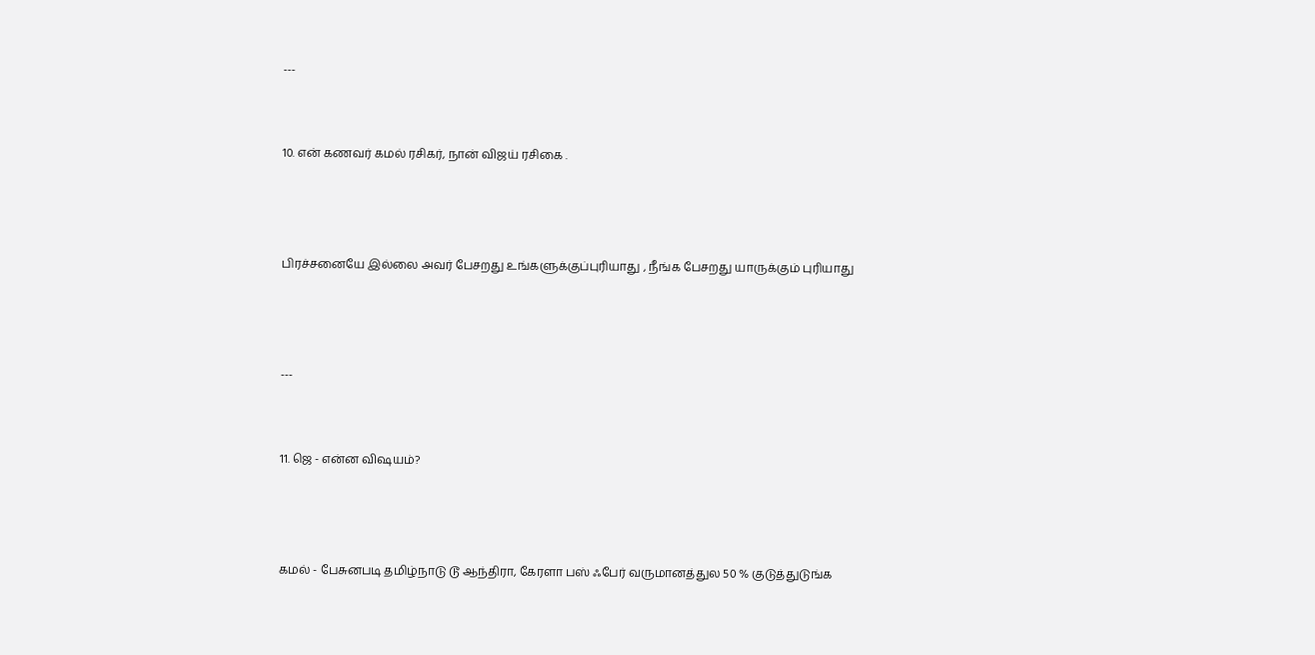---


10. என் கணவர் கமல் ரசிகர், நான் விஜய் ரசிகை .



பிரச்சனையே இல்லை அவர் பேசறது உங்களுக்குப்புரியாது , நீங்க பேசறது யாருக்கும் புரியாது



---


11. ஜெ - என்ன விஷயம்?



கமல் - பேசுனபடி தமிழ்நாடு டூ ஆந்திரா, கேரளா பஸ் ஃபேர் வருமானத்துல 50 % குடுத்துடுங்க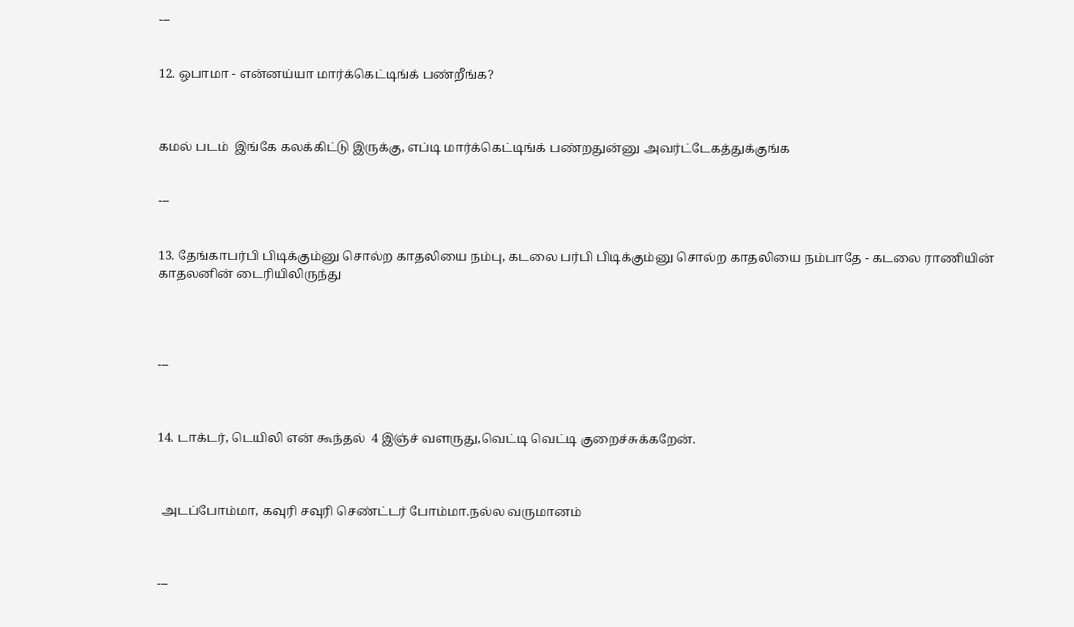---


12. ஒபாமா - என்னய்யா மார்க்கெட்டிங்க் பண்றீங்க?



கமல் படம்  இங்கே கலக்கிட்டு இருக்கு, எப்டி மார்க்கெட்டிங்க் பண்றதுன்னு அவர்ட்டேகத்துக்குங்க


---


13. தேங்காபர்பி பிடிக்கும்னு சொல்ற காதலியை நம்பு, கடலை பர்பி பிடிக்கும்னு சொல்ற காதலியை நம்பாதே - கடலை ராணியின் காதலனின் டைரியிலிருந்து




---



14. டாக்டர், டெயிலி என் கூந்தல்  4 இஞ்ச் வளருது,வெட்டி வெட்டி குறைச்சுக்கறேன்.



 அடப்போம்மா, கவுரி சவுரி செண்ட்டர் போம்மா.நல்ல வருமானம்



---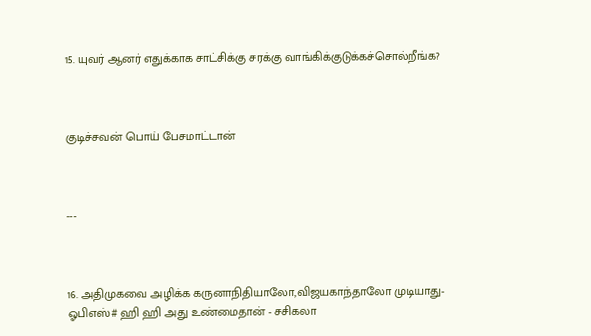15. யுவர் ஆனர் எதுக்காக சாட்சிக்கு சரக்கு வாங்கிக்குடுக்கச்சொல்றீங்க?



குடிச்சவன் பொய் பேசமாட்டான்



---



16. அதிமுகவை அழிக்க கருனாநிதியாலோ,விஜயகாந்தாலோ முடியாது-ஓபிஎஸ்# ஹி ஹி அது உண்மைதான் - சசிகலா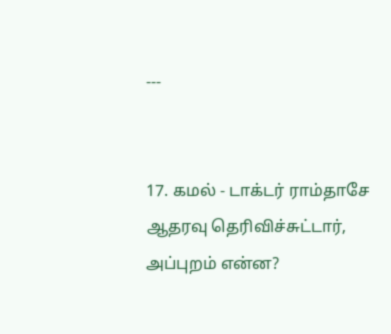---


17. கமல் - டாக்டர் ராம்தாசே ஆதரவு தெரிவிச்சுட்டார், அப்புறம் என்ன?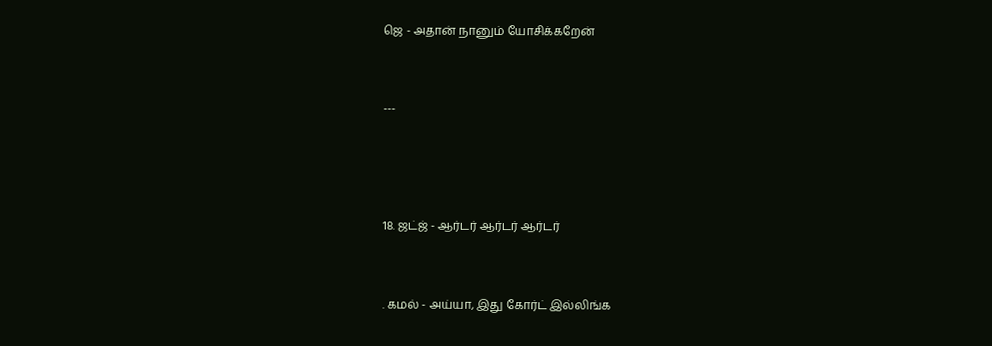ஜெ - அதான் நானும் யோசிக்கறேன்



---





18. ஜட்ஜ் - ஆர்டர் ஆர்டர் ஆர்டர்



. கமல் - அய்யா, இது கோர்ட் இல்லிங்க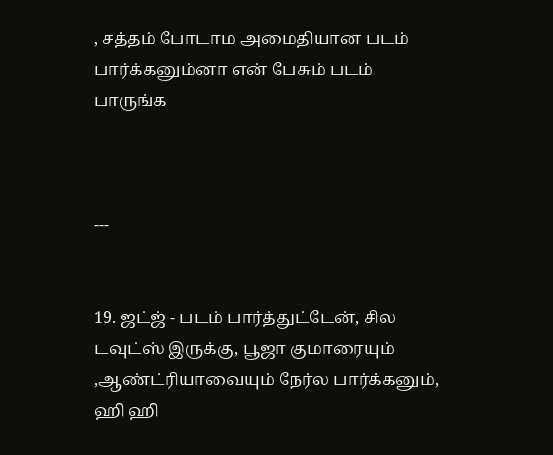, சத்தம் போடாம அமைதியான படம் பார்க்கனும்னா என் பேசும் படம் பாருங்க



---


19. ஜட்ஜ் - படம் பார்த்துட்டேன், சில டவுட்ஸ் இருக்கு, பூஜா குமாரையும் ,ஆண்ட்ரியாவையும் நேர்ல பார்க்கனும், ஹி ஹி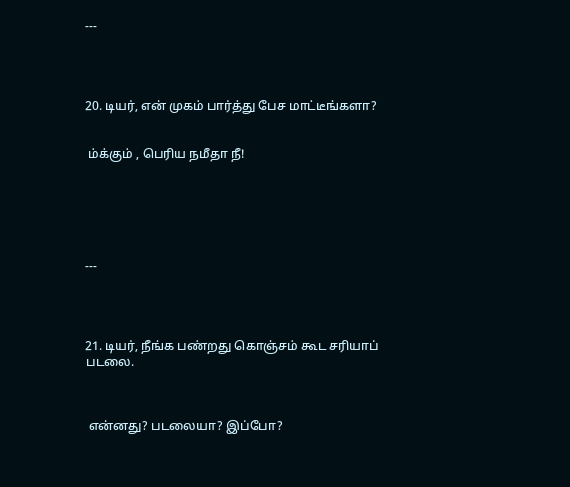---




20. டியர், என் முகம் பார்த்து பேச மாட்டீங்களா?


 ம்க்கும் , பெரிய நமீதா நீ!






---




21. டியர், நீங்க பண்றது கொஞ்சம் கூட சரியாப் படலை.



 என்னது? படலையா? இப்போ?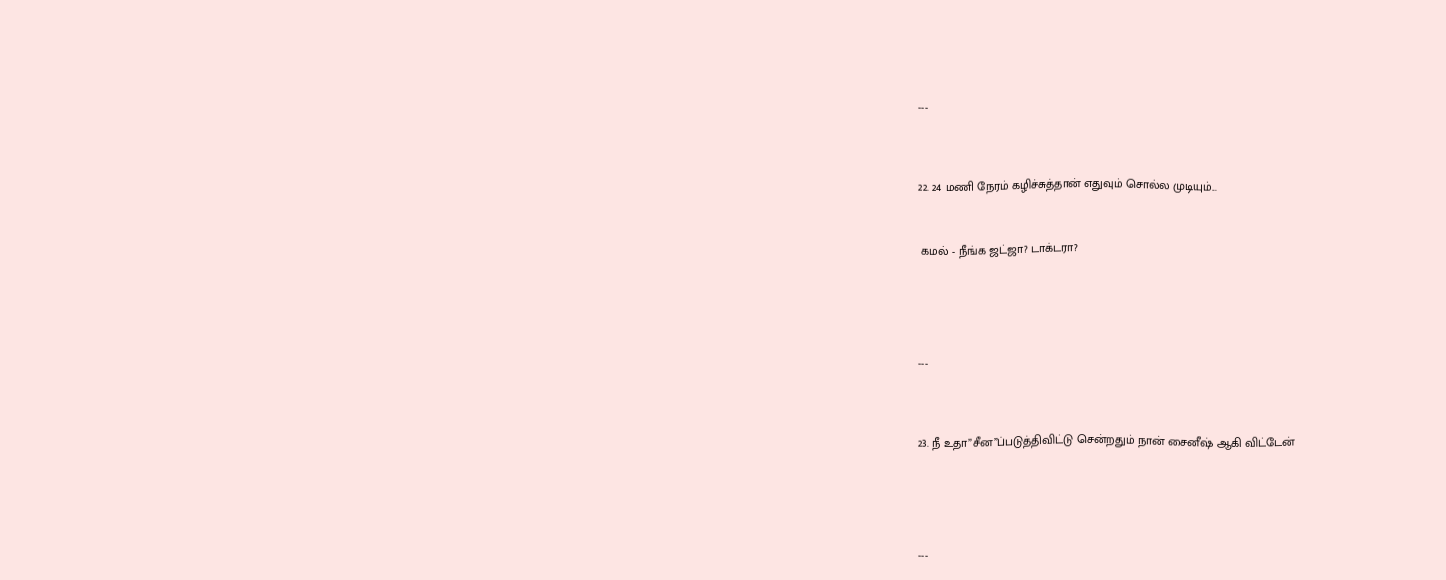---




22. 24 மணி நேரம் கழிச்சுத்தான் எதுவும் சொல்ல முடியும்...



 கமல் - நீங்க ஜட்ஜா? டாக்டரா?






---




23. நீ உதா”சீன”ப்படுத்திவிட்டு சென்றதும் நான் சைனீஷ் ஆகி விட்டேன்






---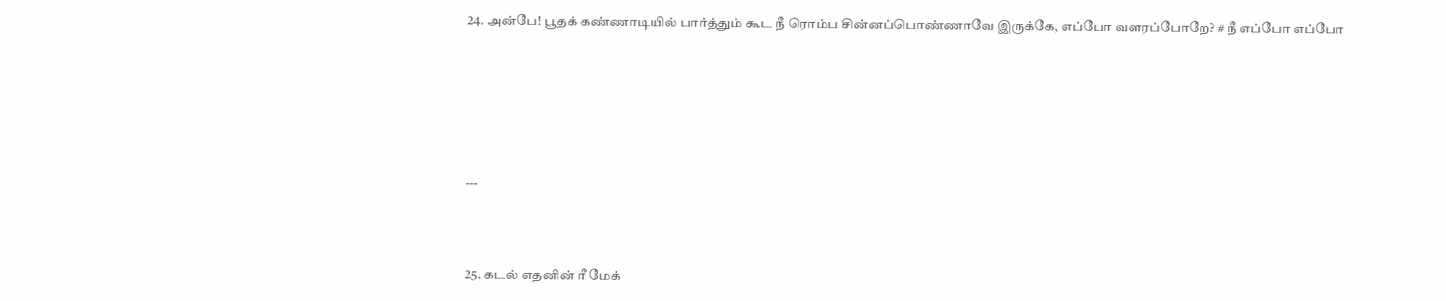24. அன்பே! பூதக் கண்ணாடியில் பார்த்தும் கூட நீ ரொம்ப சின்னப்பொண்ணாவே இருக்கே, எப்போ வளரப்போறே? # நீ எப்போ எப்போ








---




25. கடல் எதனின் ரீ மேக்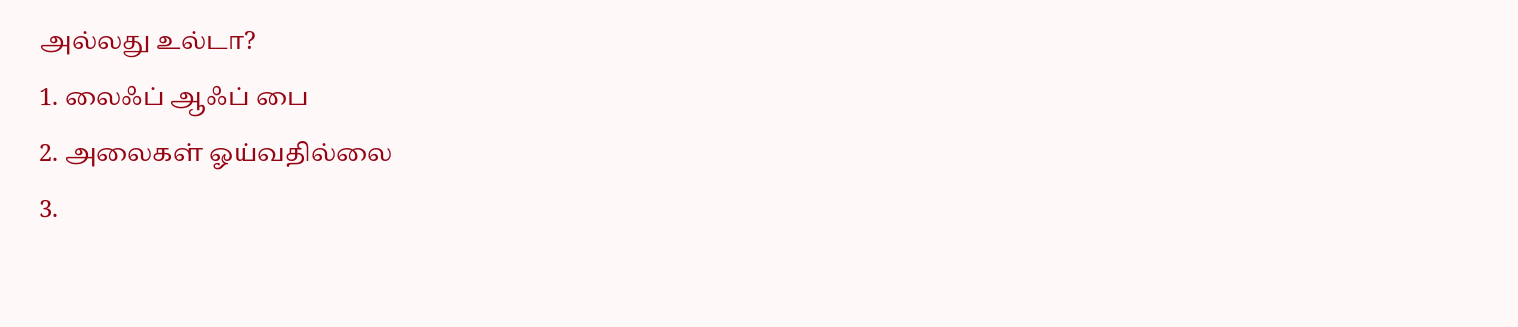அல்லது உல்டா?
1. லைஃப் ஆஃப் பை
2. அலைகள் ஓய்வதில்லை
3.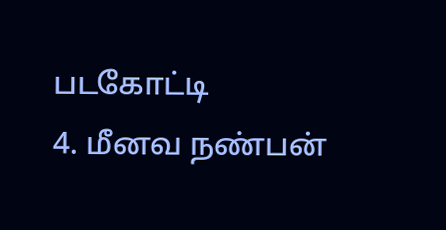படகோட்டி
4. மீனவ நண்பன்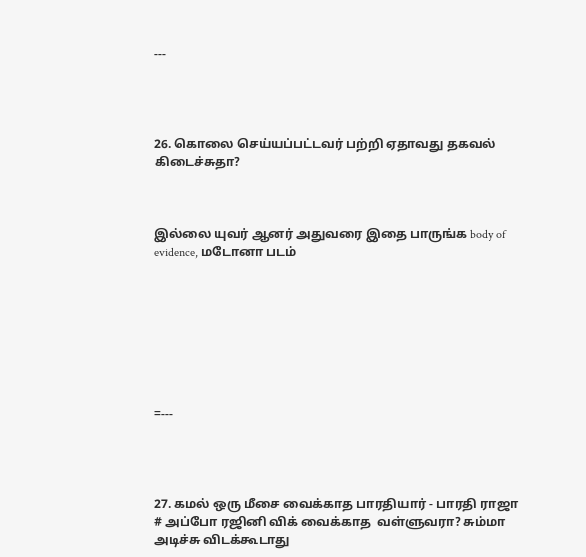---




26. கொலை செய்யப்பட்டவர் பற்றி ஏதாவது தகவல் கிடைச்சுதா?



இல்லை யுவர் ஆனர் அதுவரை இதை பாருங்க body of evidence, மடோனா படம்








=---




27. கமல் ஒரு மீசை வைக்காத பாரதியார் - பாரதி ராஜா # அப்போ ரஜினி விக் வைக்காத  வள்ளுவரா? சும்மா அடிச்சு விடக்கூடாது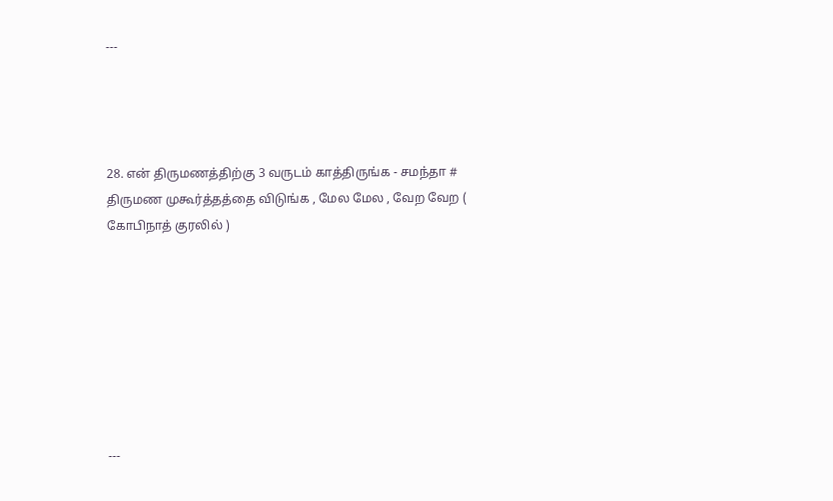---




28. என் திருமணத்திற்கு 3 வருடம் காத்திருங்க - சமந்தா #  திருமண முகூர்த்தத்தை விடுங்க , மேல மேல , வேற வேற ( கோபிநாத் குரலில் )








---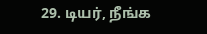29. டியர், நீங்க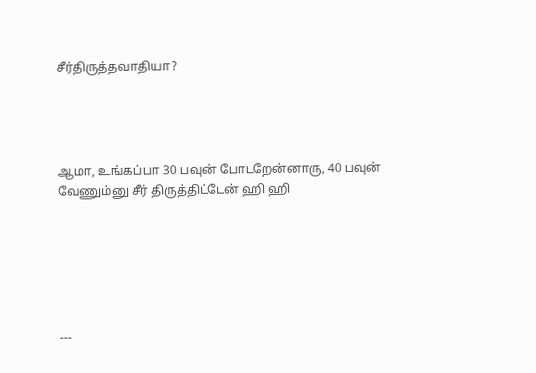சீர்திருத்தவாதியா?




ஆமா, உங்கப்பா 30 பவுன் போடறேன்னாரு, 40 பவுன் வேணும்னு சீர் திருத்திட்டேன் ஹி ஹி






---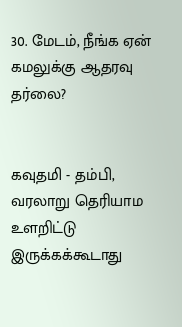30. மேடம், நீங்க ஏன் கமலுக்கு ஆதரவு தர்லை?


கவுதமி - தம்பி, வரலாறு தெரியாம உளறிட்டு இருக்கக்கூடாது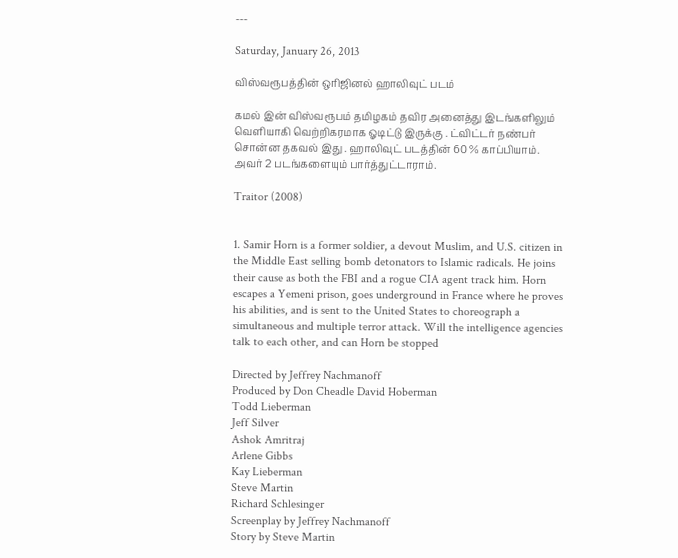---

Saturday, January 26, 2013

விஸ்வரூபத்தின் ஒரிஜினல் ஹாலிவுட் படம்

கமல் இன் விஸ்வரூபம் தமிழகம் தவிர அனைத்து இடங்களிலும் வெளியாகி வெற்றிகரமாக ஓடிட்டு இருக்கு . ட்விட்டர் நண்பர்   சொன்ன தகவல் இது . ஹாலிவுட் படத்தின் 60 % காப்பியாம். அவர் 2 படங்களையும் பார்த்துட்டாராம்.

Traitor (2008)


1. Samir Horn is a former soldier, a devout Muslim, and U.S. citizen in the Middle East selling bomb detonators to Islamic radicals. He joins their cause as both the FBI and a rogue CIA agent track him. Horn escapes a Yemeni prison, goes underground in France where he proves his abilities, and is sent to the United States to choreograph a simultaneous and multiple terror attack. Will the intelligence agencies talk to each other, and can Horn be stopped

Directed by Jeffrey Nachmanoff
Produced by Don Cheadle David Hoberman
Todd Lieberman
Jeff Silver
Ashok Amritraj
Arlene Gibbs
Kay Lieberman
Steve Martin
Richard Schlesinger
Screenplay by Jeffrey Nachmanoff
Story by Steve Martin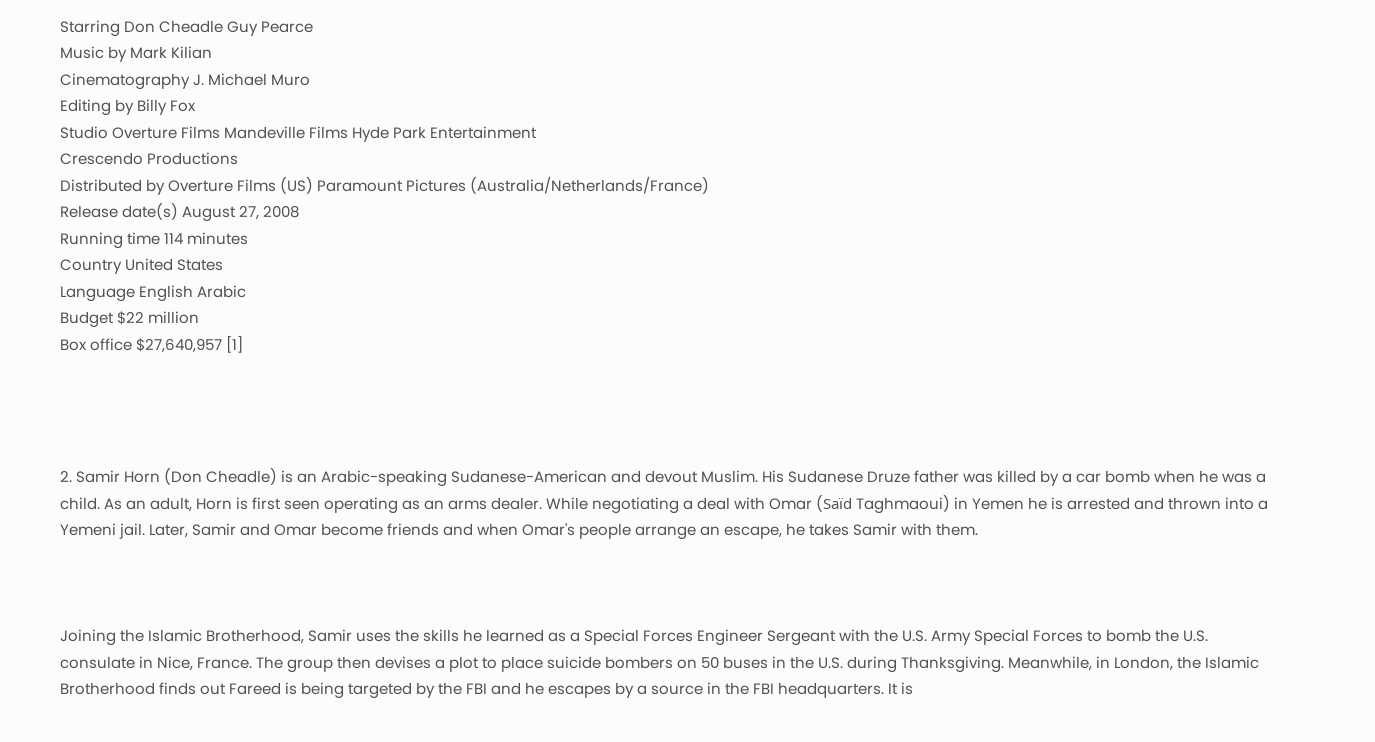Starring Don Cheadle Guy Pearce
Music by Mark Kilian
Cinematography J. Michael Muro
Editing by Billy Fox
Studio Overture Films Mandeville Films Hyde Park Entertainment
Crescendo Productions
Distributed by Overture Films (US) Paramount Pictures (Australia/Netherlands/France)
Release date(s) August 27, 2008
Running time 114 minutes
Country United States
Language English Arabic
Budget $22 million
Box office $27,640,957 [1]




2. Samir Horn (Don Cheadle) is an Arabic-speaking Sudanese-American and devout Muslim. His Sudanese Druze father was killed by a car bomb when he was a child. As an adult, Horn is first seen operating as an arms dealer. While negotiating a deal with Omar (Saïd Taghmaoui) in Yemen he is arrested and thrown into a Yemeni jail. Later, Samir and Omar become friends and when Omar's people arrange an escape, he takes Samir with them.



Joining the Islamic Brotherhood, Samir uses the skills he learned as a Special Forces Engineer Sergeant with the U.S. Army Special Forces to bomb the U.S. consulate in Nice, France. The group then devises a plot to place suicide bombers on 50 buses in the U.S. during Thanksgiving. Meanwhile, in London, the Islamic Brotherhood finds out Fareed is being targeted by the FBI and he escapes by a source in the FBI headquarters. It is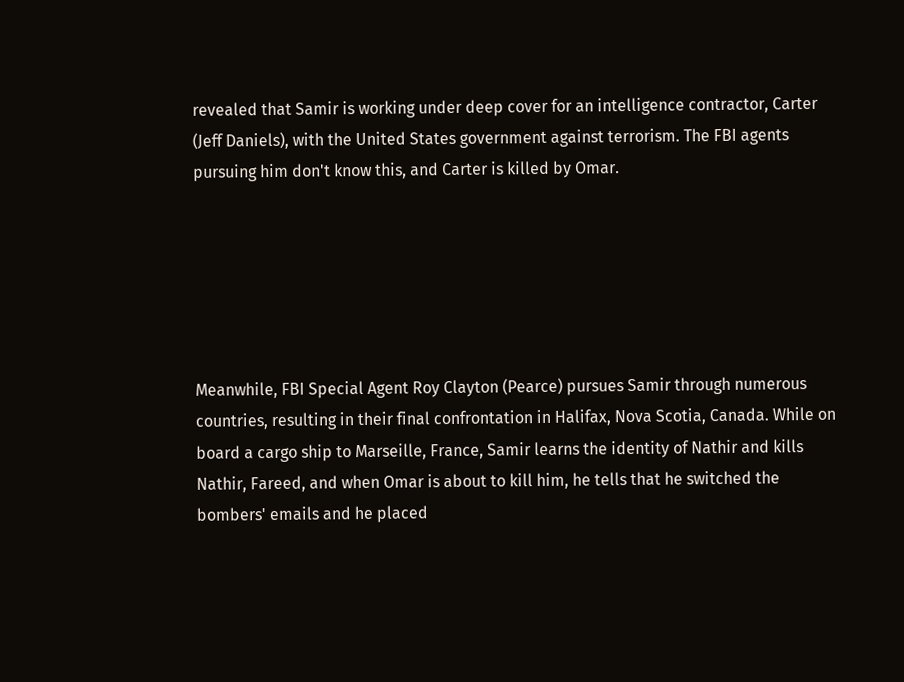revealed that Samir is working under deep cover for an intelligence contractor, Carter (Jeff Daniels), with the United States government against terrorism. The FBI agents pursuing him don't know this, and Carter is killed by Omar.






Meanwhile, FBI Special Agent Roy Clayton (Pearce) pursues Samir through numerous countries, resulting in their final confrontation in Halifax, Nova Scotia, Canada. While on board a cargo ship to Marseille, France, Samir learns the identity of Nathir and kills Nathir, Fareed, and when Omar is about to kill him, he tells that he switched the bombers' emails and he placed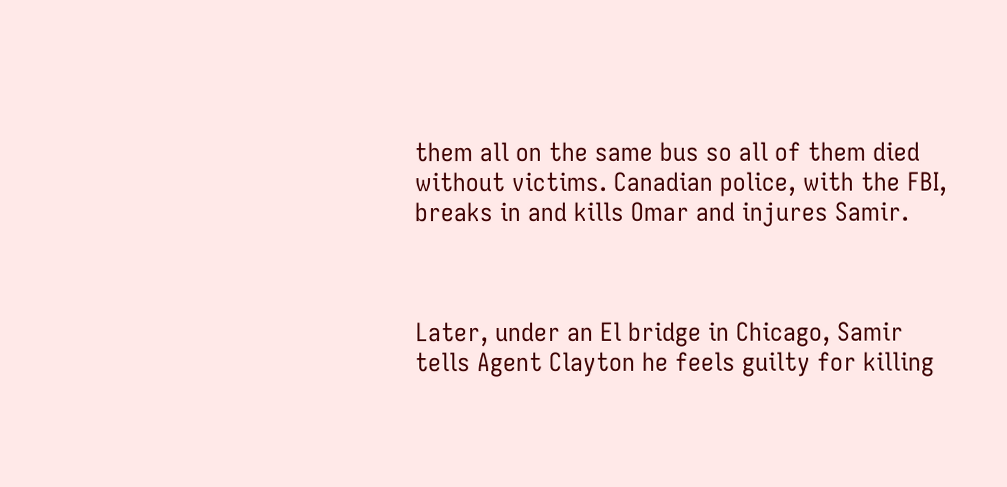them all on the same bus so all of them died without victims. Canadian police, with the FBI, breaks in and kills Omar and injures Samir.



Later, under an El bridge in Chicago, Samir tells Agent Clayton he feels guilty for killing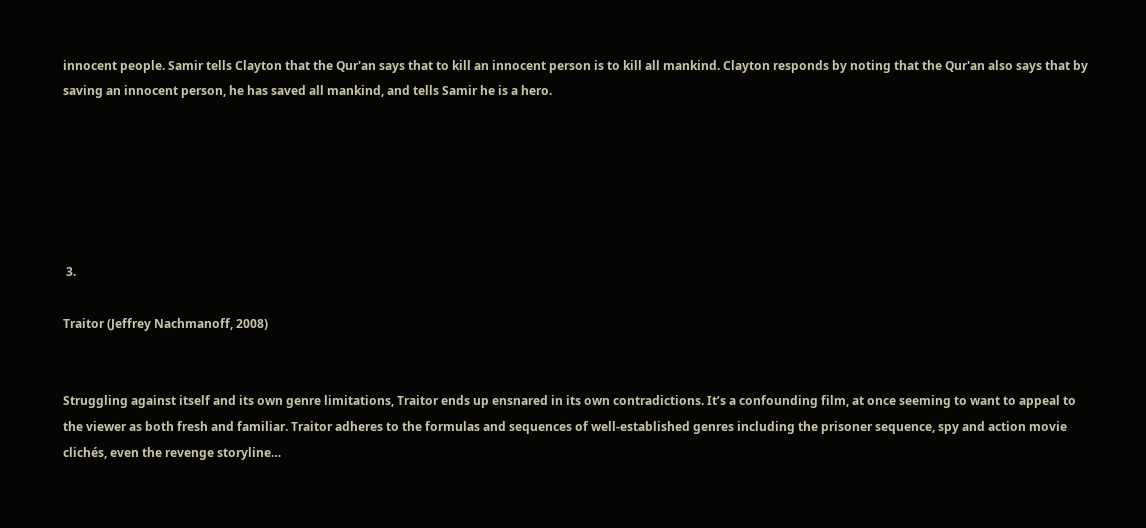innocent people. Samir tells Clayton that the Qur'an says that to kill an innocent person is to kill all mankind. Clayton responds by noting that the Qur'an also says that by saving an innocent person, he has saved all mankind, and tells Samir he is a hero.






 3.

Traitor (Jeffrey Nachmanoff, 2008)


Struggling against itself and its own genre limitations, Traitor ends up ensnared in its own contradictions. It’s a confounding film, at once seeming to want to appeal to the viewer as both fresh and familiar. Traitor adheres to the formulas and sequences of well-established genres including the prisoner sequence, spy and action movie clichés, even the revenge storyline…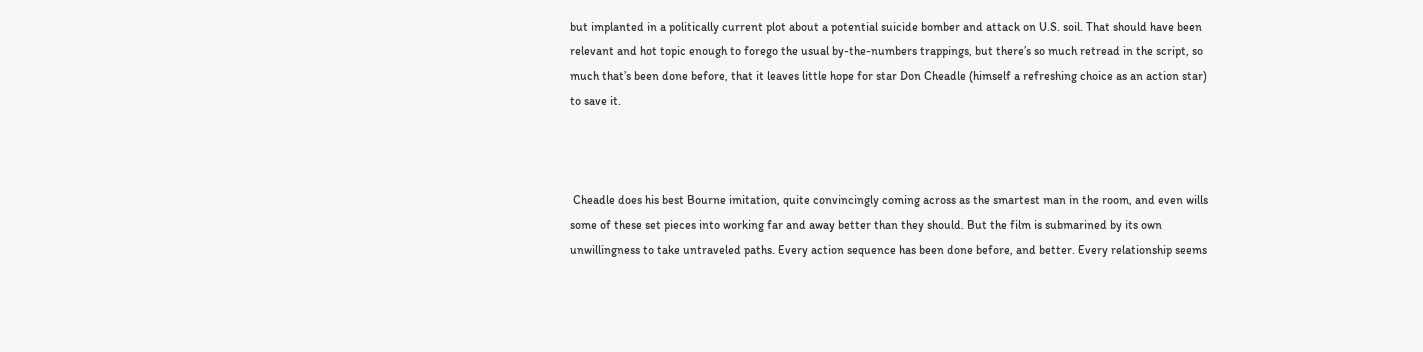but implanted in a politically current plot about a potential suicide bomber and attack on U.S. soil. That should have been relevant and hot topic enough to forego the usual by-the-numbers trappings, but there’s so much retread in the script, so much that’s been done before, that it leaves little hope for star Don Cheadle (himself a refreshing choice as an action star) to save it.



 Cheadle does his best Bourne imitation, quite convincingly coming across as the smartest man in the room, and even wills some of these set pieces into working far and away better than they should. But the film is submarined by its own unwillingness to take untraveled paths. Every action sequence has been done before, and better. Every relationship seems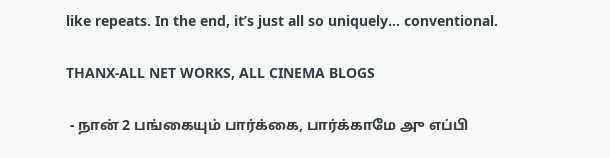like repeats. In the end, it’s just all so uniquely… conventional.

THANX-ALL NET WORKS, ALL CINEMA BLOGS

 - நான் 2 பங்கையும் பார்க்கை, பார்க்காமே அு எப்பி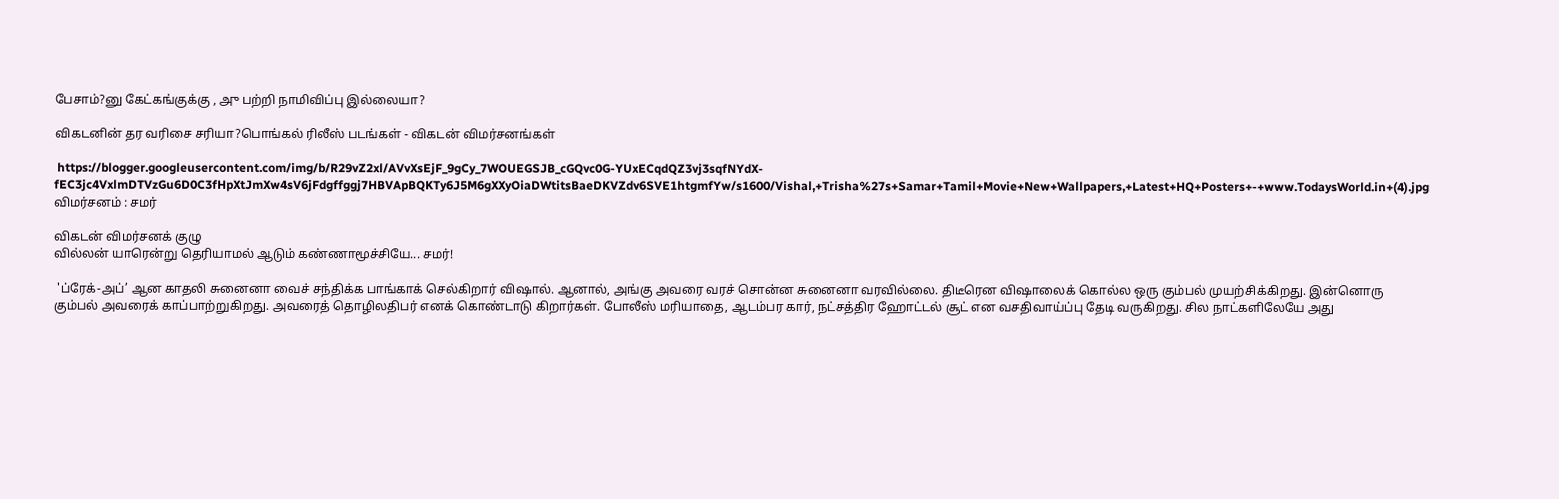பேசாம்?னு கேட்கங்குக்கு , அு பற்றி நாமிவிப்பு இல்லையா?

விகடனின் தர வரிசை சரியா?பொங்கல் ரிலீஸ் படங்கள் - விகடன் விமர்சனங்கள்

 https://blogger.googleusercontent.com/img/b/R29vZ2xl/AVvXsEjF_9gCy_7WOUEGSJB_cGQvc0G-YUxECqdQZ3vj3sqfNYdX-fEC3jc4VxlmDTVzGu6D0C3fHpXtJmXw4sV6jFdgffggj7HBVApBQKTy6J5M6gXXyOiaDWtitsBaeDKVZdv6SVE1htgmfYw/s1600/Vishal,+Trisha%27s+Samar+Tamil+Movie+New+Wallpapers,+Latest+HQ+Posters+-+www.TodaysWorld.in+(4).jpg
விமர்சனம் : சமர்

விகடன் விமர்சனக் குழு
வில்லன் யாரென்று தெரியாமல் ஆடும் கண்ணாமூச்சியே... சமர்!

 'ப்ரேக்-அப்’ ஆன காதலி சுனைனா வைச் சந்திக்க பாங்காக் செல்கிறார் விஷால். ஆனால், அங்கு அவரை வரச் சொன்ன சுனைனா வரவில்லை. திடீரென விஷாலைக் கொல்ல ஒரு கும்பல் முயற்சிக்கிறது. இன்னொரு கும்பல் அவரைக் காப்பாற்றுகிறது. அவரைத் தொழிலதிபர் எனக் கொண்டாடு கிறார்கள். போலீஸ் மரியாதை, ஆடம்பர கார், நட்சத்திர ஹோட்டல் சூட் என வசதிவாய்ப்பு தேடி வருகிறது. சில நாட்களிலேயே அது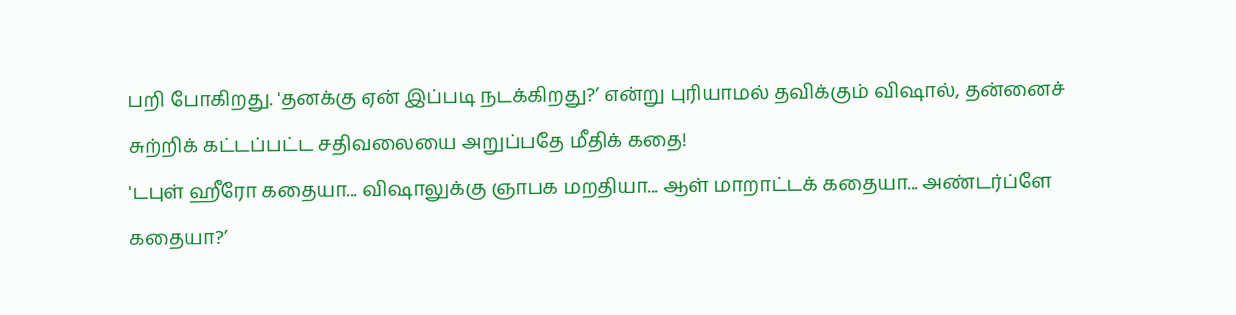பறி போகிறது. 'தனக்கு ஏன் இப்படி நடக்கிறது?’ என்று புரியாமல் தவிக்கும் விஷால், தன்னைச் சுற்றிக் கட்டப்பட்ட சதிவலையை அறுப்பதே மீதிக் கதை!
'டபுள் ஹீரோ கதையா... விஷாலுக்கு ஞாபக மறதியா... ஆள் மாறாட்டக் கதையா... அண்டர்ப்ளே கதையா?’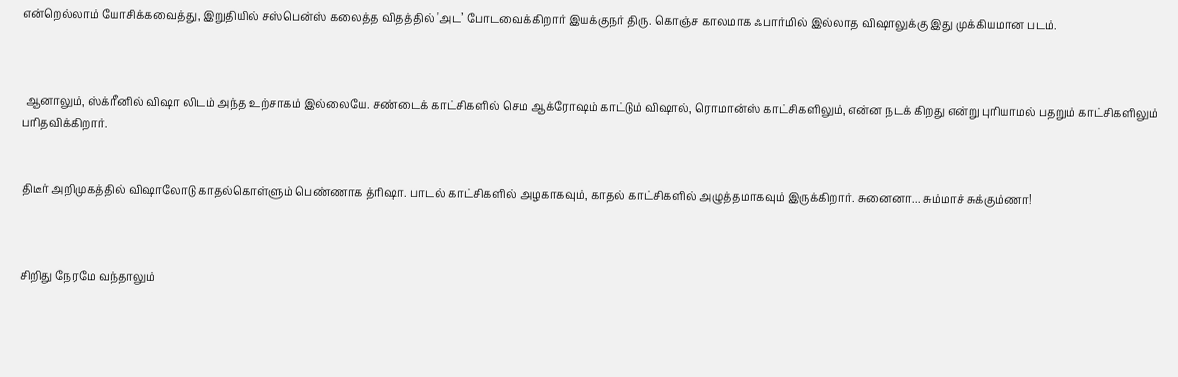என்றெல்லாம் யோசிக்கவைத்து, இறுதியில் சஸ்பென்ஸ் கலைத்த விதத்தில் 'அட’ போடவைக்கிறார் இயக்குநர் திரு. கொஞ்ச காலமாக ஃபார்மில் இல்லாத விஷாலுக்கு இது முக்கியமான படம்.



 ஆனாலும், ஸ்க்ரீனில் விஷா லிடம் அந்த உற்சாகம் இல்லையே. சண்டைக் காட்சிகளில் செம ஆக்ரோஷம் காட்டும் விஷால், ரொமான்ஸ் காட்சிகளிலும், என்ன நடக் கிறது என்று புரியாமல் பதறும் காட்சிகளிலும் பரிதவிக்கிறார்.


திடீர் அறிமுகத்தில் விஷாலோடு காதல்கொள்ளும் பெண்ணாக த்ரிஷா. பாடல் காட்சிகளில் அழகாகவும், காதல் காட்சிகளில் அழுத்தமாகவும் இருக்கிறார். சுனைனா... சும்மாச் சுக்கும்ணா!



சிறிது நேரமே வந்தாலும்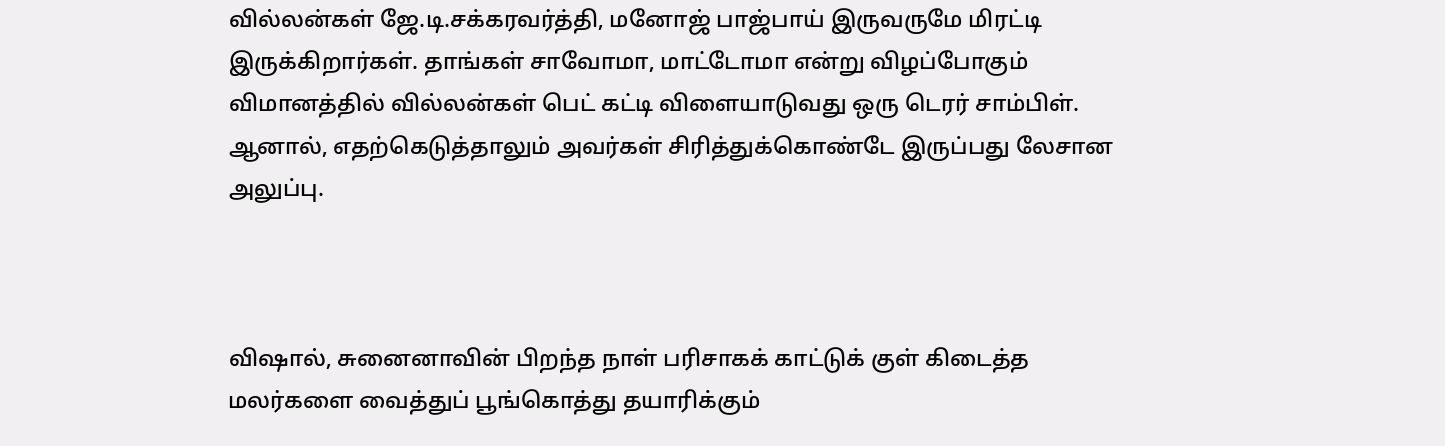வில்லன்கள் ஜே.டி.சக்கரவர்த்தி, மனோஜ் பாஜ்பாய் இருவருமே மிரட்டி இருக்கிறார்கள். தாங்கள் சாவோமா, மாட்டோமா என்று விழப்போகும் விமானத்தில் வில்லன்கள் பெட் கட்டி விளையாடுவது ஒரு டெரர் சாம்பிள். ஆனால், எதற்கெடுத்தாலும் அவர்கள் சிரித்துக்கொண்டே இருப்பது லேசான அலுப்பு.



விஷால், சுனைனாவின் பிறந்த நாள் பரிசாகக் காட்டுக் குள் கிடைத்த மலர்களை வைத்துப் பூங்கொத்து தயாரிக்கும்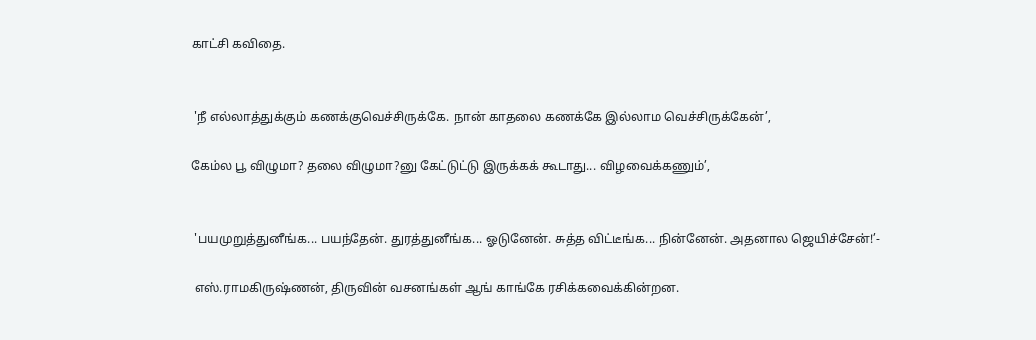காட்சி கவிதை.


 'நீ எல்லாத்துக்கும் கணக்குவெச்சிருக்கே. நான் காதலை கணக்கே இல்லாம வெச்சிருக்கேன்’,

கேம்ல பூ விழுமா? தலை விழுமா?னு கேட்டுட்டு இருக்கக் கூடாது... விழவைக்கணும்’,


 'பயமுறுத்துனீங்க... பயந்தேன். துரத்துனீங்க... ஓடுனேன். சுத்த விட்டீங்க... நின்னேன். அதனால ஜெயிச்சேன்!’-

 எஸ்.ராமகிருஷ்ணன், திருவின் வசனங்கள் ஆங் காங்கே ரசிக்கவைக்கின்றன.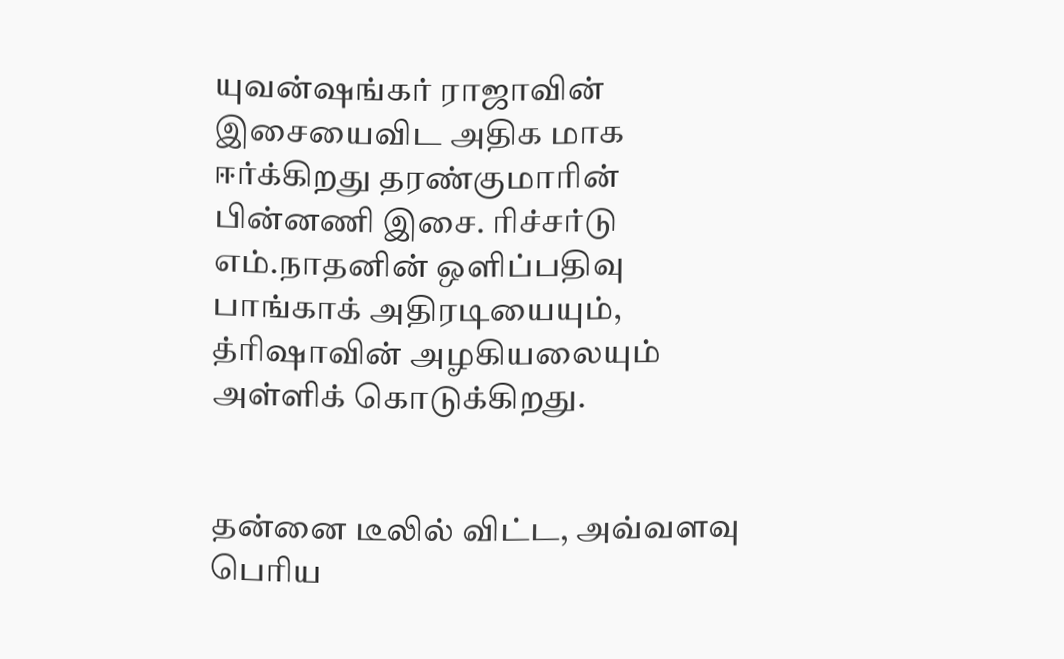யுவன்ஷங்கர் ராஜாவின் இசையைவிட அதிக மாக ஈர்க்கிறது தரண்குமாரின் பின்னணி இசை. ரிச்சர்டு எம்.நாதனின் ஒளிப்பதிவு பாங்காக் அதிரடியையும், த்ரிஷாவின் அழகியலையும் அள்ளிக் கொடுக்கிறது.


தன்னை டீலில் விட்ட, அவ்வளவு பெரிய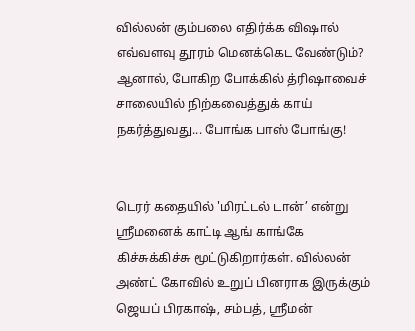வில்லன் கும்பலை எதிர்க்க விஷால் எவ்வளவு தூரம் மெனக்கெட வேண்டும்? ஆனால், போகிற போக்கில் த்ரிஷாவைச் சாலையில் நிற்கவைத்துக் காய் நகர்த்துவது... போங்க பாஸ் போங்கு!


டெரர் கதையில் 'மிரட்டல் டான்’ என்று ஸ்ரீமனைக் காட்டி ஆங் காங்கே கிச்சுக்கிச்சு மூட்டுகிறார்கள். வில்லன் அண்ட் கோவில் உறுப் பினராக இருக்கும் ஜெயப் பிரகாஷ், சம்பத், ஸ்ரீமன்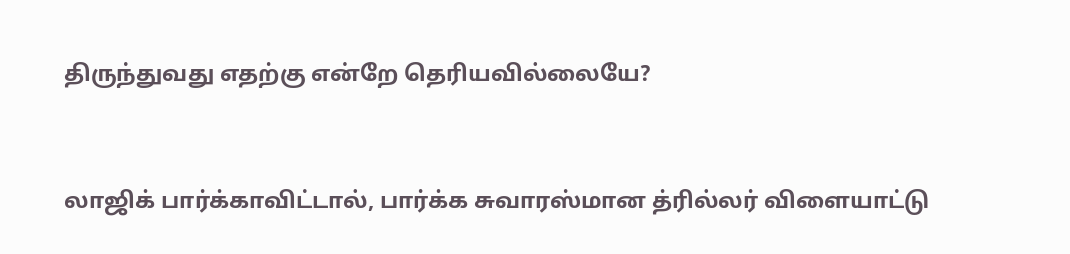திருந்துவது எதற்கு என்றே தெரியவில்லையே?


லாஜிக் பார்க்காவிட்டால், பார்க்க சுவாரஸ்மான த்ரில்லர் விளையாட்டு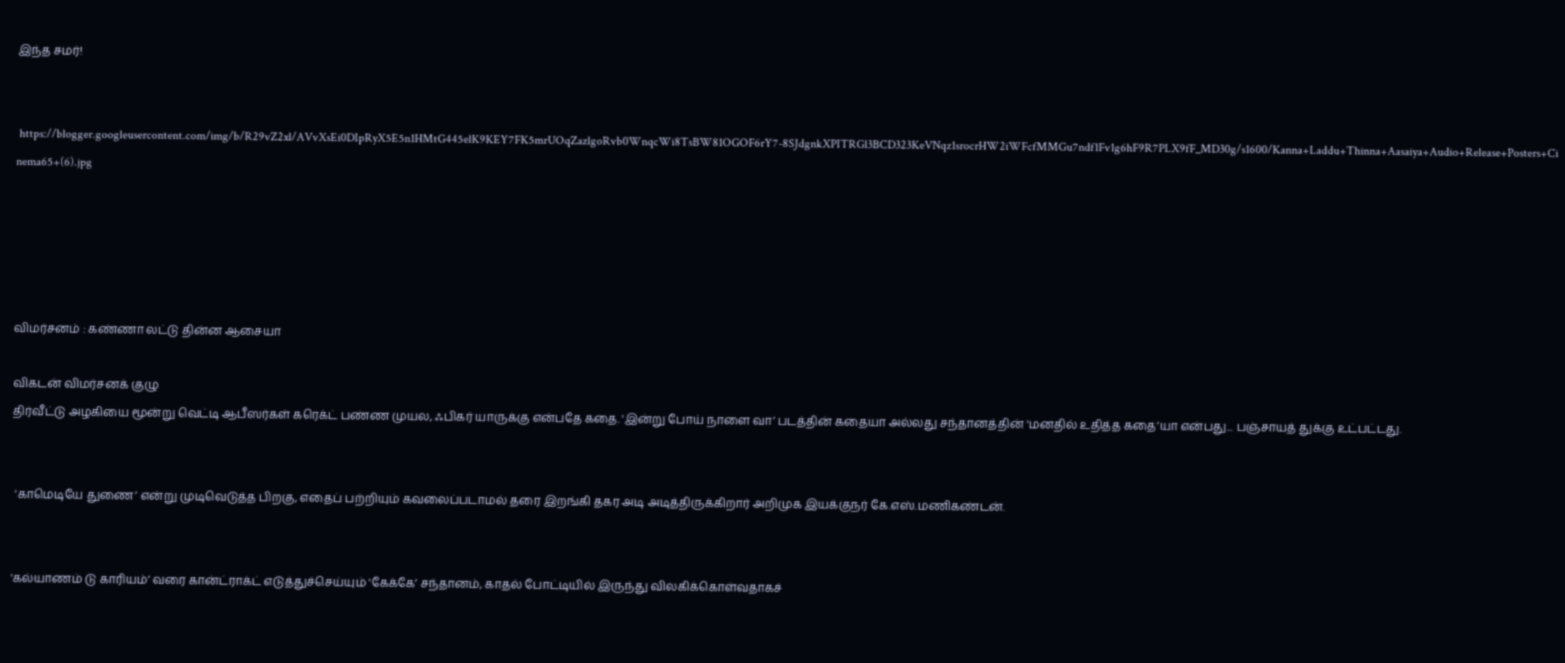இந்த சமர்!


 https://blogger.googleusercontent.com/img/b/R29vZ2xl/AVvXsEi0DIpRyX5E5n1HMtG445elK9KEY7FK5mrUOqZazlgoRvb0WnqcWi8TsBW81OGOF6rY7-8SJdgnkXPITRGl3BCD323KeVNqz1srocrHW2iWFcfMMGu7ndf1Fv1g6hF9R7PLX9fF_MD30g/s1600/Kanna+Laddu+Thinna+Aasaiya+Audio+Release+Posters+Cinema65+(6).jpg





விமர்சனம் : கண்ணா லட்டு தின்ன ஆசையா

விகடன் விமர்சனக் குழு
திர்வீட்டு அழகியை மூன்று வெட்டி ஆபீஸர்கள் கரெக்ட் பண்ண முயல, ஃபிகர் யாருக்கு என்பதே கதை. 'இன்று போய் நாளை வா’ படத்தின் கதையா அல்லது சந்தானத்தின் 'மனதில் உதித்த கதை’யா என்பது... பஞ்சாயத் துக்கு உட்பட்டது.


 'காமெடியே துணை’ என்று முடிவெடுத்த பிறகு, எதைப் பற்றியும் கவலைப்படாமல் தரை இறங்கி தகர அடி அடித்திருக்கிறார் அறிமுக இயக்குநர் கே.எஸ்.மணிகண்டன்.


'கல்யாணம் டு காரியம்’ வரை கான்ட்ராக்ட் எடுத்துச்செய்யும் 'கேக்கே’ சந்தானம், காதல் போட்டியில் இருந்து விலகிக்கொள்வதாகச்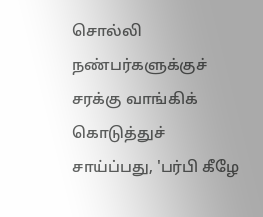சொல்லி நண்பர்களுக்குச் சரக்கு வாங்கிக் கொடுத்துச் சாய்ப்பது, 'பர்பி கீழே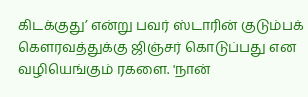கிடக்குது’ என்று பவர் ஸ்டாரின் குடும்பக் கௌரவத்துக்கு ஜிஞ்சர் கொடுப்பது என வழியெங்கும் ரகளை. 'நான்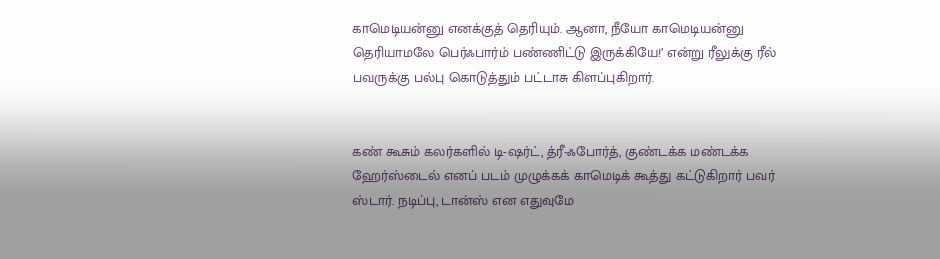காமெடியன்னு எனக்குத் தெரியும். ஆனா, நீயோ காமெடியன்னு தெரியாமலே பெர்ஃபார்ம் பண்ணிட்டு இருக்கியே!’ என்று ரீலுக்கு ரீல் பவருக்கு பல்பு கொடுத்தும் பட்டாசு கிளப்புகிறார்.


கண் கூசும் கலர்களில் டி-ஷர்ட், த்ரீ-ஃபோர்த், குண்டக்க மண்டக்க ஹேர்ஸ்டைல் எனப் படம் முழுக்கக் காமெடிக் கூத்து கட்டுகிறார் பவர் ஸ்டார். நடிப்பு, டான்ஸ் என எதுவுமே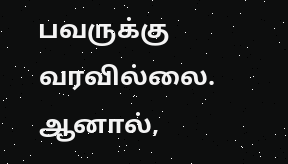பவருக்கு வரவில்லை. ஆனால்,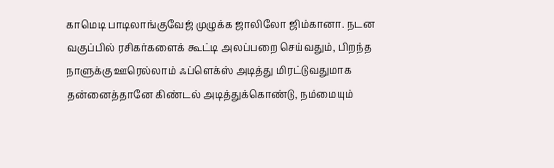காமெடி பாடிலாங்குவேஜ் முழுக்க ஜாலிலோ ஜிம்கானா. நடன வகுப்பில் ரசிகர்களைக் கூட்டி அலப்பறை செய்வதும், பிறந்த நாளுக்கு ஊரெல்லாம் ஃப்ளெக்ஸ் அடித்து மிரட்டுவதுமாக தன்னைத்தானே கிண்டல் அடித்துக்கொண்டு, நம்மையும்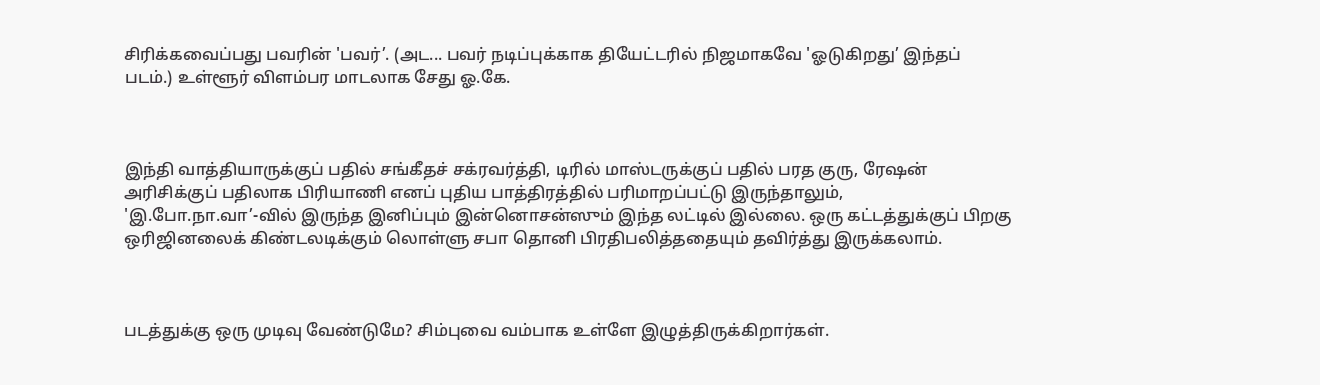சிரிக்கவைப்பது பவரின் 'பவர்’. (அட... பவர் நடிப்புக்காக தியேட்டரில் நிஜமாகவே 'ஓடுகிறது’ இந்தப் படம்.) உள்ளூர் விளம்பர மாடலாக சேது ஓ.கே.



இந்தி வாத்தியாருக்குப் பதில் சங்கீதச் சக்ரவர்த்தி, டிரில் மாஸ்டருக்குப் பதில் பரத குரு, ரேஷன் அரிசிக்குப் பதிலாக பிரியாணி எனப் புதிய பாத்திரத்தில் பரிமாறப்பட்டு இருந்தாலும், 'இ.போ.நா.வா’-வில் இருந்த இனிப்பும் இன்னொசன்ஸும் இந்த லட்டில் இல்லை. ஒரு கட்டத்துக்குப் பிறகு ஒரிஜினலைக் கிண்டலடிக்கும் லொள்ளு சபா தொனி பிரதிபலித்ததையும் தவிர்த்து இருக்கலாம்.



படத்துக்கு ஒரு முடிவு வேண்டுமே? சிம்புவை வம்பாக உள்ளே இழுத்திருக்கிறார்கள்.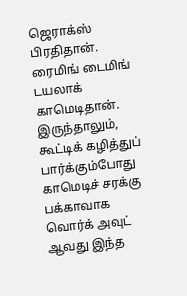ஜெராக்ஸ் பிரதிதான். ரைமிங் டைமிங் டயலாக் காமெடிதான். இருந்தாலும், கூட்டிக் கழித்துப் பார்க்கும்போது காமெடிச் சரக்கு பக்காவாக வொர்க் அவுட் ஆவது இந்த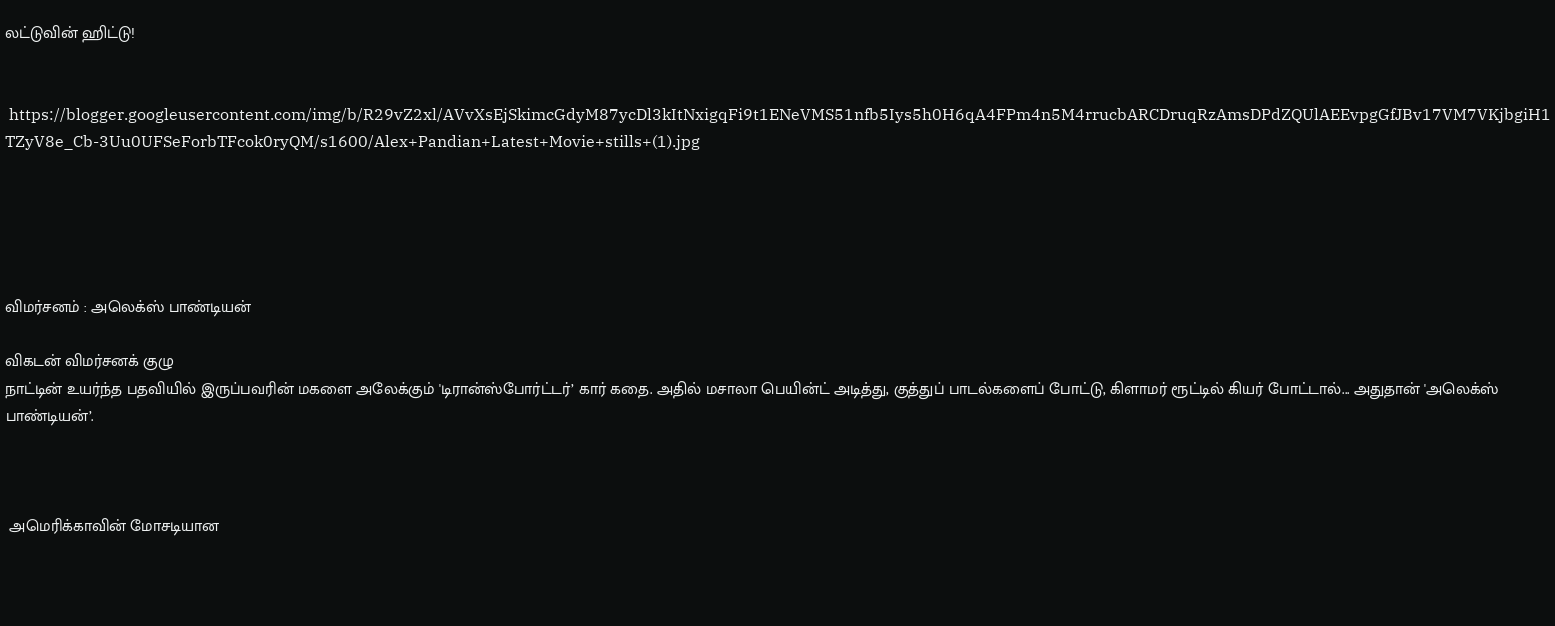லட்டுவின் ஹிட்டு!


 https://blogger.googleusercontent.com/img/b/R29vZ2xl/AVvXsEjSkimcGdyM87ycDl3kItNxigqFi9t1ENeVMS51nfb5Iys5h0H6qA4FPm4n5M4rrucbARCDruqRzAmsDPdZQUlAEEvpgGfJBv17VM7VKjbgiH1TZyV8e_Cb-3Uu0UFSeForbTFcok0ryQM/s1600/Alex+Pandian+Latest+Movie+stills+(1).jpg





விமர்சனம் : அலெக்ஸ் பாண்டியன்

விகடன் விமர்சனக் குழு
நாட்டின் உயர்ந்த பதவியில் இருப்பவரின் மகளை அலேக்கும் 'டிரான்ஸ்போர்ட்டர்’ கார் கதை. அதில் மசாலா பெயின்ட் அடித்து, குத்துப் பாடல்களைப் போட்டு, கிளாமர் ரூட்டில் கியர் போட்டால்... அதுதான் 'அலெக்ஸ் பாண்டியன்’.



 அமெரிக்காவின் மோசடியான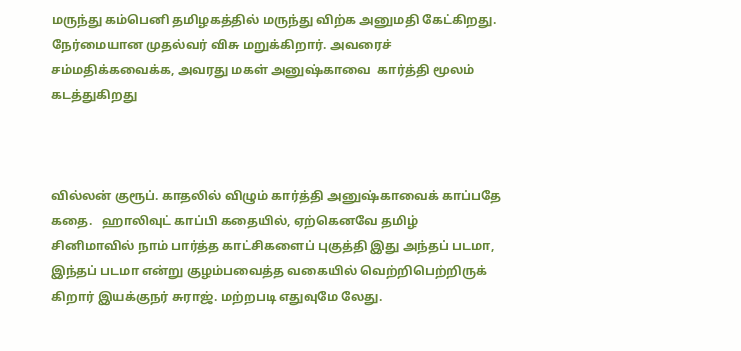மருந்து கம்பெனி தமிழகத்தில் மருந்து விற்க அனுமதி கேட்கிறது. நேர்மையான முதல்வர் விசு மறுக்கிறார். அவரைச் சம்மதிக்கவைக்க, அவரது மகள் அனுஷ்காவை  கார்த்தி மூலம் கடத்துகிறது



வில்லன் குரூப். காதலில் விழும் கார்த்தி அனுஷ்காவைக் காப்பதே கதை.   ஹாலிவுட் காப்பி கதையில், ஏற்கெனவே தமிழ் சினிமாவில் நாம் பார்த்த காட்சிகளைப் புகுத்தி இது அந்தப் படமா, இந்தப் படமா என்று குழம்பவைத்த வகையில் வெற்றிபெற்றிருக் கிறார் இயக்குநர் சுராஜ். மற்றபடி எதுவுமே லேது.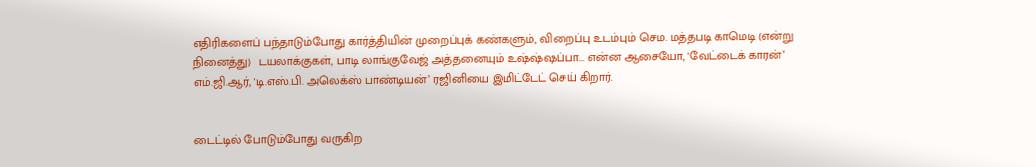எதிரிகளைப் பந்தாடும்போது கார்த்தியின் முறைப்புக் கண்களும், விறைப்பு உடம்பும் செம. மத்தபடி காமெடி (என்று நினைத்து)  டயலாக்குகள், பாடி லாங்குவேஜ் அத்தனையும் உஷ்ஷ்ஷப்பா... என்ன ஆசையோ, 'வேட்டைக் காரன்’ எம்.ஜி.ஆர், 'டி.எஸ்.பி. அலெக்ஸ் பாண்டியன்’ ரஜினியை இமிட்டேட் செய் கிறார்.


டைட்டில் போடும்போது வருகிற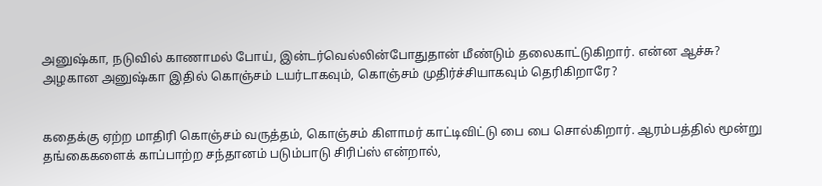அனுஷ்கா, நடுவில் காணாமல் போய், இன்டர்வெல்லின்போதுதான் மீண்டும் தலைகாட்டுகிறார். என்ன ஆச்சு? அழகான அனுஷ்கா இதில் கொஞ்சம் டயர்டாகவும், கொஞ்சம் முதிர்ச்சியாகவும் தெரிகிறாரே?


கதைக்கு ஏற்ற மாதிரி கொஞ்சம் வருத்தம், கொஞ்சம் கிளாமர் காட்டிவிட்டு பை பை சொல்கிறார். ஆரம்பத்தில் மூன்று தங்கைகளைக் காப்பாற்ற சந்தானம் படும்பாடு சிரிப்ஸ் என்றால்,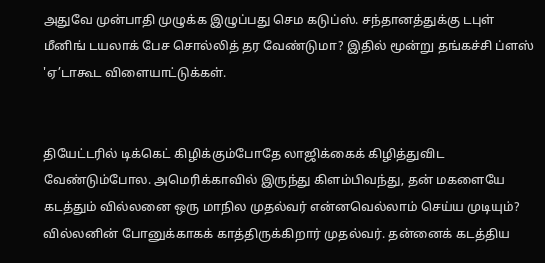அதுவே முன்பாதி முழுக்க இழுப்பது செம கடுப்ஸ். சந்தானத்துக்கு டபுள் மீனிங் டயலாக் பேச சொல்லித் தர வேண்டுமா? இதில் மூன்று தங்கச்சி ப்ளஸ் 'ஏ’டாகூட விளையாட்டுக்கள்.


தியேட்டரில் டிக்கெட் கிழிக்கும்போதே லாஜிக்கைக் கிழித்துவிட வேண்டும்போல. அமெரிக்காவில் இருந்து கிளம்பிவந்து, தன் மகளையே கடத்தும் வில்லனை ஒரு மாநில முதல்வர் என்னவெல்லாம் செய்ய முடியும்? வில்லனின் போனுக்காகக் காத்திருக்கிறார் முதல்வர். தன்னைக் கடத்திய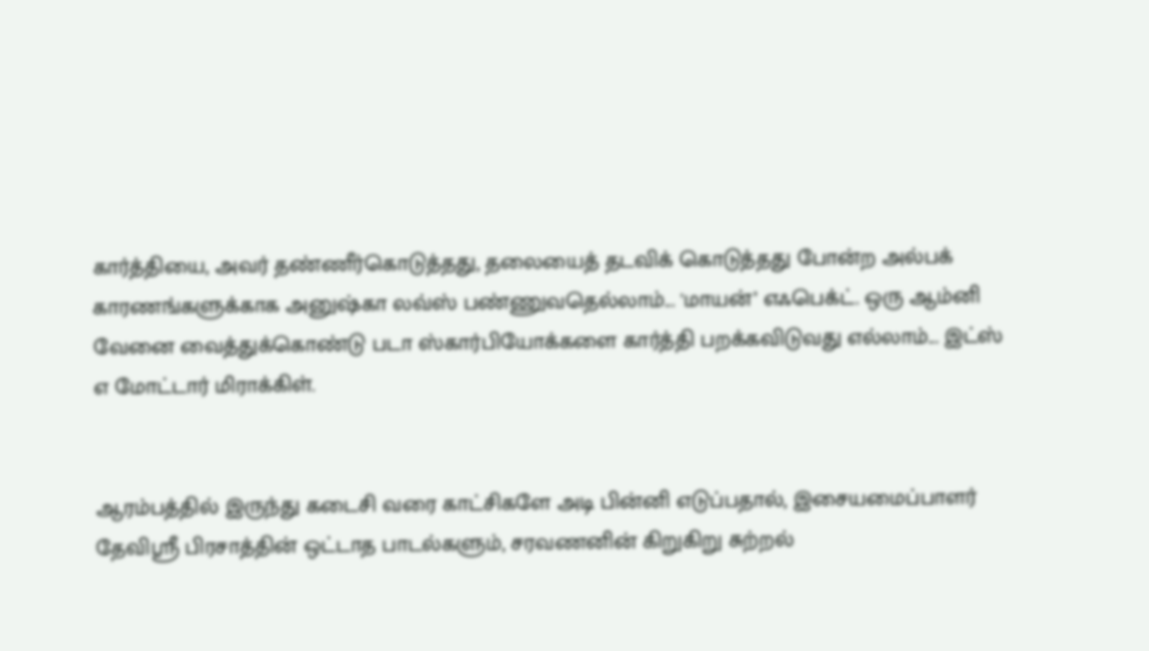கார்த்தியை, அவர் தண்ணீர்கொடுத்தது, தலையைத் தடவிக் கொடுத்தது போன்ற அல்பக் காரணங்களுக்காக அனுஷ்கா லவ்ஸ் பண்ணுவதெல்லாம்... 'மாயன்’ எஃபெக்ட். ஒரு ஆம்னி வேனை வைத்துக்கொண்டு படா ஸ்கார்பியோக்களை கார்த்தி பறக்கவிடுவது எல்லாம்... இட்ஸ் எ மோட்டார் மிராக்கிள்.


ஆரம்பத்தில் இருந்து கடைசி வரை காட்சிகளே அடி பின்னி எடுப்பதால், இசையமைப்பாளர் தேவிஸ்ரீ பிரசாத்தின் ஒட்டாத பாடல்களும், சரவணனின் கிறுகிறு சுற்றல்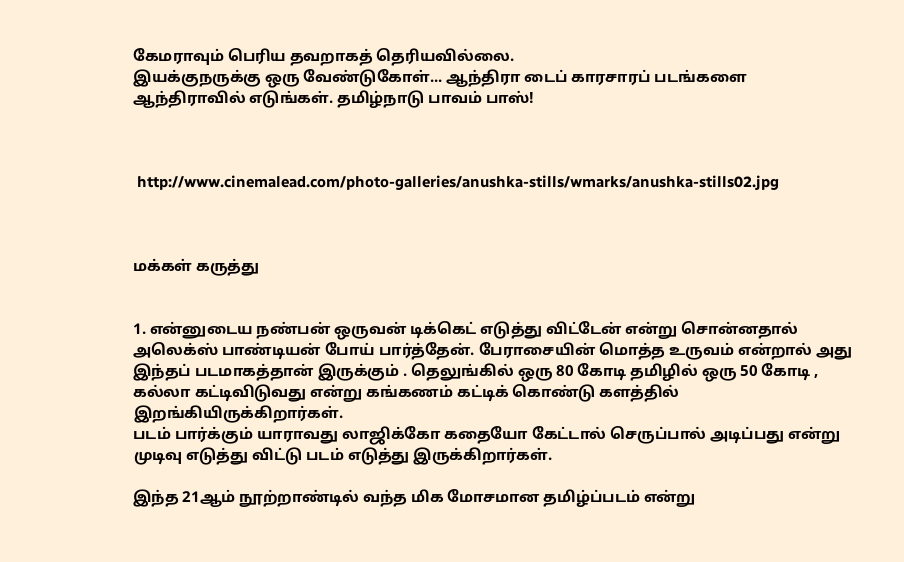கேமராவும் பெரிய தவறாகத் தெரியவில்லை.
இயக்குநருக்கு ஒரு வேண்டுகோள்... ஆந்திரா டைப் காரசாரப் படங்களை ஆந்திராவில் எடுங்கள். தமிழ்நாடு பாவம் பாஸ்!



 http://www.cinemalead.com/photo-galleries/anushka-stills/wmarks/anushka-stills02.jpg



மக்கள் கருத்து


1. என்னுடைய நண்பன் ஒருவன் டிக்கெட் எடுத்து விட்டேன் என்று சொன்னதால் அலெக்ஸ் பாண்டியன் போய் பார்த்தேன். பேராசையின் மொத்த உருவம் என்றால் அது இந்தப் படமாகத்தான் இருக்கும் . தெலுங்கில் ஒரு 80 கோடி தமிழில் ஒரு 50 கோடி , கல்லா கட்டிவிடுவது என்று கங்கணம் கட்டிக் கொண்டு களத்தில் இறங்கியிருக்கிறார்கள்.
படம் பார்க்கும் யாராவது லாஜிக்கோ கதையோ கேட்டால் செருப்பால் அடிப்பது என்று முடிவு எடுத்து விட்டு படம் எடுத்து இருக்கிறார்கள்.

இந்த 21ஆம் நூற்றாண்டில் வந்த மிக மோசமான தமிழ்ப்படம் என்று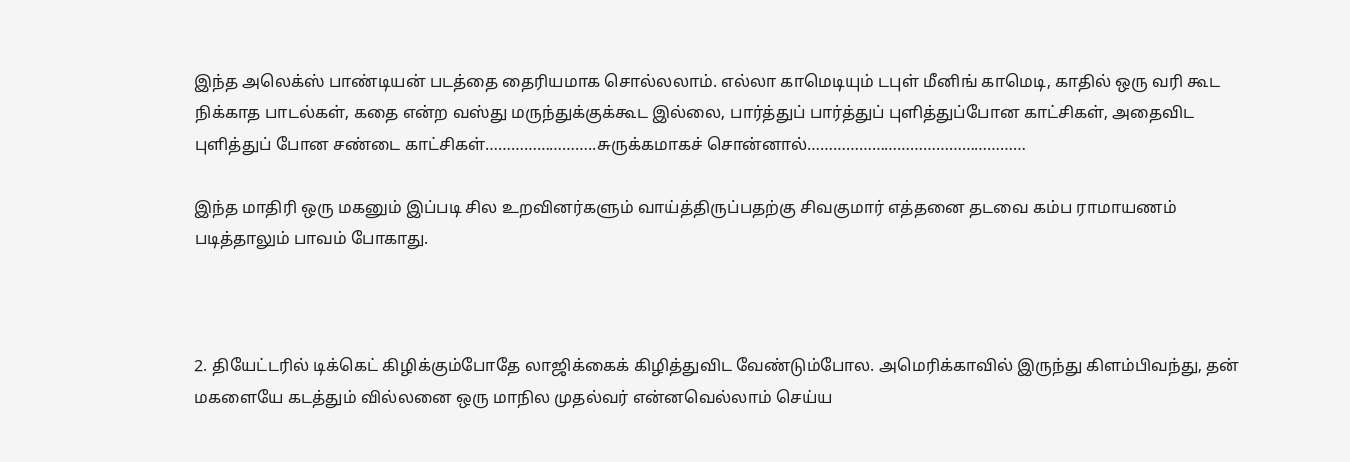இந்த அலெக்ஸ் பாண்டியன் படத்தை தைரியமாக சொல்லலாம். எல்லா காமெடியும் டபுள் மீனிங் காமெடி, காதில் ஒரு வரி கூட நிக்காத பாடல்கள், கதை என்ற வஸ்து மருந்துக்குக்கூட இல்லை, பார்த்துப் பார்த்துப் புளித்துப்போன காட்சிகள், அதைவிட புளித்துப் போன சண்டை காட்சிகள்……………………..சுருக்கமாகச் சொன்னால்……………………………………………

இந்த மாதிரி ஒரு மகனும் இப்படி சில உறவினர்களும் வாய்த்திருப்பதற்கு சிவகுமார் எத்தனை தடவை கம்ப ராமாயணம் படித்தாலும் பாவம் போகாது.



2. தியேட்டரில் டிக்கெட் கிழிக்கும்போதே லாஜிக்கைக் கிழித்துவிட வேண்டும்போல. அமெரிக்காவில் இருந்து கிளம்பிவந்து, தன் மகளையே கடத்தும் வில்லனை ஒரு மாநில முதல்வர் என்னவெல்லாம் செய்ய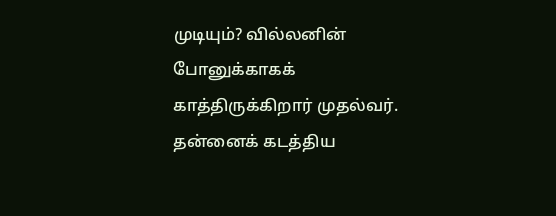முடியும்? வில்லனின் போனுக்காகக் காத்திருக்கிறார் முதல்வர். தன்னைக் கடத்திய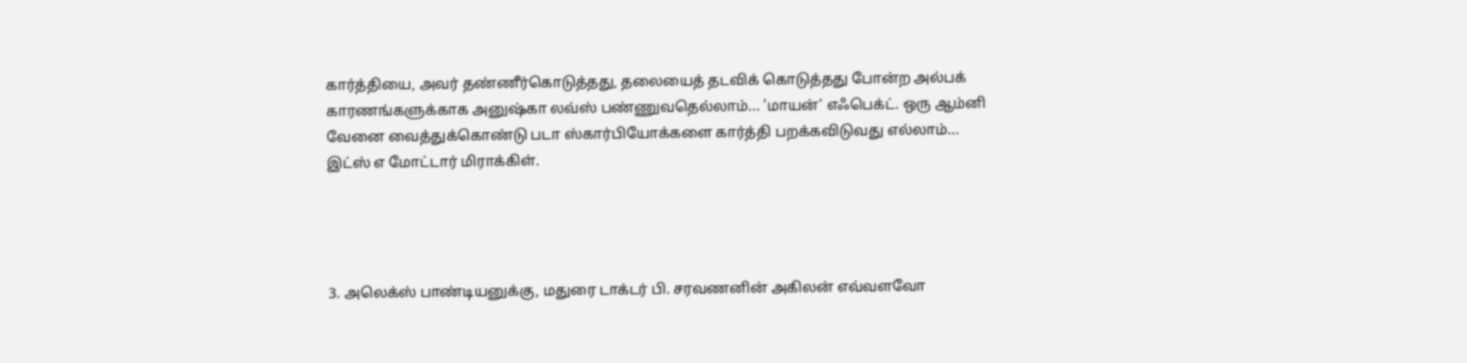கார்த்தியை, அவர் தண்ணீர்கொடுத்தது, தலையைத் தடவிக் கொடுத்தது போன்ற அல்பக் காரணங்களுக்காக அனுஷ்கா லவ்ஸ் பண்ணுவதெல்லாம்... 'மாயன்’ எஃபெக்ட். ஒரு ஆம்னி வேனை வைத்துக்கொண்டு படா ஸ்கார்பியோக்களை கார்த்தி பறக்கவிடுவது எல்லாம்... இட்ஸ் எ மோட்டார் மிராக்கிள்.




3. அலெக்ஸ் பாண்டியனுக்கு, மதுரை டாக்டர் பி. சரவணனின் அகிலன் எவ்வளவோ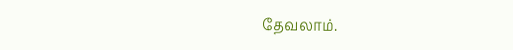தேவலாம்.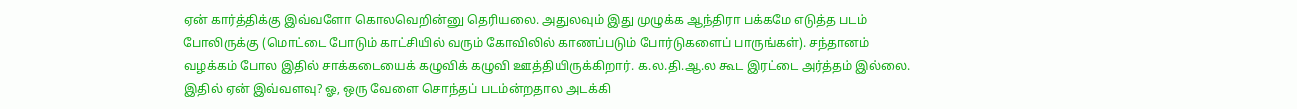ஏன் கார்த்திக்கு இவ்வளோ கொலவெறின்னு தெரியலை. அதுலவும் இது முழுக்க ஆந்திரா பக்கமே எடுத்த படம் போலிருக்கு (மொட்டை போடும் காட்சியில் வரும் கோவிலில் காணப்படும் போர்டுகளைப் பாருங்கள்). சந்தானம் வழக்கம் போல இதில் சாக்கடையைக் கழுவிக் கழுவி ஊத்தியிருக்கிறார். க.ல.தி.ஆ.ல கூட இரட்டை அர்த்தம் இல்லை. இதில் ஏன் இவ்வளவு? ஓ, ஒரு வேளை சொந்தப் படம்ன்றதால அடக்கி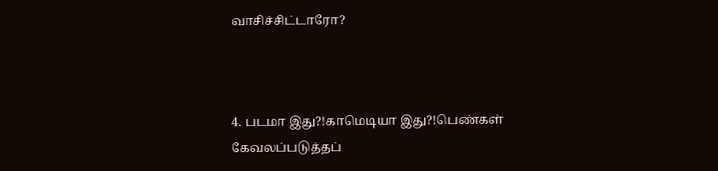வாசிச்சிட்டாரோ?



4. படமா இது?!காமெடியா இது?!பெண்கள் கேவலப்படுத்தப்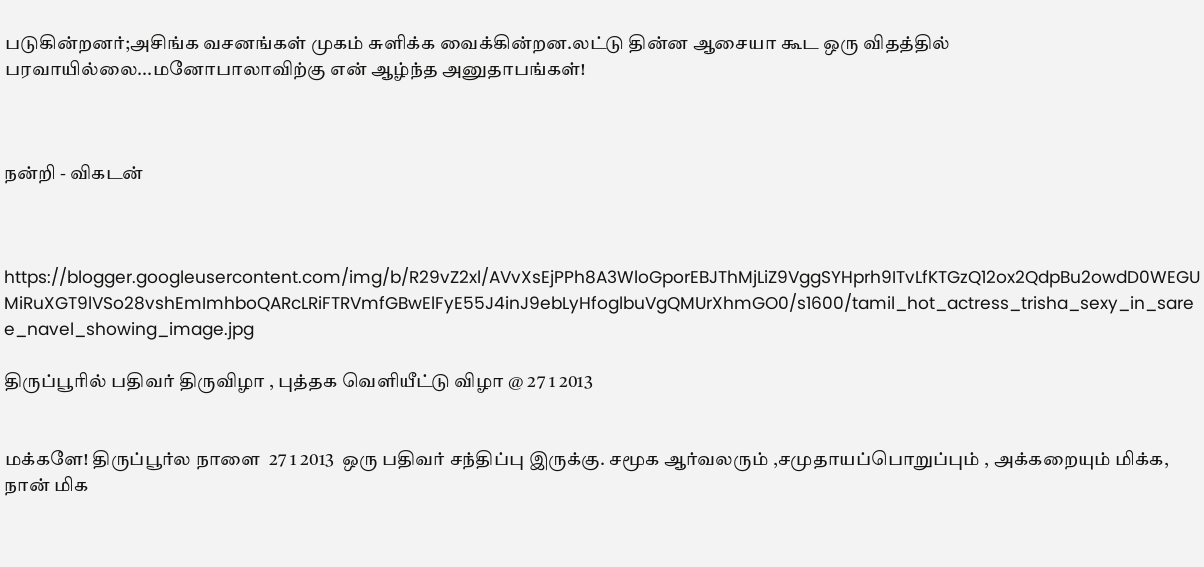படுகின்றனர்;அசிங்க வசனங்கள் முகம் சுளிக்க வைக்கின்றன.லட்டு தின்ன ஆசையா கூட ஒரு விதத்தில் பரவாயில்லை...மனோபாலாவிற்கு என் ஆழ்ந்த அனுதாபங்கள்!



நன்றி - விகடன்



https://blogger.googleusercontent.com/img/b/R29vZ2xl/AVvXsEjPPh8A3WloGporEBJThMjLiZ9VggSYHprh9ITvLfKTGzQ12ox2QdpBu2owdD0WEGUMiRuXGT9lVSo28vshEmImhboQARcLRiFTRVmfGBwElFyE55J4inJ9ebLyHfoglbuVgQMUrXhmGO0/s1600/tamil_hot_actress_trisha_sexy_in_saree_navel_showing_image.jpg

திருப்பூரில் பதிவர் திருவிழா , புத்தக வெளியீட்டு விழா @ 27 1 2013


மக்களே! திருப்பூர்ல நாளை  27 1 2013  ஒரு பதிவர் சந்திப்பு இருக்கு. சமூக ஆர்வலரும் ,சமுதாயப்பொறுப்பும் , அக்கறையும் மிக்க, நான் மிக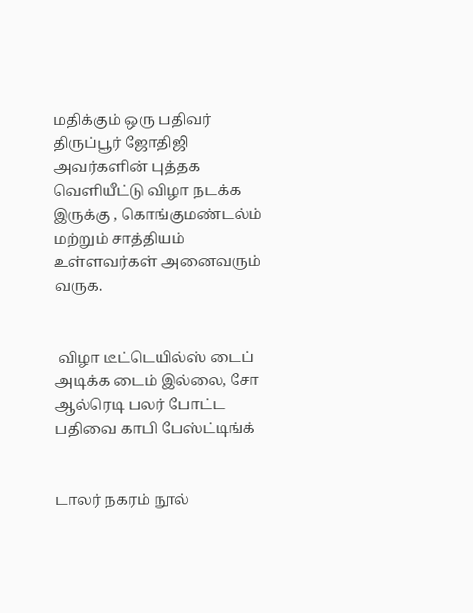மதிக்கும் ஒரு பதிவர் திருப்பூர் ஜோதிஜி அவர்களின் புத்தக வெளியீட்டு விழா நடக்க இருக்கு , கொங்குமண்டல்ம் மற்றும் சாத்தியம் உள்ளவர்கள் அனைவரும் வருக.


 விழா டீட்டெயில்ஸ் டைப் அடிக்க டைம் இல்லை, சோ ஆல்ரெடி பலர் போட்ட பதிவை காபி பேஸ்ட்டிங்க்


டாலர் நகரம் நூல்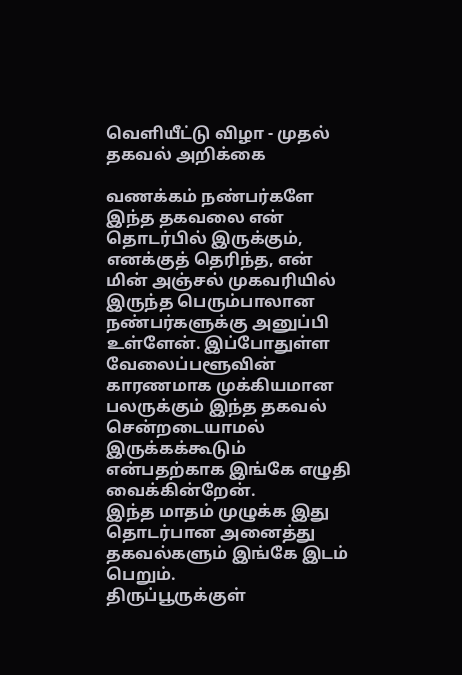வெளியீட்டு விழா - முதல் தகவல் அறிக்கை

வணக்கம் நண்பர்களே
இந்த தகவலை என் தொடர்பில் இருக்கும், எனக்குத் தெரிந்த, என் மின் அஞ்சல் முகவரியில் இருந்த பெரும்பாலான நண்பர்களுக்கு அனுப்பி உள்ளேன். இப்போதுள்ள வேலைப்பளூவின் காரணமாக முக்கியமான பலருக்கும் இந்த தகவல் சென்றடையாமல் இருக்கக்கூடும் என்பதற்காக இங்கே எழுதி வைக்கின்றேன்.
இந்த மாதம் முழுக்க இது தொடர்பான அனைத்து தகவல்களும் இங்கே இடம் பெறும்.
திருப்பூருக்குள்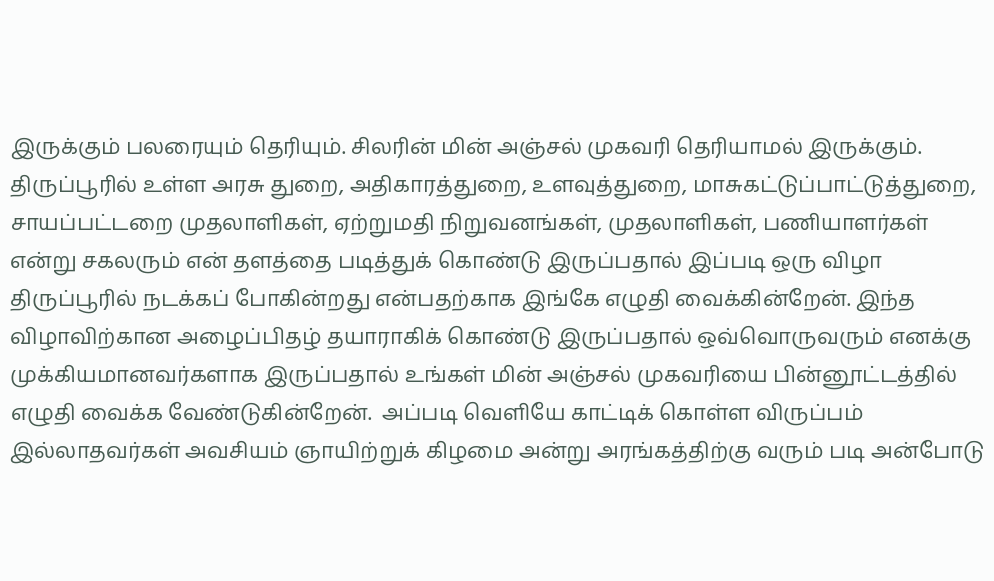இருக்கும் பலரையும் தெரியும். சிலரின் மின் அஞ்சல் முகவரி தெரியாமல் இருக்கும். திருப்பூரில் உள்ள அரசு துறை, அதிகாரத்துறை, உளவுத்துறை, மாசுகட்டுப்பாட்டுத்துறை, சாயப்பட்டறை முதலாளிகள், ஏற்றுமதி நிறுவனங்கள், முதலாளிகள், பணியாளர்கள் என்று சகலரும் என் தளத்தை படித்துக் கொண்டு இருப்பதால் இப்படி ஒரு விழா திருப்பூரில் நடக்கப் போகின்றது என்பதற்காக இங்கே எழுதி வைக்கின்றேன். இந்த விழாவிற்கான அழைப்பிதழ் தயாராகிக் கொண்டு இருப்பதால் ஒவ்வொருவரும் எனக்கு முக்கியமானவர்களாக இருப்பதால் உங்கள் மின் அஞ்சல் முகவரியை பின்னூட்டத்தில் எழுதி வைக்க வேண்டுகின்றேன்.  அப்படி வெளியே காட்டிக் கொள்ள விருப்பம் இல்லாதவர்கள் அவசியம் ஞாயிற்றுக் கிழமை அன்று அரங்கத்திற்கு வரும் படி அன்போடு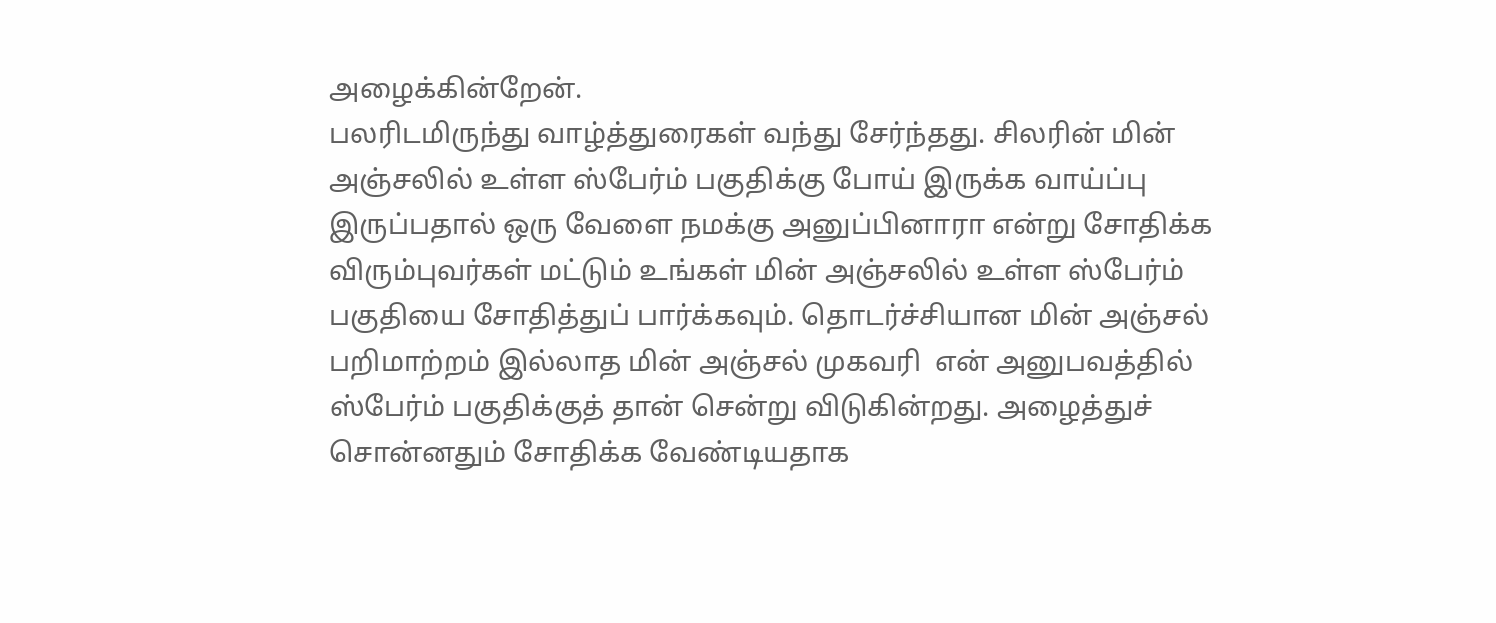அழைக்கின்றேன்.
பலரிடமிருந்து வாழ்த்துரைகள் வந்து சேர்ந்தது. சிலரின் மின் அஞ்சலில் உள்ள ஸ்பேர்ம் பகுதிக்கு போய் இருக்க வாய்ப்பு இருப்பதால் ஒரு வேளை நமக்கு அனுப்பினாரா என்று சோதிக்க விரும்புவர்கள் மட்டும் உங்கள் மின் அஞ்சலில் உள்ள ஸ்பேர்ம் பகுதியை சோதித்துப் பார்க்கவும். தொடர்ச்சியான மின் அஞ்சல் பறிமாற்றம் இல்லாத மின் அஞ்சல் முகவரி  என் அனுபவத்தில் ஸ்பேர்ம் பகுதிக்குத் தான் சென்று விடுகின்றது. அழைத்துச் சொன்னதும் சோதிக்க வேண்டியதாக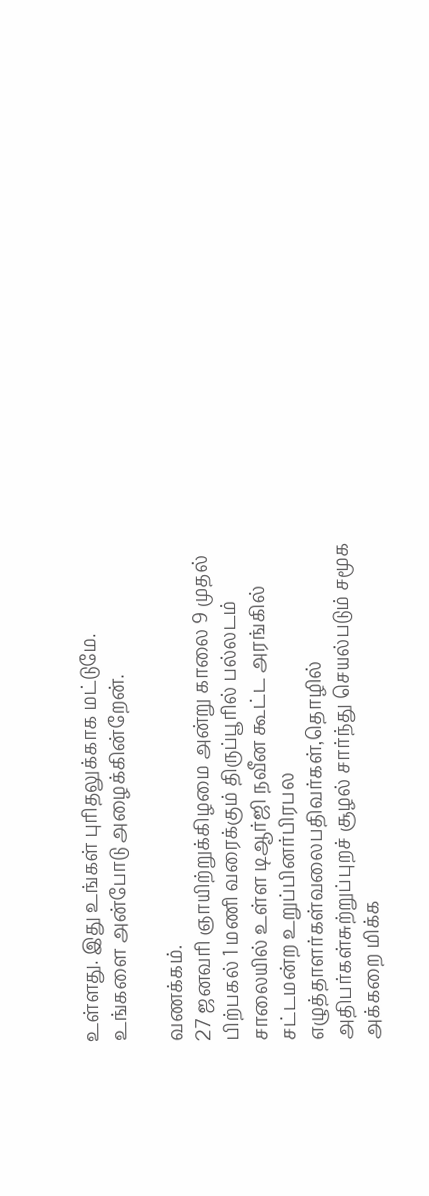உள்ளது. இது உங்கள் புரிதலுக்காக மட்டுமே.
உங்களை அன்போடு அழைக்கின்றேன்.

வணக்கம்.
27 ஜனவரி ஞாயிற்றுக்கிழமை அன்று காலை 9 முதல் பிற்பகல் 1 மணி வரைக்கும் திருப்பூரில் பல்லடம் சாலையில் உள்ள டிஆர்ஜி நவீன கூட்ட அரங்கில் சட்டமன்ற உறுப்பினர்பிரபல எழுத்தாளர்கள்வலைபதிவர்கள்,தொழில் அதிபர்கள்சுற்றுப்புறச் சூழல் சார்ந்து செயல்படும் சமூக அக்கறை மிக்க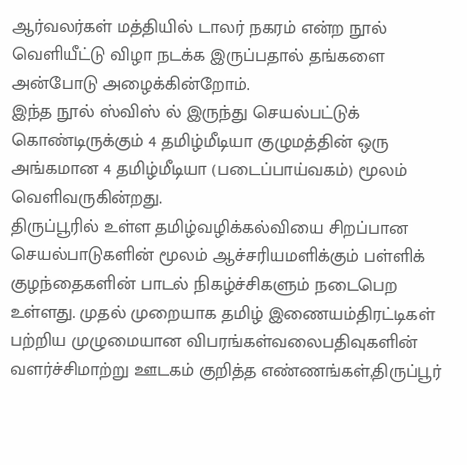ஆர்வலர்கள் மத்தியில் டாலர் நகரம் என்ற நூல் வெளியீட்டு விழா நடக்க இருப்பதால் தங்களை அன்போடு அழைக்கின்றோம்.
இந்த நூல் ஸ்விஸ் ல் இருந்து செயல்பட்டுக் கொண்டிருக்கும் 4 தமிழ்மீடியா குழுமத்தின் ஒரு அங்கமான 4 தமிழ்மீடியா (படைப்பாய்வகம்) மூலம் வெளிவருகின்றது.
திருப்பூரில் உள்ள தமிழ்வழிக்கல்வியை சிறப்பான செயல்பாடுகளின் மூலம் ஆச்சரியமளிக்கும் பள்ளிக் குழந்தைகளின் பாடல் நிகழ்ச்சிகளும் நடைபெற உள்ளது. முதல் முறையாக தமிழ் இணையம்திரட்டிகள் பற்றிய முழுமையான விபரங்கள்வலைபதிவுகளின் வளர்ச்சிமாற்று ஊடகம் குறித்த எண்ணங்கள்,திருப்பூர்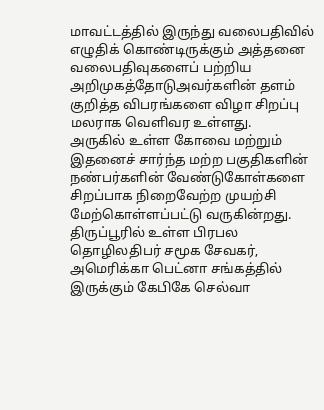மாவட்டத்தில் இருந்து வலைபதிவில் எழுதிக் கொண்டிருக்கும் அத்தனை வலைபதிவுகளைப் பற்றிய அறிமுகத்தோடுஅவர்களின் தளம் குறித்த விபரங்களை விழா சிறப்பு மலராக வெளிவர உள்ளது.
அருகில் உள்ள கோவை மற்றும் இதனைச் சார்ந்த மற்ற பகுதிகளின் நண்பர்களின் வேண்டுகோள்களை சிறப்பாக நிறைவேற்ற முயற்சி மேற்கொள்ளப்பட்டு வருகின்றது.
திருப்பூரில் உள்ள பிரபல தொழிலதிபர் சமூக சேவகர், அமெரிக்கா பெட்னா சங்கத்தில் இருக்கும் கேபிகே செல்வா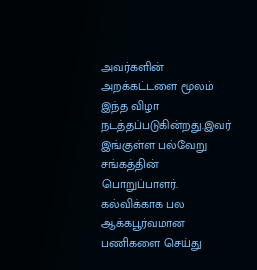அவர்களின் அறக்கட்டளை மூலம் இந்த விழா நடத்தப்படுகின்றது.இவர் இங்குள்ள பல்வேறு சங்கத்தின் பொறுப்பாளர். கல்விக்காக பல ஆக்கபூர்வமான பணிகளை செய்து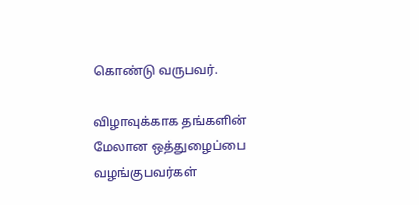கொண்டு வருபவர்.

விழாவுக்காக தங்களின் மேலான ஒத்துழைப்பை வழங்குபவர்கள்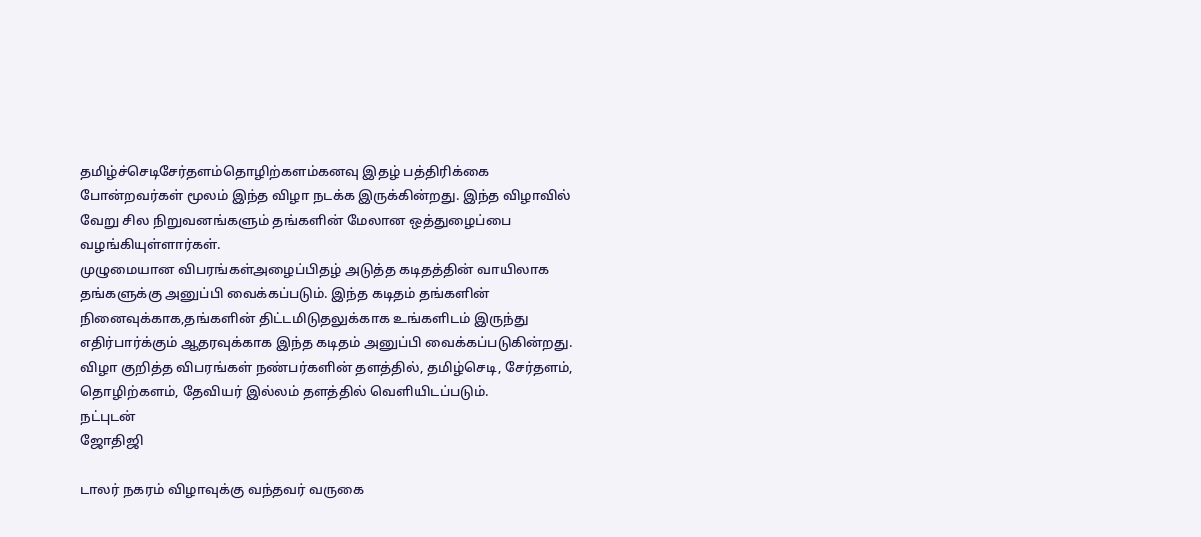தமிழ்ச்செடிசேர்தளம்தொழிற்களம்கனவு இதழ் பத்திரிக்கை போன்றவர்கள் மூலம் இந்த விழா நடக்க இருக்கின்றது. இந்த விழாவில் வேறு சில நிறுவனங்களும் தங்களின் மேலான ஒத்துழைப்பை வழங்கியுள்ளார்கள்.
முழுமையான விபரங்கள்அழைப்பிதழ் அடுத்த கடிதத்தின் வாயிலாக தங்களுக்கு அனுப்பி வைக்கப்படும். இந்த கடிதம் தங்களின் நினைவுக்காக,தங்களின் திட்டமிடுதலுக்காக உங்களிடம் இருந்து எதிர்பார்க்கும் ஆதரவுக்காக இந்த கடிதம் அனுப்பி வைக்கப்படுகின்றது. விழா குறித்த விபரங்கள் நண்பர்களின் தளத்தில், தமிழ்செடி, சேர்தளம், தொழிற்களம், தேவியர் இல்லம் தளத்தில் வெளியிடப்படும்.
நட்புடன்
ஜோதிஜி

டாலர் நகரம் விழாவுக்கு வந்தவர் வருகை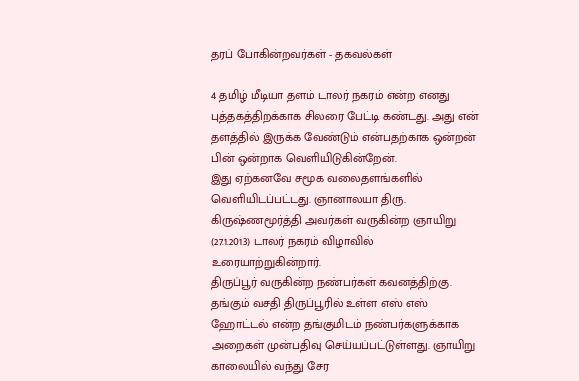தரப் போகின்றவர்கள் - தகவல்கள்

4 தமிழ் மீடியா தளம் டாலர் நகரம் என்ற எனது புத்தகத்திறக்காக சிலரை பேட்டி கண்டது. அது என் தளத்தில் இருக்க வேண்டும் என்பதற்காக ஒன்றன் பின் ஒன்றாக வெளியிடுகின்றேன்.
இது ஏற்கனவே சமூக வலைதளங்களில் வெளியிடப்பட்டது. ஞானாலயா திரு. கிருஷ்ணமூர்த்தி அவர்கள் வருகின்ற ஞாயிறு (27.1.2013) டாலர் நகரம் விழாவில் உரையாற்றுகின்றார்.
திருப்பூர் வருகின்ற நண்பர்கள் கவனத்திற்கு.
தங்கும் வசதி திருப்பூரில் உள்ள எஸ் எஸ் ஹோட்டல் என்ற தங்குமிடம் நண்பர்களுக்காக அறைகள் முன்பதிவு செய்யப்பட்டுள்ளது. ஞாயிறு காலையில் வந்து சேர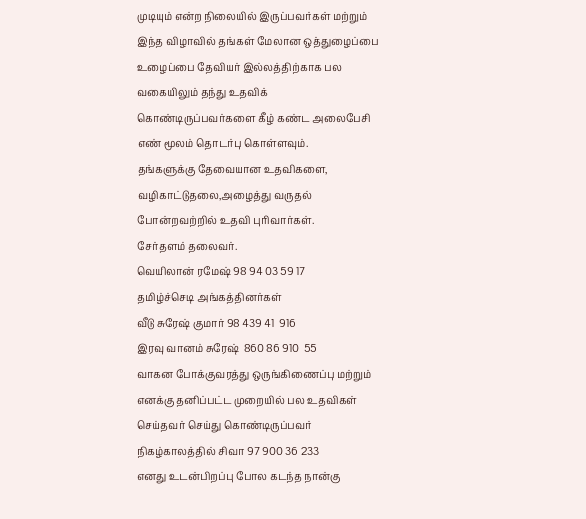முடியும் என்ற நிலையில் இருப்பவர்கள் மற்றும் இந்த விழாவில் தங்கள் மேலான ஒத்துழைப்பை உழைப்பை தேவியர் இல்லத்திற்காக பல வகையிலும் தந்து உதவிக் கொண்டிருப்பவர்களை கீழ் கண்ட அலைபேசி எண் மூலம் தொடர்பு கொள்ளவும்.
தங்களுக்கு தேவையான உதவிகளை, வழிகாட்டுதலை,அழைத்து வருதல் போன்றவற்றில் உதவி புரிவார்கள்.
சேர்தளம் தலைவர்.
வெயிலான் ரமேஷ் 98 94 03 59 17
தமிழ்ச்செடி அங்கத்தினர்கள்
வீடு சுரேஷ் குமார் 98 439 41  916
இரவு வானம் சுரேஷ்  860 86 910  55
வாகன போக்குவரத்து ஒருங்கிணைப்பு மற்றும் எனக்கு தனிப்பட்ட முறையில் பல உதவிகள் செய்தவர் செய்து கொண்டிருப்பவர்
நிகழ்காலத்தில் சிவா 97 900 36 233
எனது உடன்பிறப்பு போல கடந்த நான்கு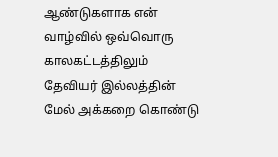ஆண்டுகளாக என் வாழ்வில் ஒவ்வொரு காலகட்டத்திலும் தேவியர் இல்லத்தின் மேல் அக்கறை கொண்டு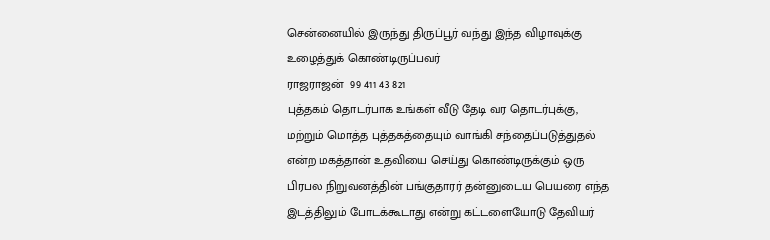சென்னையில் இருந்து திருப்பூர் வந்து இந்த விழாவுக்கு உழைத்துக் கொண்டிருப்பவர்
ராஜராஜன்  99 411 43 821
புத்தகம் தொடர்பாக உங்கள் வீடு தேடி வர தொடர்புக்கு, மற்றும் மொத்த புத்தகத்தையும் வாங்கி சந்தைப்படுத்துதல் என்ற மகத்தான் உதவியை செய்து கொண்டிருக்கும் ஒரு பிரபல நிறுவனத்தின் பங்குதாரர் தன்னுடைய பெயரை எந்த இடத்திலும் போடக்கூடாது என்று கட்டளையோடு தேவியர்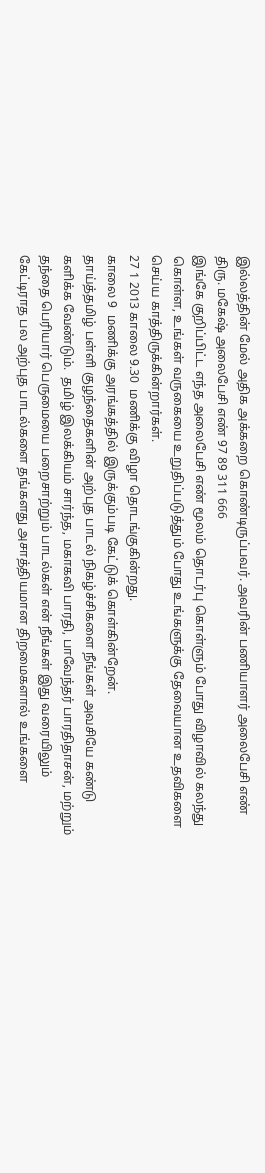இல்லத்தின் மேல் அதிக அக்கறை கொண்டிருப்பவர். அவரின் பணியாளர் அலைபேசி எண்
திரு. மகேஷ் அலைபேசி எண் 97 89 311 666
இங்கே குறிப்பிட்ட எந்த அலைபேசி எண் மூலம் தொடர்பு கொள்ளும் போது விழாவில் கலந்து கொள்ள, உங்கள் வருகையை உறுதிப்படுத்தும் போது உங்களுக்கு தேவையான உதவிகளை செய்ய காத்திருக்கின்றார்கள்.
27 1 2013 காலை 9.30  மணிக்கு விழா தொடங்குகின்றது.
காலை 9  மணிக்கு அரங்கத்தில் இருக்கும்படி கேட்டுக் கொள்கின்றேன்.
தாய்த்தமிழ் பள்ளி குழந்தைகளின் அற்புத பாடல் நிகழ்ச்சிகளை நீங்கள் அவசியே கண்டு களிக்க வேண்டும்.  தமிழ் இலக்கியம் சார்ந்த, மகாகவி பாரதி, பாவேந்தர் பாரதிதாசன், மற்றும் தந்தை பெரியார் பெருமையை பறைசாற்றும் பாடல்கள் என் நீங்கள் இது வரையிலும் கேட்டிராத பல அற்புத பாடல்களை தங்களது அசாத்தியமான திறமைகளால் உங்களை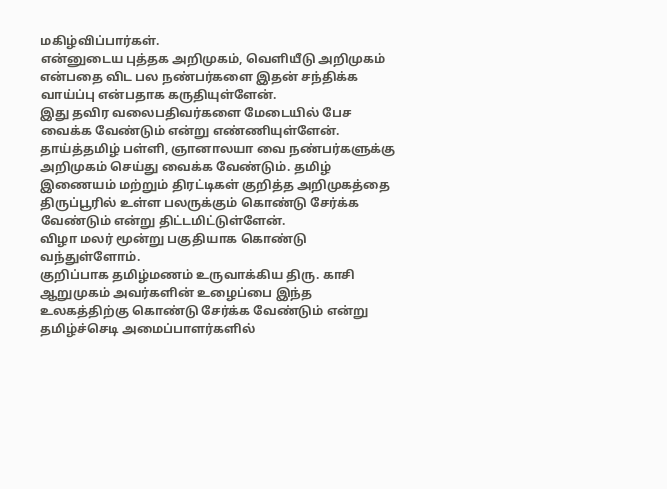மகிழ்விப்பார்கள்.
என்னுடைய புத்தக அறிமுகம், வெளியீடு அறிமுகம் என்பதை விட பல நண்பர்களை இதன் சந்திக்க வாய்ப்பு என்பதாக கருதியுள்ளேன்.
இது தவிர வலைபதிவர்களை மேடையில் பேச வைக்க வேண்டும் என்று எண்ணியுள்ளேன்.
தாய்த்தமிழ் பள்ளி, ஞானாலயா வை நண்பர்களுக்கு அறிமுகம் செய்து வைக்க வேண்டும். தமிழ் இணையம் மற்றும் திரட்டிகள் குறித்த அறிமுகத்தை திருப்பூரில் உள்ள பலருக்கும் கொண்டு சேர்க்க வேண்டும் என்று திட்டமிட்டுள்ளேன்.
விழா மலர் மூன்று பகுதியாக கொண்டு வந்துள்ளோம்.
குறிப்பாக தமிழ்மணம் உருவாக்கிய திரு. காசி ஆறுமுகம் அவர்களின் உழைப்பை இந்த உலகத்திற்கு கொண்டு சேர்க்க வேண்டும் என்று தமிழ்ச்செடி அமைப்பாளர்களில்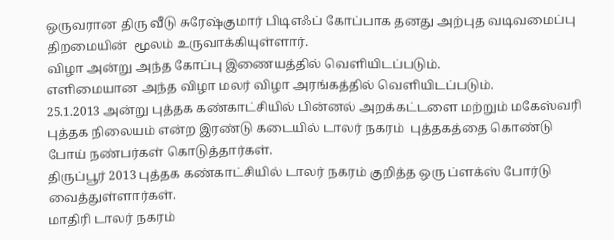ஒருவரான திரு வீடு சுரேஷ்குமார் பிடிஎஃப் கோப்பாக தனது அற்புத வடிவமைப்பு திறமையின்  மூலம் உருவாக்கியுள்ளார்.
விழா அன்று அந்த கோப்பு இணையத்தில் வெளியிடப்படும்.
எளிமையான அந்த விழா மலர் விழா அரங்கத்தில் வெளியிடப்படும்.
25.1.2013 அன்று புத்தக கண்காட்சியில் பின்னல் அறக்கட்டளை மற்றும் மகேஸ்வரி புத்தக நிலையம் என்ற இரண்டு கடையில் டாலர் நகரம்  புத்தகத்தை கொண்டு போய் நண்பர்கள் கொடுத்தார்கள்.
திருப்பூர் 2013 புத்தக கண்காட்சியில் டாலர் நகரம் குறித்த ஒரு ப்ளக்ஸ் போர்டு வைத்துள்ளார்கள்.
மாதிரி டாலர் நகரம்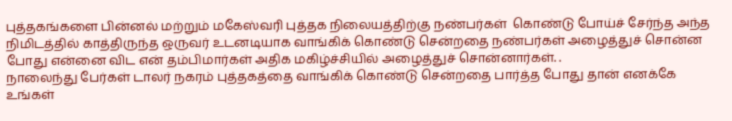புத்தகங்களை பின்னல் மற்றும் மகேஸ்வரி புத்தக நிலையத்திற்கு நண்பர்கள்  கொண்டு போய்ச் சேர்ந்த அந்த நிமிடத்தில் காத்திருந்த ஒருவர் உடனடியாக வாங்கிக் கொண்டு சென்றதை நண்பர்கள் அழைத்துச் சொன்ன போது என்னை விட என் தம்பிமார்கள் அதிக மகிழ்ச்சியில் அழைத்துச் சொன்னார்கள். .
நாலைந்து பேர்கள் டாலர் நகரம் புத்தகத்தை வாங்கிக் கொண்டு சென்றதை பார்த்த போது தான் எனக்கே உங்கள்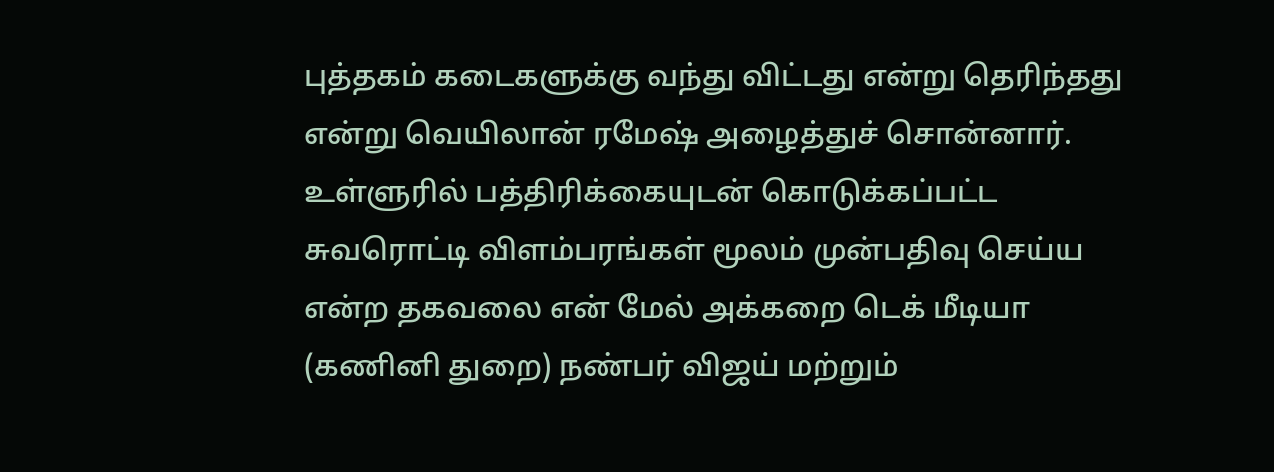புத்தகம் கடைகளுக்கு வந்து விட்டது என்று தெரிந்தது என்று வெயிலான் ரமேஷ் அழைத்துச் சொன்னார்.
உள்ளுரில் பத்திரிக்கையுடன் கொடுக்கப்பட்ட சுவரொட்டி விளம்பரங்கள் மூலம் முன்பதிவு செய்ய என்ற தகவலை என் மேல் அக்கறை டெக் மீடியா (கணினி துறை) நண்பர் விஜய் மற்றும்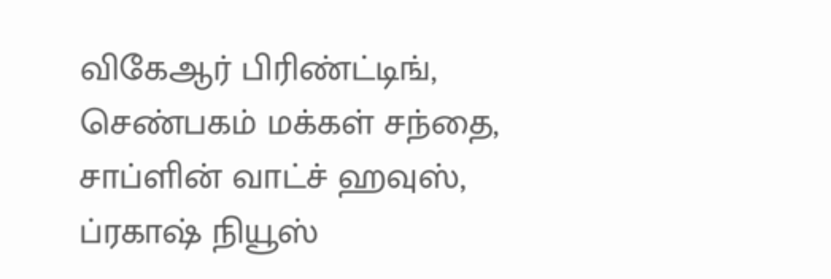விகேஆர் பிரிண்ட்டிங்,  செண்பகம் மக்கள் சந்தை, சாப்ளின் வாட்ச் ஹவுஸ், ப்ரகாஷ் நியூஸ்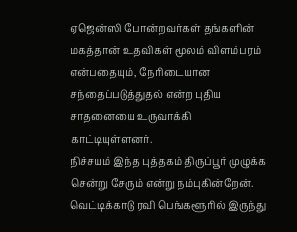ஏஜென்ஸி போன்றவர்கள் தங்களின் மகத்தான் உதவிகள் மூலம் விளம்பரம் என்பதையும், நேரிடையான சந்தைப்படுத்துதல் என்ற புதிய சாதனையை உருவாக்கி காட்டியுள்ளனர்.
நிச்சயம் இந்த புத்தகம் திருப்பூர் முழுக்க சென்று சேரும் என்று நம்புகின்றேன்.
வெட்டிக்காடு ரவி பெங்களூரில் இருந்து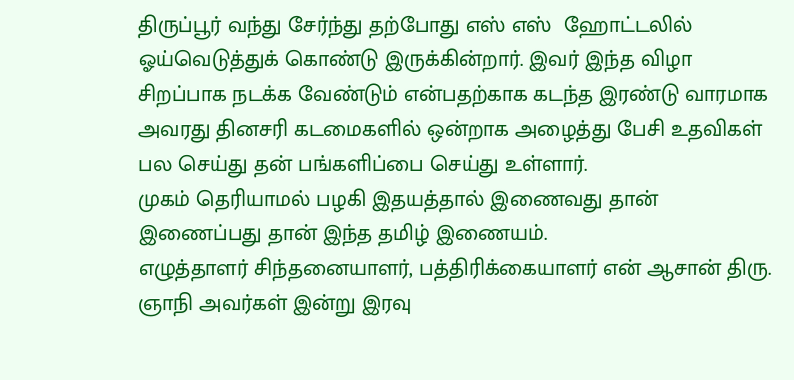திருப்பூர் வந்து சேர்ந்து தற்போது எஸ் எஸ்  ஹோட்டலில் ஓய்வெடுத்துக் கொண்டு இருக்கின்றார். இவர் இந்த விழா சிறப்பாக நடக்க வேண்டும் என்பதற்காக கடந்த இரண்டு வாரமாக அவரது தினசரி கடமைகளில் ஒன்றாக அழைத்து பேசி உதவிகள் பல செய்து தன் பங்களிப்பை செய்து உள்ளார்.
முகம் தெரியாமல் பழகி இதயத்தால் இணைவது தான் இணைப்பது தான் இந்த தமிழ் இணையம்.
எழுத்தாளர் சிந்தனையாளர், பத்திரிக்கையாளர் என் ஆசான் திரு. ஞாநி அவர்கள் இன்று இரவு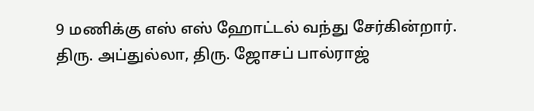9 மணிக்கு எஸ் எஸ் ஹோட்டல் வந்து சேர்கின்றார்.
திரு. அப்துல்லா, திரு. ஜோசப் பால்ராஜ்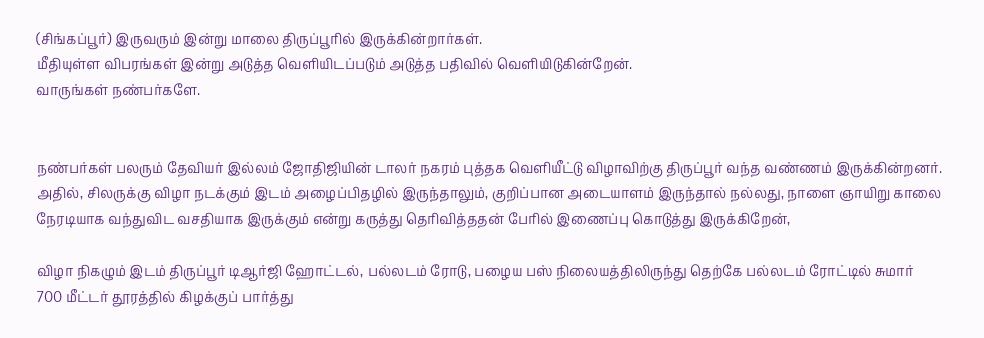(சிங்கப்பூர்) இருவரும் இன்று மாலை திருப்பூரில் இருக்கின்றார்கள்.
மீதியுள்ள விபரங்கள் இன்று அடுத்த வெளியிடப்படும் அடுத்த பதிவில் வெளியிடுகின்றேன்.
வாருங்கள் நண்பர்களே.


நண்பர்கள் பலரும் தேவியர் இல்லம் ஜோதிஜியின் டாலர் நகரம் புத்தக வெளியீட்டு விழாவிற்கு திருப்பூர் வந்த வண்ணம் இருக்கின்றனர்.  அதில், சிலருக்கு விழா நடக்கும் இடம் அழைப்பிதழில் இருந்தாலும், குறிப்பான அடையாளம் இருந்தால் நல்லது, நாளை ஞாயிறு காலை நேரடியாக வந்துவிட வசதியாக இருக்கும் என்று கருத்து தெரிவித்ததன் பேரில் இணைப்பு கொடுத்து இருக்கிறேன்,

விழா நிகழும் இடம் திருப்பூர் டிஆர்ஜி ஹோட்டல், பல்லடம் ரோடு, பழைய பஸ் நிலையத்திலிருந்து தெற்கே பல்லடம் ரோட்டில் சுமார் 700 மீட்டர் தூரத்தில் கிழக்குப் பார்த்து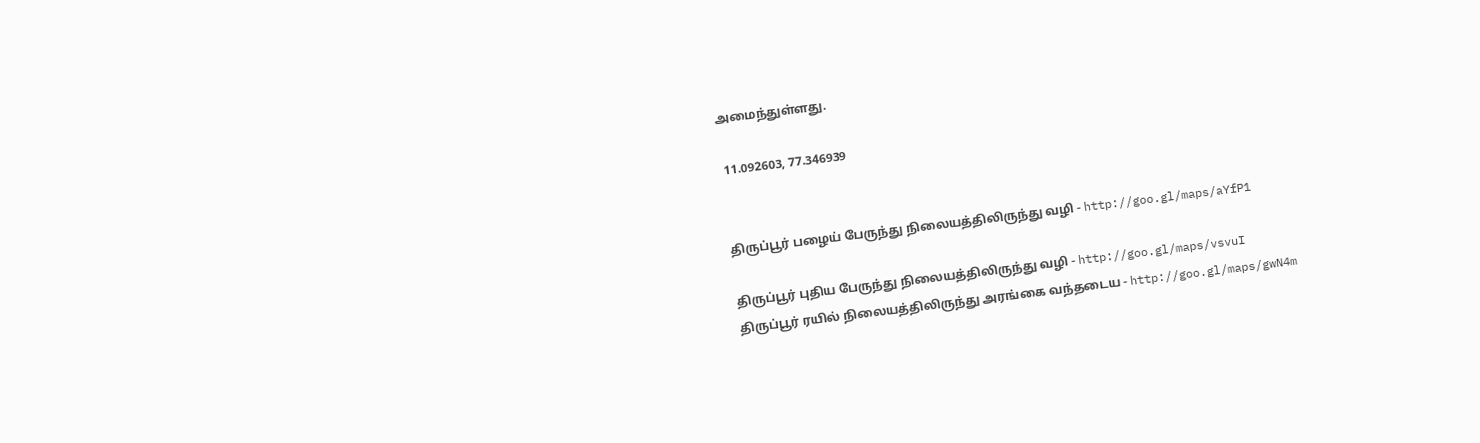அமைந்துள்ளது.

 11.092603, 77.346939


திருப்பூர் பழைய் பேருந்து நிலையத்திலிருந்து வழி - http://goo.gl/maps/aYfP1

திருப்பூர் புதிய பேருந்து நிலையத்திலிருந்து வழி - http://goo.gl/maps/vsvuI
திருப்பூர் ரயில் நிலையத்திலிருந்து அரங்கை வந்தடைய - http://goo.gl/maps/gwN4m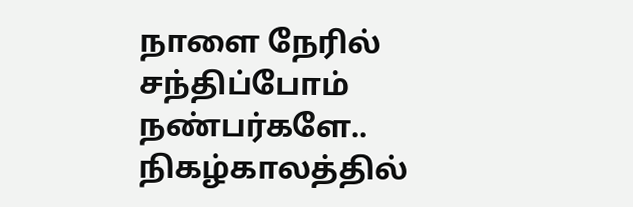நாளை நேரில் சந்திப்போம் நண்பர்களே..
நிகழ்காலத்தில்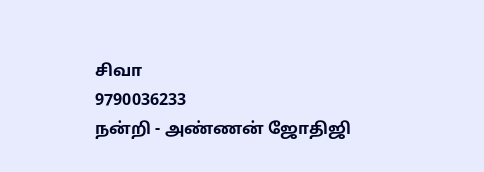சிவா
9790036233
நன்றி - அண்ணன் ஜோதிஜி